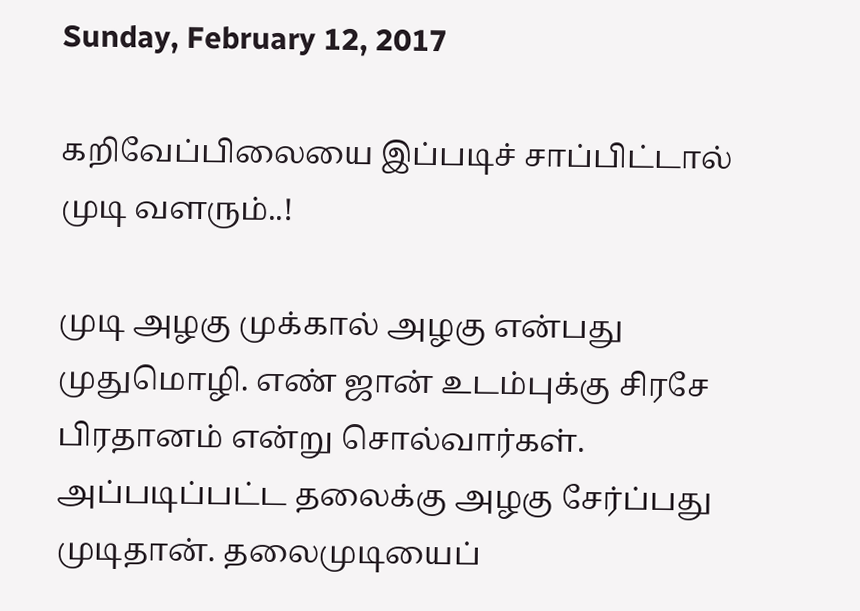Sunday, February 12, 2017

கறிவேப்பிலையை இப்படிச் சாப்பிட்டால் முடி வளரும்..!

முடி அழகு முக்கால் அழகு என்பது முதுமொழி. எண் ஜான் உடம்புக்கு சிரசே பிரதானம் என்று சொல்வார்கள். அப்படிப்பட்ட தலைக்கு அழகு சேர்ப்பது முடிதான். தலைமுடியைப்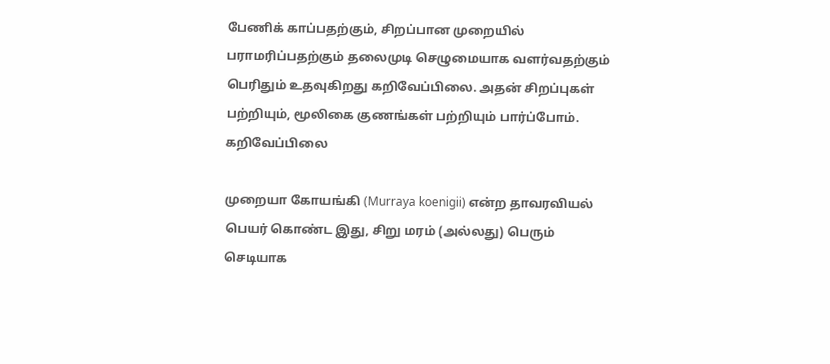பேணிக் காப்பதற்கும், சிறப்பான முறையில் பராமரிப்பதற்கும் தலைமுடி செழுமையாக வளர்வதற்கும் பெரிதும் உதவுகிறது கறிவேப்பிலை. அதன் சிறப்புகள் பற்றியும், மூலிகை குணங்கள் பற்றியும் பார்ப்போம்.
கறிவேப்பிலை

முறையா கோயங்கி (Murraya koenigii) என்ற தாவரவியல் பெயர் கொண்ட இது, சிறு மரம் (அல்லது) பெரும் செடியாக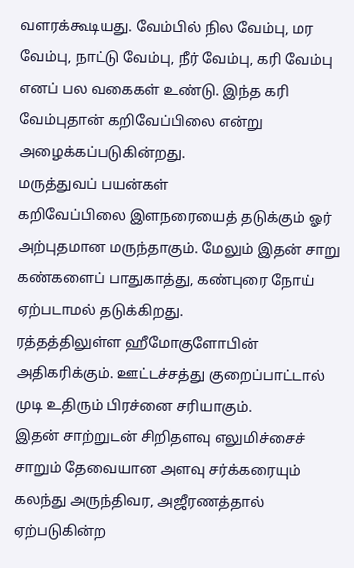வளரக்கூடியது. வேம்பில் நில வேம்பு, மர வேம்பு, நாட்டு வேம்பு, நீர் வேம்பு, கரி வேம்பு எனப் பல வகைகள் உண்டு. இந்த கரி வேம்புதான் கறிவேப்பிலை என்று அழைக்கப்படுகின்றது.
மருத்துவப் பயன்கள்
கறிவேப்பிலை இளநரையைத் தடுக்கும் ஓர் அற்புதமான மருந்தாகும். மேலும் இதன் சாறு கண்களைப் பாதுகாத்து, கண்புரை நோய் ஏற்படாமல் தடுக்கிறது.
ரத்தத்திலுள்ள ஹீமோகுளோபின் அதிகரிக்கும். ஊட்டச்சத்து குறைப்பாட்டால் முடி உதிரும் பிரச்னை சரியாகும்.
இதன் சாற்றுடன் சிறிதளவு எலுமிச்சைச் சாறும் தேவையான அளவு சர்க்கரையும் கலந்து அருந்திவர, அஜீரணத்தால் ஏற்படுகின்ற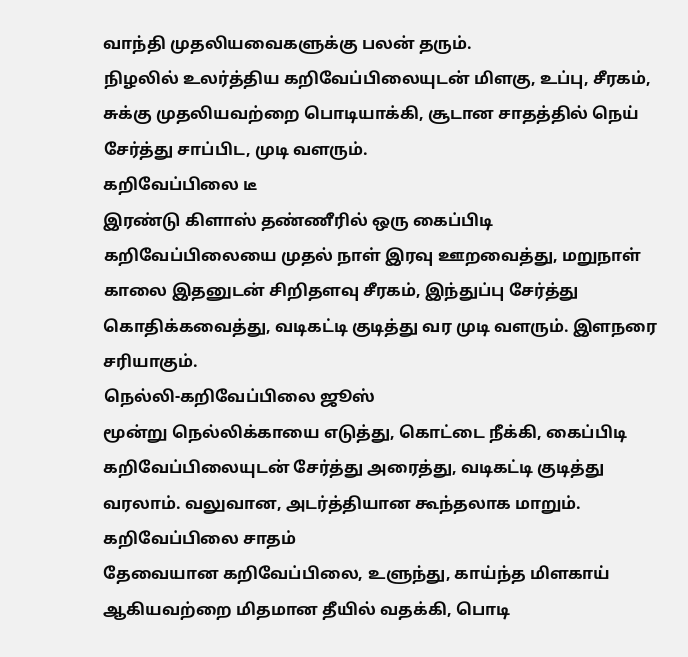வாந்தி முதலியவைகளுக்கு பலன் தரும்.
நிழலில் உலர்த்திய கறிவேப்பிலையுடன் மிளகு, உப்பு, சீரகம், சுக்கு முதலியவற்றை பொடியாக்கி, சூடான சாதத்தில் நெய் சேர்த்து சாப்பிட, முடி வளரும்.
கறிவேப்பிலை டீ
இரண்டு கிளாஸ் தண்ணீரில் ஒரு கைப்பிடி கறிவேப்பிலையை முதல் நாள் இரவு ஊறவைத்து, மறுநாள் காலை இதனுடன் சிறிதளவு சீரகம், இந்துப்பு சேர்த்து  கொதிக்கவைத்து, வடிகட்டி குடித்து வர முடி வளரும். இளநரை சரியாகும்.
நெல்லி-கறிவேப்பிலை ஜூஸ்
மூன்று நெல்லிக்காயை எடுத்து, கொட்டை நீக்கி, கைப்பிடி கறிவேப்பிலையுடன் சேர்த்து அரைத்து, வடிகட்டி குடித்து வரலாம். வலுவான, அடர்த்தியான கூந்தலாக மாறும்.
கறிவேப்பிலை சாதம்
தேவையான கறிவேப்பிலை, உளுந்து, காய்ந்த மிளகாய் ஆகியவற்றை மிதமான தீயில் வதக்கி, பொடி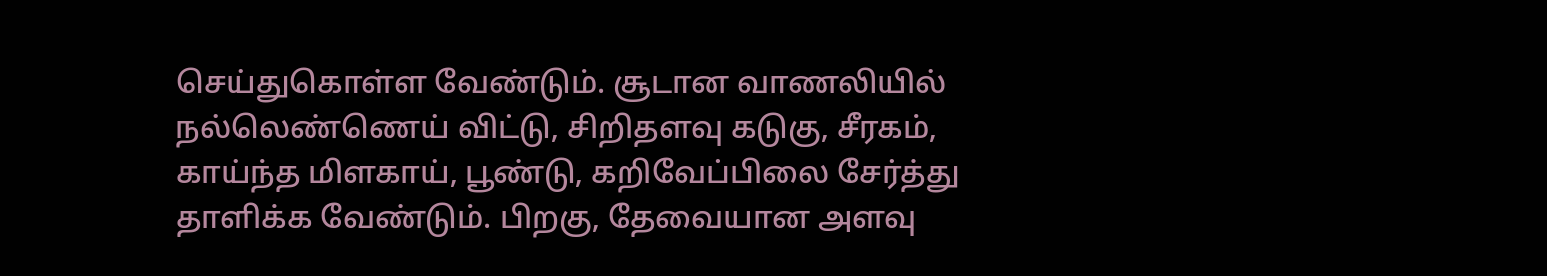செய்துகொள்ள வேண்டும். சூடான வாணலியில் நல்லெண்ணெய் விட்டு, சிறிதளவு கடுகு, சீரகம், காய்ந்த மிளகாய், பூண்டு, கறிவேப்பிலை சேர்த்து தாளிக்க வேண்டும். பிறகு, தேவையான அளவு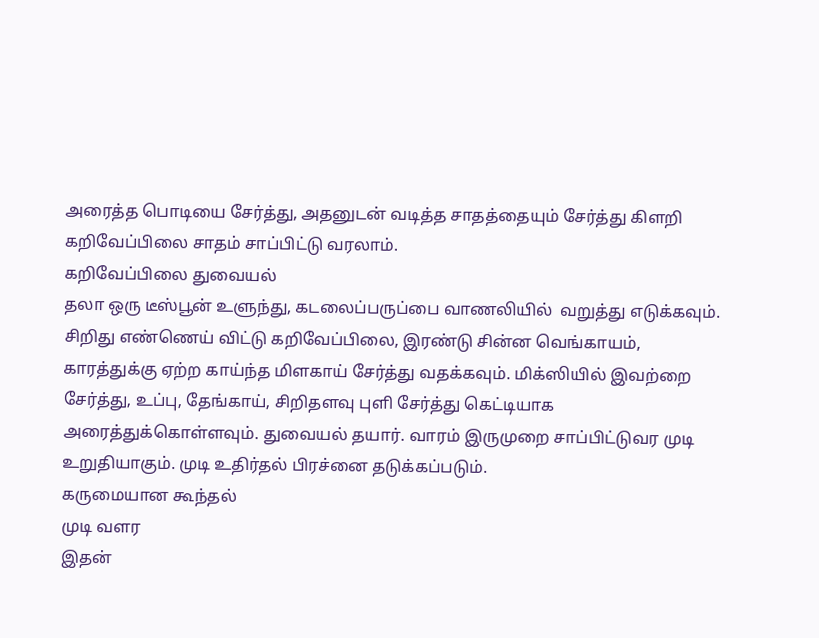அரைத்த பொடியை சேர்த்து, அதனுடன் வடித்த சாதத்தையும் சேர்த்து கிளறி கறிவேப்பிலை சாதம் சாப்பிட்டு வரலாம்.
கறிவேப்பிலை துவையல்
தலா ஒரு டீஸ்பூன் உளுந்து, கடலைப்பருப்பை வாணலியில்  வறுத்து எடுக்கவும். சிறிது எண்ணெய் விட்டு கறிவேப்பிலை, இரண்டு சின்ன வெங்காயம், காரத்துக்கு ஏற்ற காய்ந்த மிளகாய் சேர்த்து வதக்கவும். மிக்ஸியில் இவற்றை சேர்த்து, உப்பு, தேங்காய், சிறிதளவு புளி சேர்த்து கெட்டியாக அரைத்துக்கொள்ளவும். துவையல் தயார். வாரம் இருமுறை சாப்பிட்டுவர முடி உறுதியாகும். முடி உதிர்தல் பிரச்னை தடுக்கப்படும்.
கருமையான கூந்தல்
முடி வளர
இதன்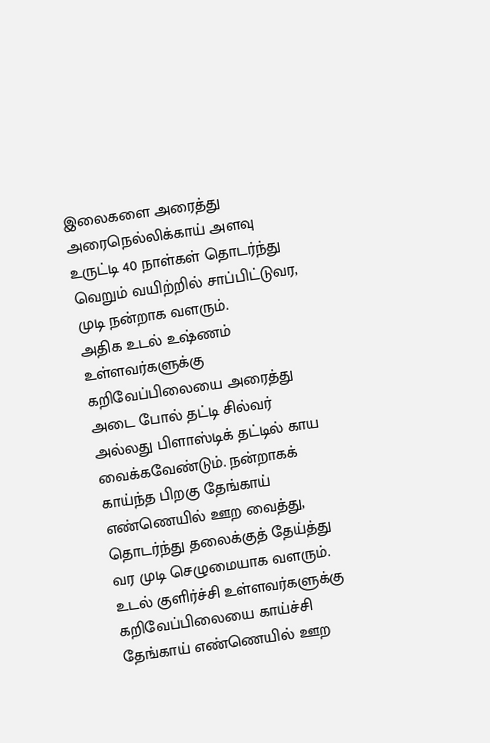இலைகளை அரைத்து அரைநெல்லிக்காய் அளவு உருட்டி 40 நாள்கள் தொடர்ந்து வெறும் வயிற்றில் சாப்பிட்டுவர, முடி நன்றாக வளரும்.
அதிக உடல் உஷ்ணம் உள்ளவர்களுக்கு
கறிவேப்பிலையை அரைத்து அடை போல் தட்டி சில்வர் அல்லது பிளாஸ்டிக் தட்டில் காய வைக்கவேண்டும். நன்றாகக் காய்ந்த பிறகு தேங்காய் எண்ணெயில் ஊற வைத்து, தொடர்ந்து தலைக்குத் தேய்த்து வர முடி செழுமையாக வளரும்.
உடல் குளிர்ச்சி உள்ளவர்களுக்கு
கறிவேப்பிலையை காய்ச்சி தேங்காய் எண்ணெயில் ஊற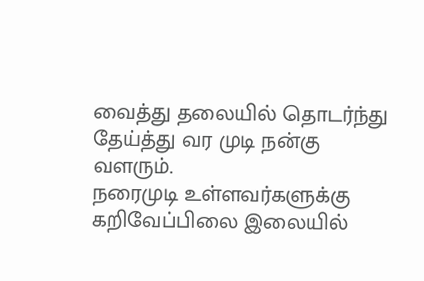வைத்து தலையில் தொடர்ந்து தேய்த்து வர முடி நன்கு வளரும்.
நரைமுடி உள்ளவர்களுக்கு
கறிவேப்பிலை இலையில்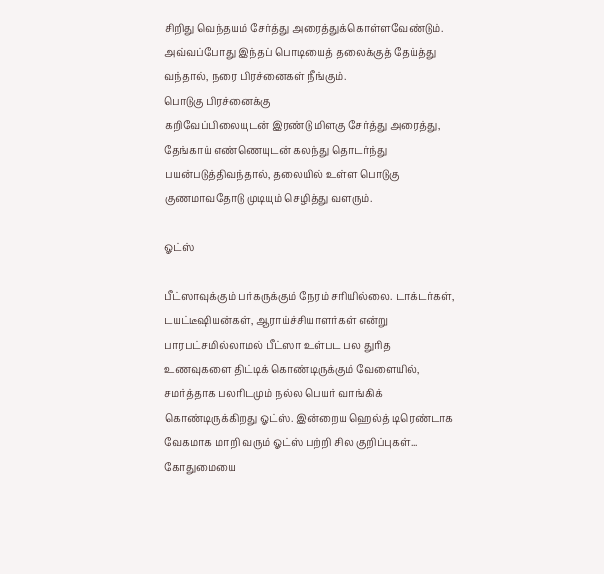சிறிது வெந்தயம் சேர்த்து அரைத்துக்கொள்ளவேண்டும். அவ்வப்போது இந்தப் பொடியைத் தலைக்குத் தேய்த்து வந்தால், நரை பிரச்னைகள் நீங்கும்.
பொடுகு பிரச்னைக்கு
கறிவேப்பிலையுடன் இரண்டு மிளகு சேர்த்து அரைத்து, தேங்காய் எண்ணெயுடன் கலந்து தொடர்ந்து பயன்படுத்திவந்தால், தலையில் உள்ள பொடுகு குணமாவதோடு முடியும் செழித்து வளரும்.

ஓட்ஸ்

பீட்ஸாவுக்கும் பர்கருக்கும் நேரம் சரியில்லை. டாக்டர்கள், டயட்டீஷியன்கள், ஆராய்ச்சியாளர்கள் என்று பாரபட்சமில்லாமல் பீட்ஸா உள்பட பல துரித உணவுகளை திட்டிக் கொண்டிருக்கும் வேளையில், சமர்த்தாக பலரிடமும் நல்ல பெயர் வாங்கிக் கொண்டிருக்கிறது ஓட்ஸ். இன்றைய ஹெல்த் டிரெண்டாக வேகமாக மாறி வரும் ஓட்ஸ் பற்றி சில குறிப்புகள்...
கோதுமையை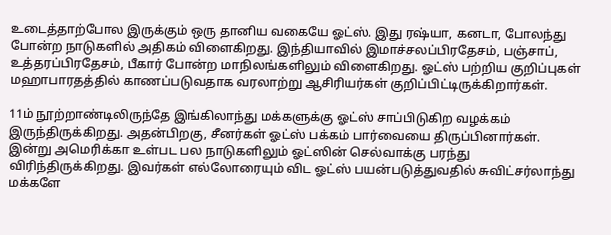உடைத்தாற்போல இருக்கும் ஒரு தானிய வகையே ஓட்ஸ். இது ரஷ்யா, கனடா, போலந்து போன்ற நாடுகளில் அதிகம் விளைகிறது. இந்தியாவில் இமாச்சலப்பிரதேசம், பஞ்சாப், உத்தரப்பிரதேசம், பீகார் போன்ற மாநிலங்களிலும் விளைகிறது. ஓட்ஸ் பற்றிய குறிப்புகள் மஹாபாரதத்தில் காணப்படுவதாக வரலாற்று ஆசிரியர்கள் குறிப்பிட்டிருக்கிறார்கள்.

11ம் நூற்றாண்டிலிருந்தே இங்கிலாந்து மக்களுக்கு ஓட்ஸ் சாப்பிடுகிற வழக்கம் இருந்திருக்கிறது. அதன்பிறகு, சீனர்கள் ஓட்ஸ் பக்கம் பார்வையை திருப்பினார்கள். இன்று அமெரிக்கா உள்பட பல நாடுகளிலும் ஓட்ஸின் செல்வாக்கு பரந்து விரிந்திருக்கிறது. இவர்கள் எல்லோரையும் விட ஓட்ஸ் பயன்படுத்துவதில் சுவிட்சர்லாந்து மக்களே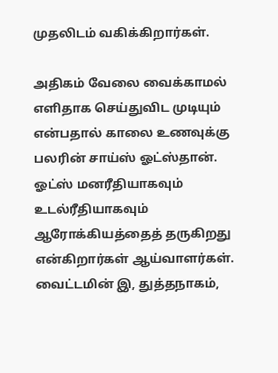முதலிடம் வகிக்கிறார்கள்.

அதிகம் வேலை வைக்காமல் எளிதாக செய்துவிட முடியும் என்பதால் காலை உணவுக்கு பலரின் சாய்ஸ் ஓட்ஸ்தான். ஓட்ஸ் மனரீதியாகவும் உடல்ரீதியாகவும் ஆரோக்கியத்தைத் தருகிறது என்கிறார்கள் ஆய்வாளர்கள். வைட்டமின் இ, துத்தநாகம்,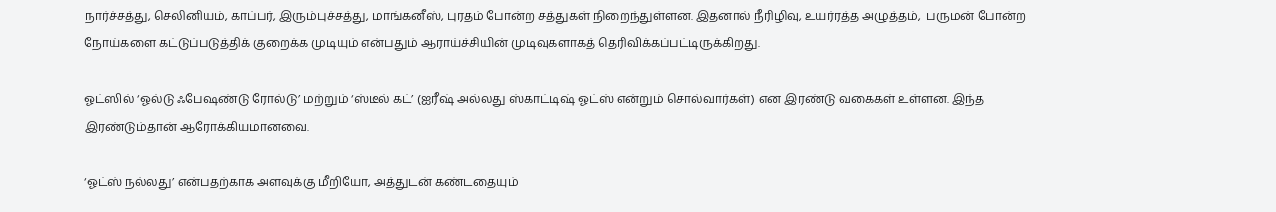நார்ச்சத்து, செலினியம், காப்பர், இரும்புச்சத்து, மாங்கனீஸ், புரதம் போன்ற சத்துகள் நிறைந்துள்ளன. இதனால் நீரிழிவு, உயர்ரத்த அழுத்தம்,  பருமன் போன்ற நோய்களை கட்டுப்படுத்திக் குறைக்க முடியும் என்பதும் ஆராய்ச்சியின் முடிவுகளாகத் தெரிவிக்கப்பட்டிருக்கிறது.

ஓட்ஸில் ‘ஓல்டு ஃபேஷண்டு ரோல்டு’ மற்றும் ‘ஸ்டீல் கட்’ (ஐரீஷ் அல்லது ஸ்காட்டிஷ் ஓட்ஸ் என்றும் சொல்வார்கள்) என இரண்டு வகைகள் உள்ளன. இந்த இரண்டும்தான் ஆரோக்கியமானவை.

‘ஓட்ஸ் நல்லது’ என்பதற்காக அளவுக்கு மீறியோ, அத்துடன் கண்டதையும்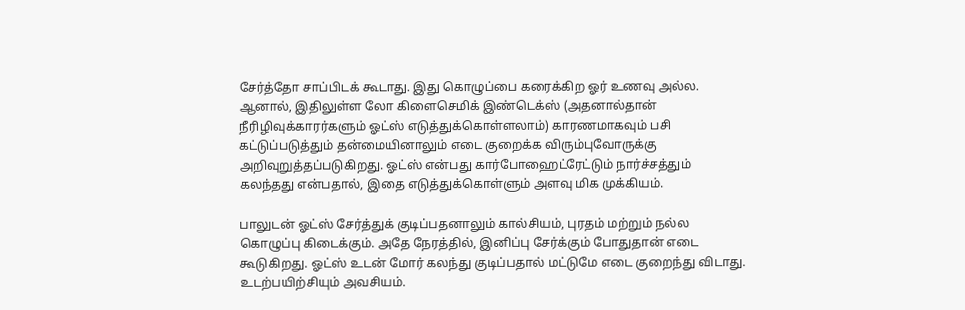சேர்த்தோ சாப்பிடக் கூடாது. இது கொழுப்பை கரைக்கிற ஓர் உணவு அல்ல. ஆனால், இதிலுள்ள லோ கிளைசெமிக் இண்டெக்ஸ் (அதனால்தான் நீரிழிவுக்காரர்களும் ஓட்ஸ் எடுத்துக்கொள்ளலாம்) காரணமாகவும் பசி கட்டுப்படுத்தும் தன்மையினாலும் எடை குறைக்க விரும்புவோருக்கு அறிவுறுத்தப்படுகிறது. ஓட்ஸ் என்பது கார்போஹைட்ரேட்டும் நார்ச்சத்தும் கலந்தது என்பதால், இதை எடுத்துக்கொள்ளும் அளவு மிக முக்கியம்.

பாலுடன் ஓட்ஸ் சேர்த்துக் குடிப்பதனாலும் கால்சியம், புரதம் மற்றும் நல்ல கொழுப்பு கிடைக்கும். அதே நேரத்தில், இனிப்பு சேர்க்கும் போதுதான் எடை கூடுகிறது. ஓட்ஸ் உடன் மோர் கலந்து குடிப்பதால் மட்டுமே எடை குறைந்து விடாது. உடற்பயிற்சியும் அவசியம்.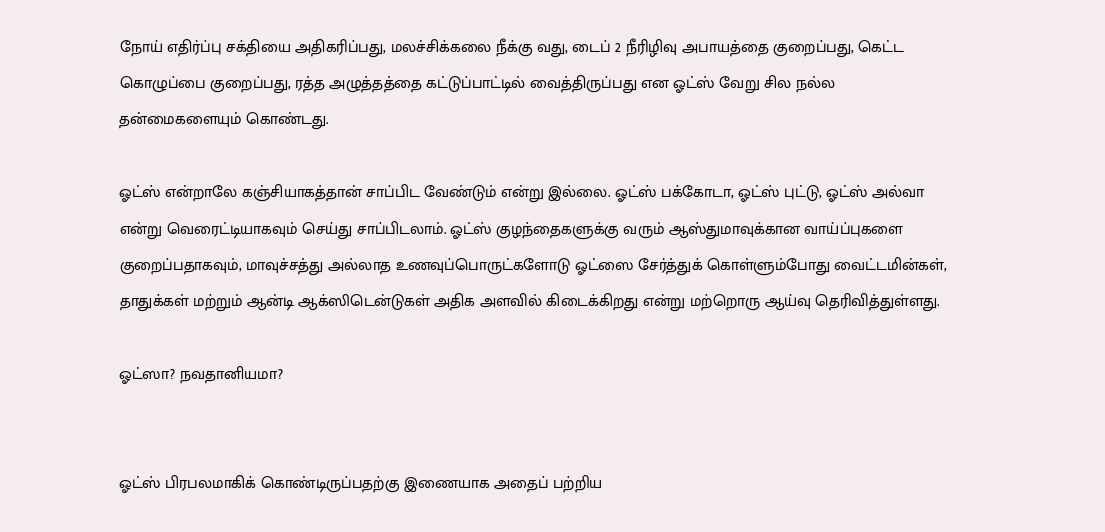நோய் எதிர்ப்பு சக்தியை அதிகரிப்பது, மலச்சிக்கலை நீக்கு வது, டைப் 2 நீரிழிவு அபாயத்தை குறைப்பது, கெட்ட கொழுப்பை குறைப்பது, ரத்த அழுத்தத்தை கட்டுப்பாட்டில் வைத்திருப்பது என ஓட்ஸ் வேறு சில நல்ல தன்மைகளையும் கொண்டது.

ஓட்ஸ் என்றாலே கஞ்சியாகத்தான் சாப்பிட வேண்டும் என்று இல்லை. ஓட்ஸ் பக்கோடா, ஓட்ஸ் புட்டு, ஓட்ஸ் அல்வா என்று வெரைட்டியாகவும் செய்து சாப்பிடலாம். ஓட்ஸ் குழந்தைகளுக்கு வரும் ஆஸ்துமாவுக்கான வாய்ப்புகளை குறைப்பதாகவும், மாவுச்சத்து அல்லாத உணவுப்பொருட்களோடு ஓட்ஸை சேர்த்துக் கொள்ளும்போது வைட்டமின்கள், தாதுக்கள் மற்றும் ஆன்டி ஆக்ஸிடென்டுகள் அதிக அளவில் கிடைக்கிறது என்று மற்றொரு ஆய்வு தெரிவித்துள்ளது.

ஓட்ஸா? நவதானியமா?


ஓட்ஸ் பிரபலமாகிக் கொண்டிருப்பதற்கு இணையாக அதைப் பற்றிய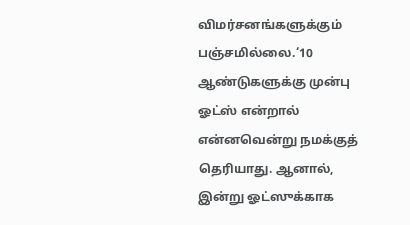விமர்சனங்களுக்கும் பஞ்சமில்லை.‘10 ஆண்டுகளுக்கு முன்பு ஓட்ஸ் என்றால் என்னவென்று நமக்குத் தெரியாது. ஆனால், இன்று ஓட்ஸுக்காக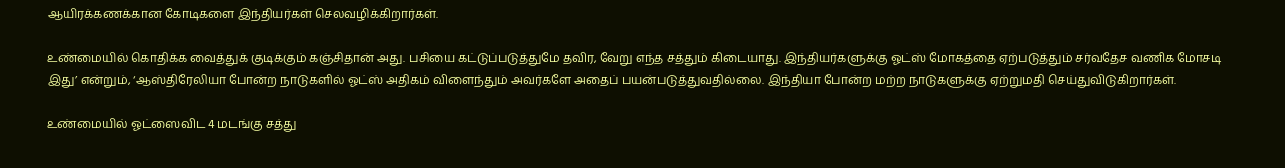ஆயிரக்கணக்கான கோடிகளை இந்தியர்கள் செலவழிக்கிறார்கள்.

உண்மையில் கொதிக்க வைத்துக் குடிக்கும் கஞ்சிதான் அது. பசியை கட்டுப்படுத்துமே தவிர, வேறு எந்த சத்தும் கிடையாது. இந்தியர்களுக்கு ஓட்ஸ் மோகத்தை ஏற்படுத்தும் சர்வதேச வணிக மோசடி இது’ என்றும், ‘ஆஸ்திரேலியா போன்ற நாடுகளில் ஓட்ஸ் அதிகம் விளைந்தும் அவர்களே அதைப் பயன்படுத்துவதில்லை. இந்தியா போன்ற மற்ற நாடுகளுக்கு ஏற்றுமதி செய்துவிடுகிறார்கள்.

உண்மையில் ஓட்ஸைவிட 4 மடங்கு சத்து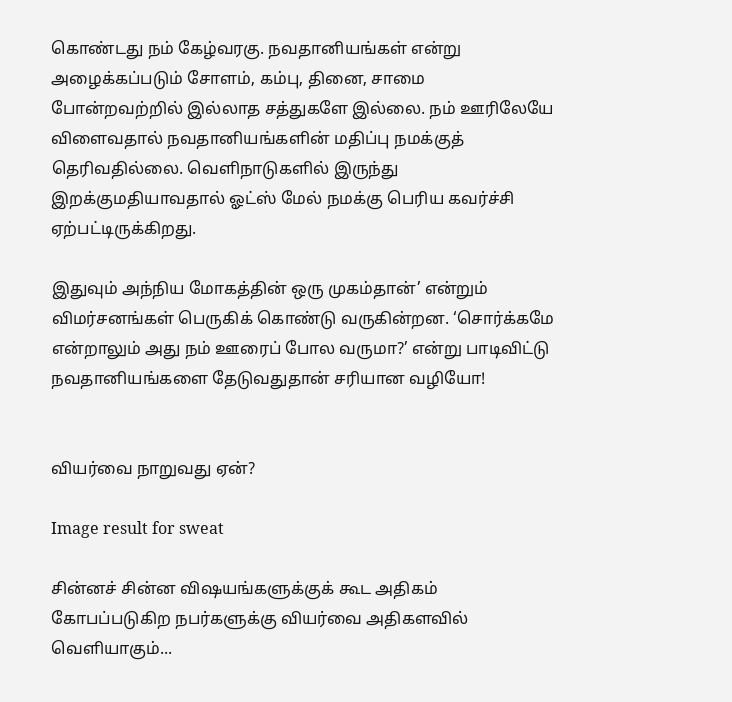கொண்டது நம் கேழ்வரகு. நவதானியங்கள் என்று அழைக்கப்படும் சோளம், கம்பு, தினை, சாமை போன்றவற்றில் இல்லாத சத்துகளே இல்லை. நம் ஊரிலேயே விளைவதால் நவதானியங்களின் மதிப்பு நமக்குத் தெரிவதில்லை. வெளிநாடுகளில் இருந்து இறக்குமதியாவதால் ஓட்ஸ் மேல் நமக்கு பெரிய கவர்ச்சி ஏற்பட்டிருக்கிறது.

இதுவும் அந்நிய மோகத்தின் ஒரு முகம்தான்’ என்றும் விமர்சனங்கள் பெருகிக் கொண்டு வருகின்றன. ‘சொர்க்கமே என்றாலும் அது நம் ஊரைப் போல வருமா?’ என்று பாடிவிட்டு நவதானியங்களை தேடுவதுதான் சரியான வழியோ!


வியர்வை நாறுவது ஏன்?

Image result for sweat

சின்னச் சின்ன விஷயங்களுக்குக் கூட அதிகம் கோபப்படுகிற நபர்களுக்கு வியர்வை அதிகளவில் வெளியாகும்...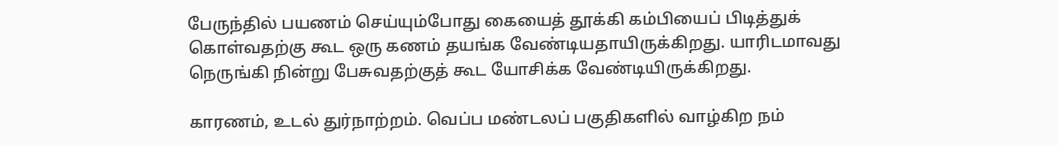பேருந்தில் பயணம் செய்யும்போது கையைத் தூக்கி கம்பியைப் பிடித்துக் கொள்வதற்கு கூட ஒரு கணம் தயங்க வேண்டியதாயிருக்கிறது. யாரிடமாவது நெருங்கி நின்று பேசுவதற்குத் கூட யோசிக்க வேண்டியிருக்கிறது.

காரணம், உடல் துர்நாற்றம். வெப்ப மண்டலப் பகுதிகளில் வாழ்கிற நம்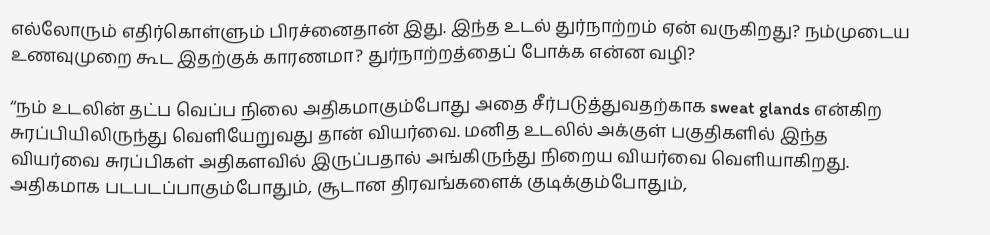எல்லோரும் எதிர்கொள்ளும் பிரச்னைதான் இது. இந்த உடல் துர்நாற்றம் ஏன் வருகிறது? நம்முடைய உணவுமுறை கூட இதற்குக் காரணமா? துர்நாற்றத்தைப் போக்க என்ன வழி?

‘‘நம் உடலின் தட்ப வெப்ப நிலை அதிகமாகும்போது அதை சீர்படுத்துவதற்காக sweat glands என்கிற சுரப்பியிலிருந்து வெளியேறுவது தான் வியர்வை. மனித உடலில் அக்குள் பகுதிகளில் இந்த வியர்வை சுரப்பிகள் அதிகளவில் இருப்பதால் அங்கிருந்து நிறைய வியர்வை வெளியாகிறது. அதிகமாக படபடப்பாகும்போதும், சூடான திரவங்களைக் குடிக்கும்போதும்,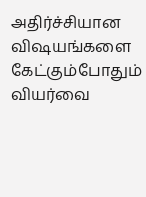அதிர்ச்சியான விஷயங்களை கேட்கும்போதும் வியர்வை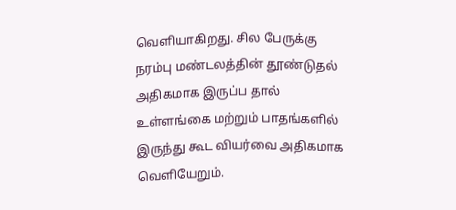வெளியாகிறது. சில பேருக்கு நரம்பு மண்டலத்தின் தூண்டுதல் அதிகமாக இருப்ப தால் உள்ளங்கை மற்றும் பாதங்களில் இருந்து கூட வியர்வை அதிகமாக வெளியேறும்.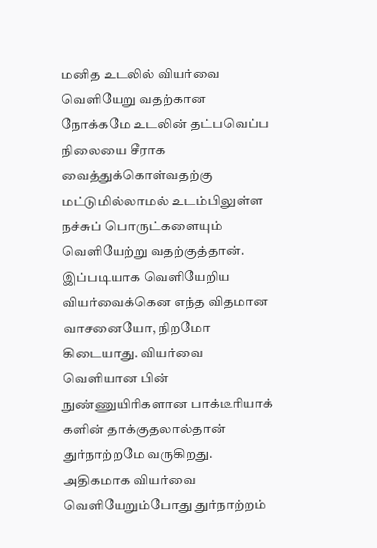மனித உடலில் வியர்வை வெளியேறு வதற்கான நோக்கமே உடலின் தட்பவெப்ப நிலையை சீராக வைத்துக்கொள்வதற்கு மட்டுமில்லாமல் உடம்பிலுள்ள நச்சுப் பொருட்களையும் வெளியேற்று வதற்குத்தான். இப்படியாக வெளியேறிய வியர்வைக்கென எந்த விதமான வாசனையோ, நிறமோ கிடையாது. வியர்வை வெளியான பின் நுண்ணுயிரிகளான பாக்டீரியாக் களின் தாக்குதலால்தான் துர்நாற்றமே வருகிறது. அதிகமாக வியர்வை வெளியேறும்போது துர்நாற்றம்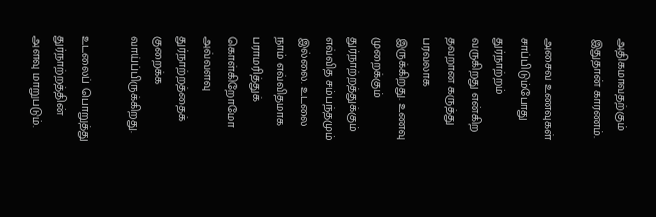அதிகமாவதற்கும் இதுதான் காரணம்.

அசைவ உணவுகள் சாப்பிடும்போது துர்நாற்றம் வருகிறது என்கிற தவறான கருத்து பரவலாக இருக்கிறது. உணவு முறைக்கும் துர்நாற்றத்துக்கும் எவ்வித சம்பந்தமும் இல்லை. உடலை நாம் எவ்விதமாக பராமரித்துக் கொள்கிறோமோ அவ்வளவு துர்நாற்றத்தைக் குறைக்க வாய்ப்பிருக்கிறது.

உடலைப் பொறுத்து துர்நாற்றத்தின் அளவு மாறுபடும்.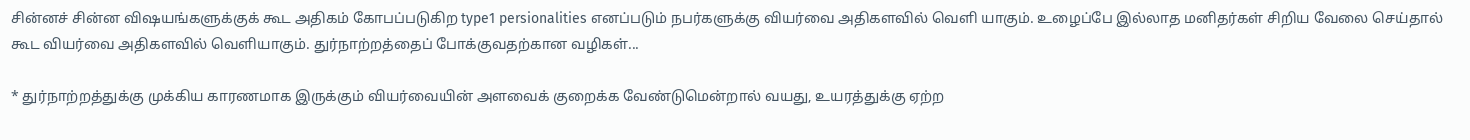சின்னச் சின்ன விஷயங்களுக்குக் கூட அதிகம் கோபப்படுகிற type1 persionalities எனப்படும் நபர்களுக்கு வியர்வை அதிகளவில் வெளி யாகும். உழைப்பே இல்லாத மனிதர்கள் சிறிய வேலை செய்தால் கூட வியர்வை அதிகளவில் வெளியாகும். துர்நாற்றத்தைப் போக்குவதற்கான வழிகள்...

* துர்நாற்றத்துக்கு முக்கிய காரணமாக இருக்கும் வியர்வையின் அளவைக் குறைக்க வேண்டுமென்றால் வயது, உயரத்துக்கு ஏற்ற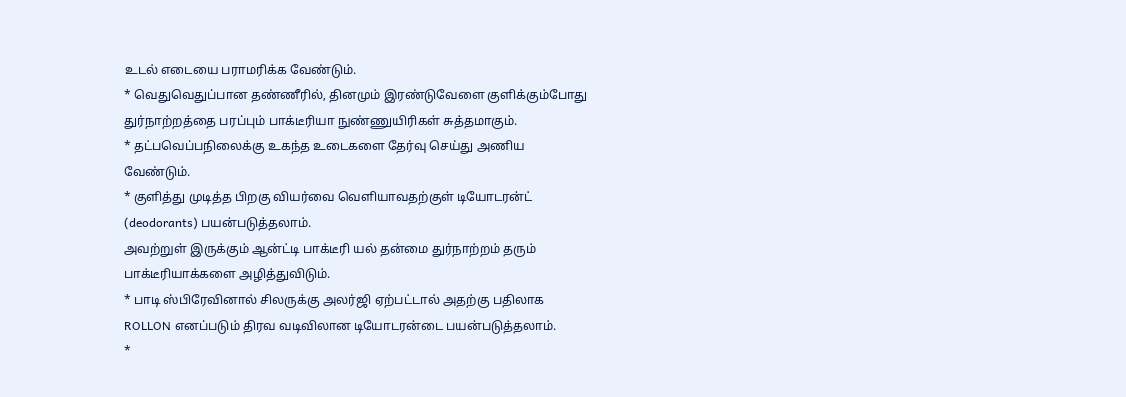உடல் எடையை பராமரிக்க வேண்டும்.
* வெதுவெதுப்பான தண்ணீரில், தினமும் இரண்டுவேளை குளிக்கும்போது துர்நாற்றத்தை பரப்பும் பாக்டீரியா நுண்ணுயிரிகள் சுத்தமாகும்.
* தட்பவெப்பநிலைக்கு உகந்த உடைகளை தேர்வு செய்து அணிய வேண்டும்.
* குளித்து முடித்த பிறகு வியர்வை வெளியாவதற்குள் டியோடரன்ட் (deodorants) பயன்படுத்தலாம்.
அவற்றுள் இருக்கும் ஆன்ட்டி பாக்டீரி யல் தன்மை துர்நாற்றம் தரும் பாக்டீரியாக்களை அழித்துவிடும்.
* பாடி ஸ்பிரேவினால் சிலருக்கு அலர்ஜி ஏற்பட்டால் அதற்கு பதிலாக ROLLON எனப்படும் திரவ வடிவிலான டியோடரன்டை பயன்படுத்தலாம்.
*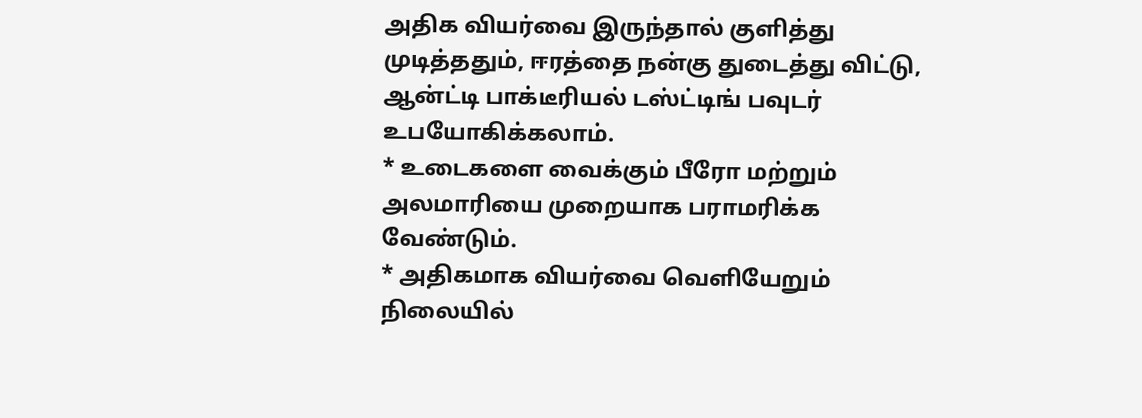அதிக வியர்வை இருந்தால் குளித்து முடித்ததும், ஈரத்தை நன்கு துடைத்து விட்டு, ஆன்ட்டி பாக்டீரியல் டஸ்ட்டிங் பவுடர் உபயோகிக்கலாம்.
* உடைகளை வைக்கும் பீரோ மற்றும் அலமாரியை முறையாக பராமரிக்க வேண்டும்.
* அதிகமாக வியர்வை வெளியேறும் நிலையில்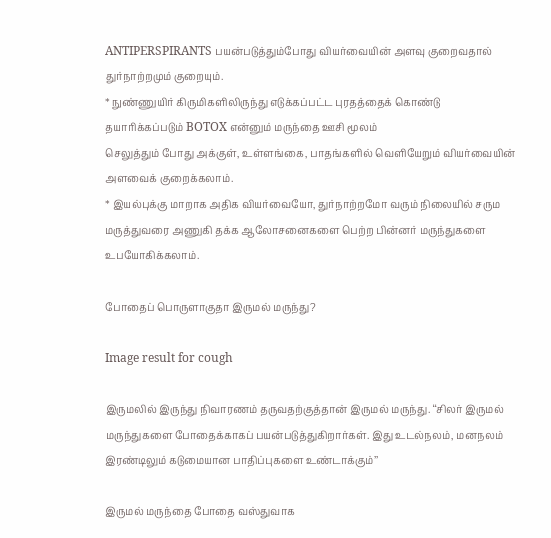ANTIPERSPIRANTS பயன்படுத்தும்போது வியர்வையின் அளவு குறைவதால் துர்நாற்றமும் குறையும்.
* நுண்ணுயிர் கிருமிகளிலிருந்து எடுக்கப்பட்ட புரதத்தைக் கொண்டு தயாரிக்கப்படும் BOTOX என்னும் மருந்தை ஊசி மூலம்
செலுத்தும் போது அக்குள், உள்ளங்கை, பாதங்களில் வெளியேறும் வியர்வையின் அளவைக் குறைக்கலாம்.
* இயல்புக்கு மாறாக அதிக வியர்வையோ, துர்நாற்றமோ வரும் நிலையில் சரும மருத்துவரை அணுகி தக்க ஆலோசனைகளை பெற்ற பின்னர் மருந்துகளை உபயோகிக்கலாம்.

போதைப் பொருளாகுதா இருமல் மருந்து?

Image result for cough

இருமலில் இருந்து நிவாரணம் தருவதற்குத்தான் இருமல் மருந்து. ‘‘சிலர் இருமல் மருந்துகளை போதைக்காகப் பயன்படுத்துகிறார்கள். இது உடல்நலம், மனநலம் இரண்டிலும் கடுமையான பாதிப்புகளை உண்டாக்கும்’’

இருமல் மருந்தை போதை வஸ்துவாக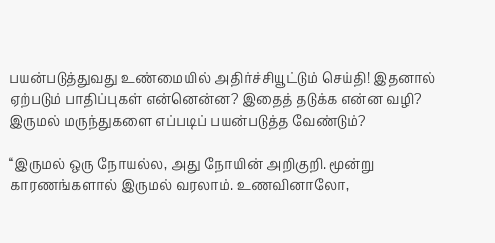பயன்படுத்துவது உண்மையில் அதிர்ச்சியூட்டும் செய்தி! இதனால் ஏற்படும் பாதிப்புகள் என்னென்ன? இதைத் தடுக்க என்ன வழி? இருமல் மருந்துகளை எப்படிப் பயன்படுத்த வேண்டும்?

‘‘இருமல் ஒரு நோயல்ல, அது நோயின் அறிகுறி. மூன்று காரணங்களால் இருமல் வரலாம். உணவினாலோ,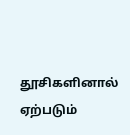தூசிகளினால் ஏற்படும்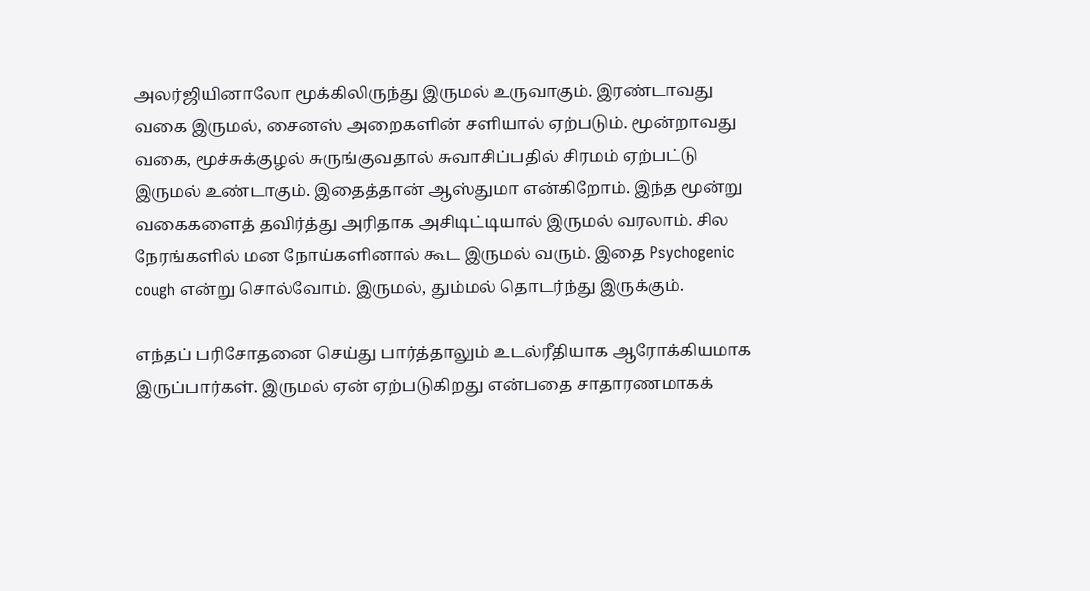அலர்ஜியினாலோ மூக்கிலிருந்து இருமல் உருவாகும். இரண்டாவது வகை இருமல், சைனஸ் அறைகளின் சளியால் ஏற்படும். மூன்றாவது வகை, மூச்சுக்குழல் சுருங்குவதால் சுவாசிப்பதில் சிரமம் ஏற்பட்டு இருமல் உண்டாகும். இதைத்தான் ஆஸ்துமா என்கிறோம். இந்த மூன்று வகைகளைத் தவிர்த்து அரிதாக அசிடிட்டியால் இருமல் வரலாம். சில நேரங்களில் மன நோய்களினால் கூட இருமல் வரும். இதை Psychogenic cough என்று சொல்வோம். இருமல், தும்மல் தொடர்ந்து இருக்கும்.

எந்தப் பரிசோதனை செய்து பார்த்தாலும் உடல்ரீதியாக ஆரோக்கியமாக இருப்பார்கள். இருமல் ஏன் ஏற்படுகிறது என்பதை சாதாரணமாகக்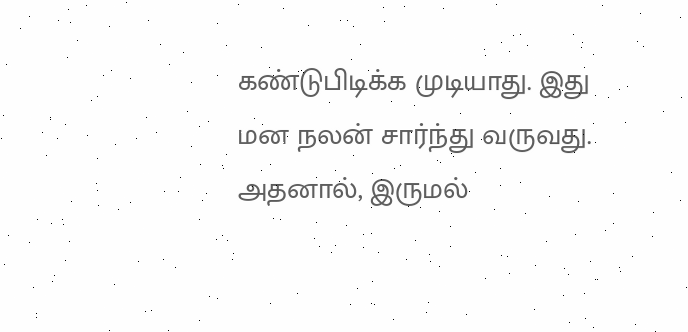கண்டுபிடிக்க முடியாது. இது மன நலன் சார்ந்து வருவது. அதனால், இருமல்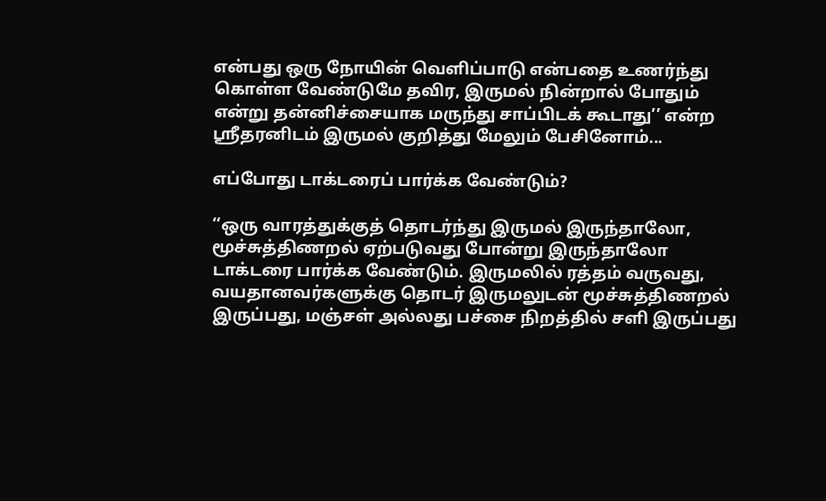என்பது ஒரு நோயின் வெளிப்பாடு என்பதை உணர்ந்து கொள்ள வேண்டுமே தவிர, இருமல் நின்றால் போதும் என்று தன்னிச்சையாக மருந்து சாப்பிடக் கூடாது’’ என்ற ஸ்ரீதரனிடம் இருமல் குறித்து மேலும் பேசினோம்...

எப்போது டாக்டரைப் பார்க்க வேண்டும்?

‘‘ஒரு வாரத்துக்குத் தொடர்ந்து இருமல் இருந்தாலோ, மூச்சுத்திணறல் ஏற்படுவது போன்று இருந்தாலோ டாக்டரை பார்க்க வேண்டும். இருமலில் ரத்தம் வருவது, வயதானவர்களுக்கு தொடர் இருமலுடன் மூச்சுத்திணறல் இருப்பது, மஞ்சள் அல்லது பச்சை நிறத்தில் சளி இருப்பது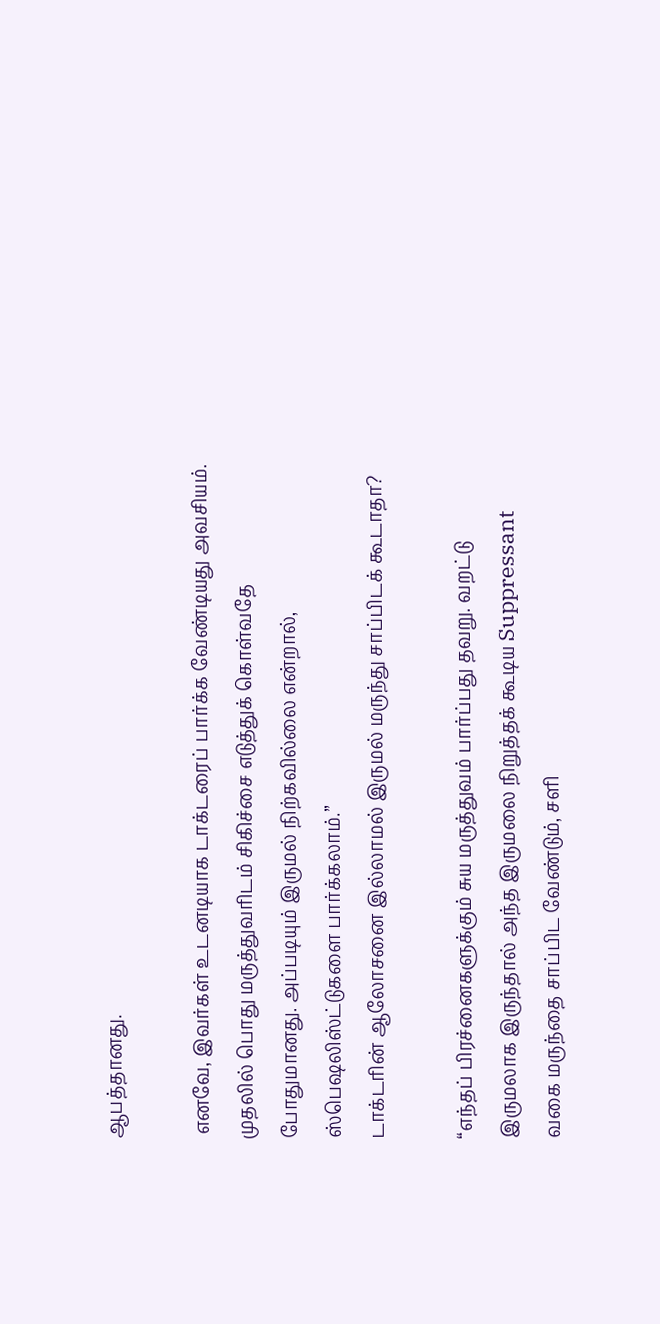ஆபத்தானது.

 எனவே, இவர்கள் உடனடியாக டாக்டரைப் பார்க்க வேண்டியது அவசியம். முதலில் பொது மருத்துவரிடம் சிகிச்சை எடுத்துக் கொள்வதே போதுமானது. அப்படியும் இருமல் நிற்கவில்லை என்றால், ஸ்பெஷலிஸ்ட்டுகளை பார்க்கலாம்.’’
டாக்டரின் ஆலோசனை இல்லாமல் இருமல் மருந்து சாப்பிடக் கூடாதா?

‘‘எந்தப் பிரச்னைகளுக்கும் சுய மருத்துவம் பார்ப்பது தவறு. வறட்டு இருமலாக இருந்தால் அந்த இருமலை நிறுத்தக் கூடிய Suppressant  வகை மருந்தை சாப்பிட வேண்டும், சளி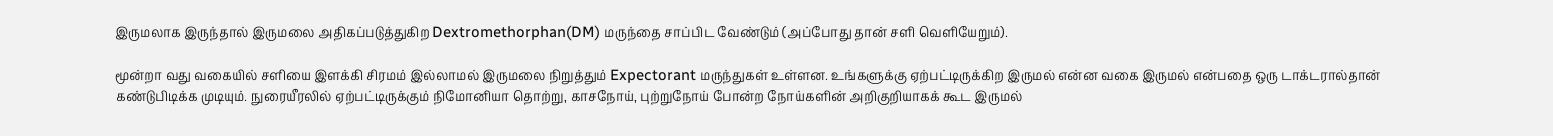இருமலாக இருந்தால் இருமலை அதிகப்படுத்துகிற Dextromethorphan(DM) மருந்தை சாப்பிட வேண்டும் (அப்போது தான் சளி வெளியேறும்).

மூன்றா வது வகையில் சளியை இளக்கி சிரமம் இல்லாமல் இருமலை நிறுத்தும் Expectorant மருந்துகள் உள்ளன. உங்களுக்கு ஏற்பட்டிருக்கிற இருமல் என்ன வகை இருமல் என்பதை ஒரு டாக்டரால்தான் கண்டுபிடிக்க முடியும். நுரையீரலில் ஏற்பட்டிருக்கும் நிமோனியா தொற்று, காசநோய், புற்றுநோய் போன்ற நோய்களின் அறிகுறியாகக் கூட இருமல்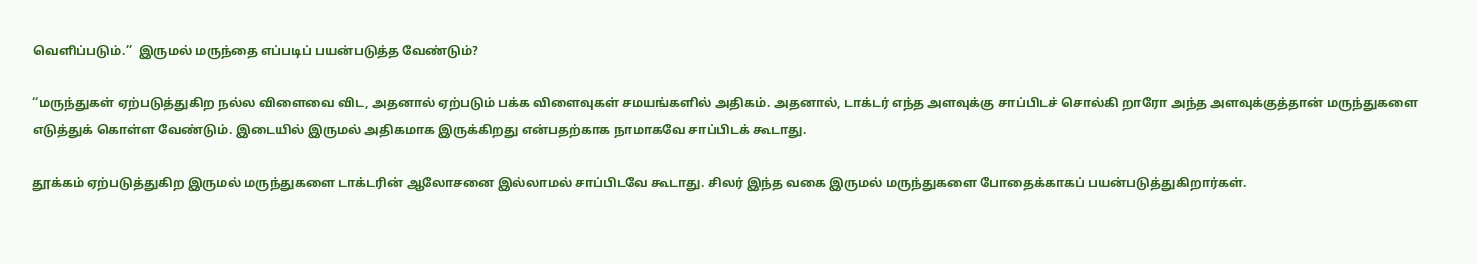வெளிப்படும்.’’  இருமல் மருந்தை எப்படிப் பயன்படுத்த வேண்டும்?

‘‘மருந்துகள் ஏற்படுத்துகிற நல்ல விளைவை விட, அதனால் ஏற்படும் பக்க விளைவுகள் சமயங்களில் அதிகம். அதனால், டாக்டர் எந்த அளவுக்கு சாப்பிடச் சொல்கி றாரோ அந்த அளவுக்குத்தான் மருந்துகளை எடுத்துக் கொள்ள வேண்டும். இடையில் இருமல் அதிகமாக இருக்கிறது என்பதற்காக நாமாகவே சாப்பிடக் கூடாது.

தூக்கம் ஏற்படுத்துகிற இருமல் மருந்துகளை டாக்டரின் ஆலோசனை இல்லாமல் சாப்பிடவே கூடாது. சிலர் இந்த வகை இருமல் மருந்துகளை போதைக்காகப் பயன்படுத்துகிறார்கள்.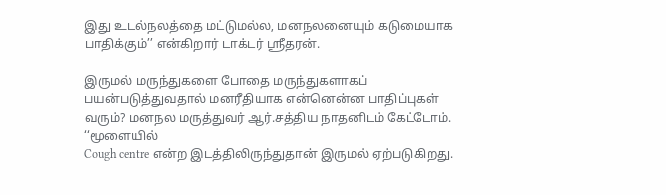இது உடல்நலத்தை மட்டுமல்ல, மனநலனையும் கடுமையாக பாதிக்கும்’’ என்கிறார் டாக்டர் ஸ்ரீதரன்.

இருமல் மருந்துகளை போதை மருந்துகளாகப் பயன்படுத்துவதால் மனரீதியாக என்னென்ன பாதிப்புகள் வரும்? மனநல மருத்துவர் ஆர்.சத்திய நாதனிடம் கேட்டோம். ‘‘மூளையில்
Cough centre என்ற இடத்திலிருந்துதான் இருமல் ஏற்படுகிறது.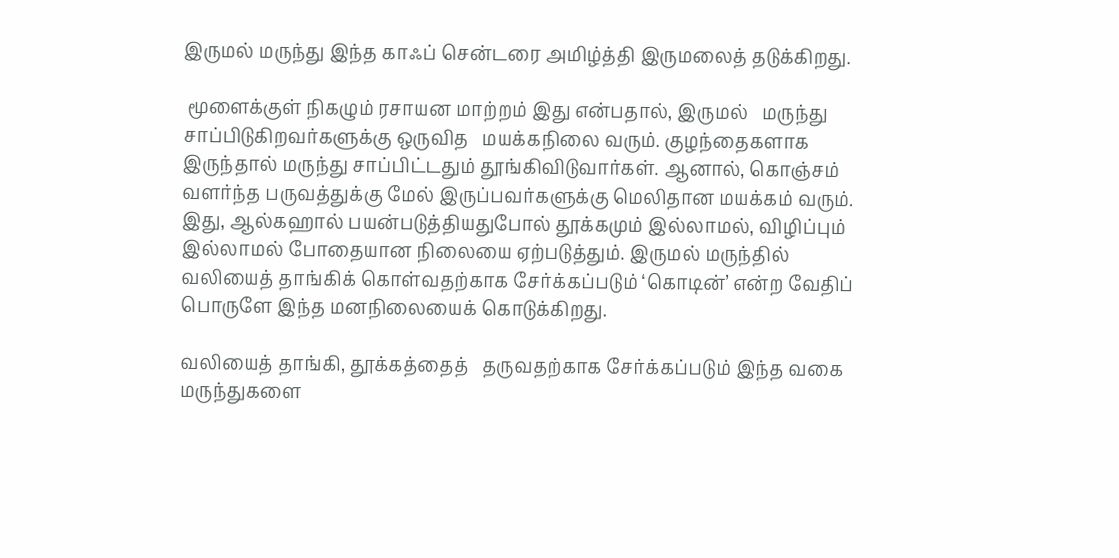இருமல் மருந்து இந்த காஃப் சென்டரை அமிழ்த்தி இருமலைத் தடுக்கிறது.

 மூளைக்குள் நிகழும் ரசாயன மாற்றம் இது என்பதால், இருமல்   மருந்து சாப்பிடுகிறவர்களுக்கு ஒருவித   மயக்கநிலை வரும். குழந்தைகளாக இருந்தால் மருந்து சாப்பிட்டதும் தூங்கிவிடுவார்கள். ஆனால், கொஞ்சம் வளர்ந்த பருவத்துக்கு மேல் இருப்பவர்களுக்கு மெலிதான மயக்கம் வரும். இது, ஆல்கஹால் பயன்படுத்தியதுபோல் தூக்கமும் இல்லாமல், விழிப்பும் இல்லாமல் போதையான நிலையை ஏற்படுத்தும். இருமல் மருந்தில் வலியைத் தாங்கிக் கொள்வதற்காக சேர்க்கப்படும் ‘கொடின்’ என்ற வேதிப் பொருளே இந்த மனநிலையைக் கொடுக்கிறது.

வலியைத் தாங்கி, தூக்கத்தைத்   தருவதற்காக சேர்க்கப்படும் இந்த வகை மருந்துகளை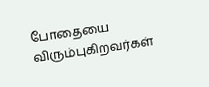போதையை விரும்புகிறவர்கள்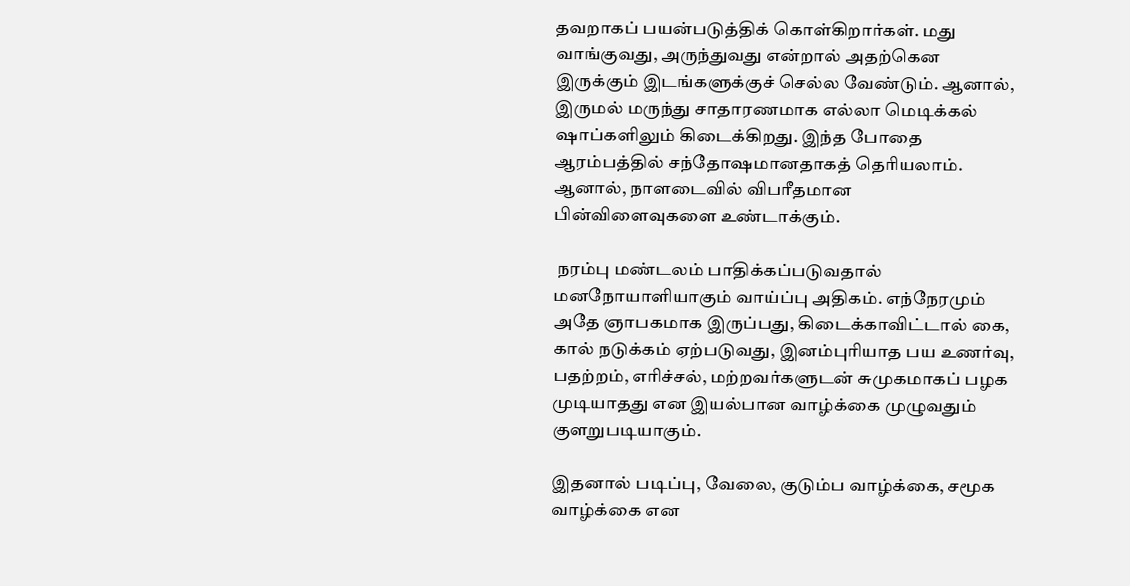தவறாகப் பயன்படுத்திக் கொள்கிறார்கள். மது வாங்குவது, அருந்துவது என்றால் அதற்கென இருக்கும் இடங்களுக்குச் செல்ல வேண்டும். ஆனால், இருமல் மருந்து சாதாரணமாக எல்லா மெடிக்கல் ஷாப்களிலும் கிடைக்கிறது. இந்த போதை ஆரம்பத்தில் சந்தோஷமானதாகத் தெரியலாம். ஆனால், நாளடைவில் விபரீதமான பின்விளைவுகளை உண்டாக்கும்.

 நரம்பு மண்டலம் பாதிக்கப்படுவதால் மனநோயாளியாகும் வாய்ப்பு அதிகம். எந்நேரமும் அதே ஞாபகமாக இருப்பது, கிடைக்காவிட்டால் கை, கால் நடுக்கம் ஏற்படுவது, இனம்புரியாத பய உணர்வு, பதற்றம், எரிச்சல், மற்றவர்களுடன் சுமுகமாகப் பழக முடியாதது என இயல்பான வாழ்க்கை முழுவதும் குளறுபடியாகும்.

இதனால் படிப்பு, வேலை, குடும்ப வாழ்க்கை, சமூக வாழ்க்கை என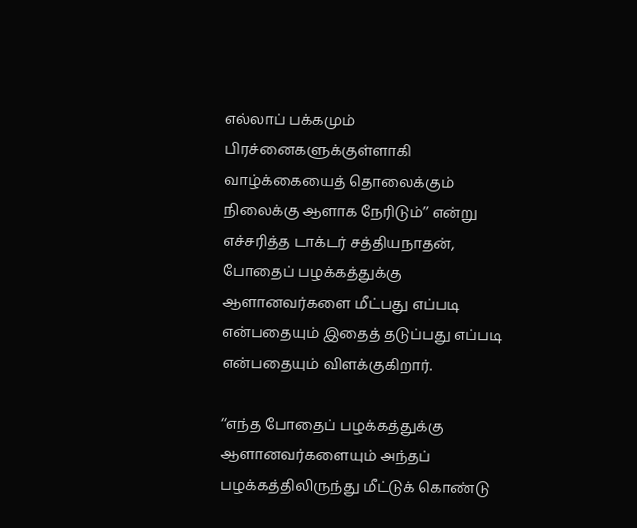எல்லாப் பக்கமும் பிரச்னைகளுக்குள்ளாகி வாழ்க்கையைத் தொலைக்கும் நிலைக்கு ஆளாக நேரிடும்’’ என்று எச்சரித்த டாக்டர் சத்தியநாதன், போதைப் பழக்கத்துக்கு ஆளானவர்களை மீட்பது எப்படி என்பதையும் இதைத் தடுப்பது எப்படி என்பதையும் விளக்குகிறார்.

‘‘எந்த போதைப் பழக்கத்துக்கு ஆளானவர்களையும் அந்தப் பழக்கத்திலிருந்து மீட்டுக் கொண்டு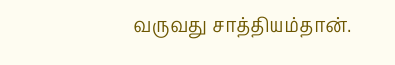வருவது சாத்தியம்தான்.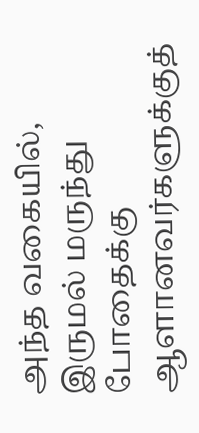அந்த வகையில், இருமல் மருந்து போதைக்கு ஆளானவர்களுக்குத்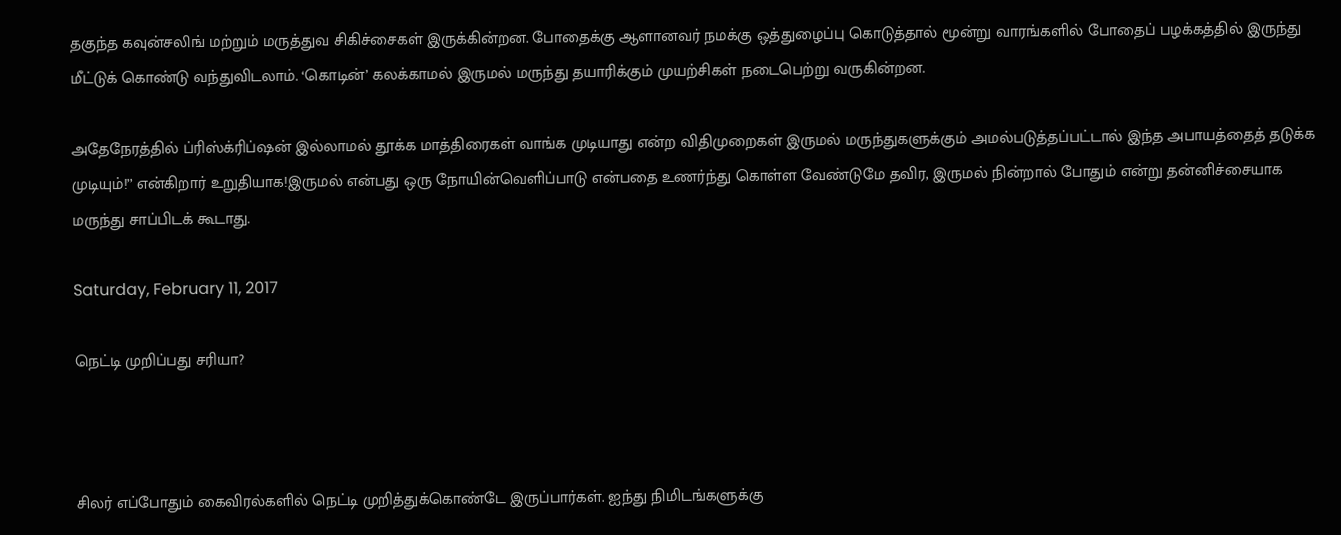தகுந்த கவுன்சலிங் மற்றும் மருத்துவ சிகிச்சைகள் இருக்கின்றன. போதைக்கு ஆளானவர் நமக்கு ஒத்துழைப்பு கொடுத்தால் மூன்று வாரங்களில் போதைப் பழக்கத்தில் இருந்து மீட்டுக் கொண்டு வந்துவிடலாம். ‘கொடின்’ கலக்காமல் இருமல் மருந்து தயாரிக்கும் முயற்சிகள் நடைபெற்று வருகின்றன.

அதேநேரத்தில் ப்ரிஸ்க்ரிப்ஷன் இல்லாமல் தூக்க மாத்திரைகள் வாங்க முடியாது என்ற விதிமுறைகள் இருமல் மருந்துகளுக்கும் அமல்படுத்தப்பட்டால் இந்த அபாயத்தைத் தடுக்க முடியும்!’’ என்கிறார் உறுதியாக!இருமல் என்பது ஒரு நோயின்வெளிப்பாடு என்பதை உணர்ந்து கொள்ள வேண்டுமே தவிர, இருமல் நின்றால் போதும் என்று தன்னிச்சையாக மருந்து சாப்பிடக் கூடாது.

Saturday, February 11, 2017

நெட்டி முறிப்பது சரியா?



சிலர் எப்போதும் கைவிரல்களில் நெட்டி முறித்துக்கொண்டே இருப்பார்கள். ஐந்து நிமிடங்களுக்கு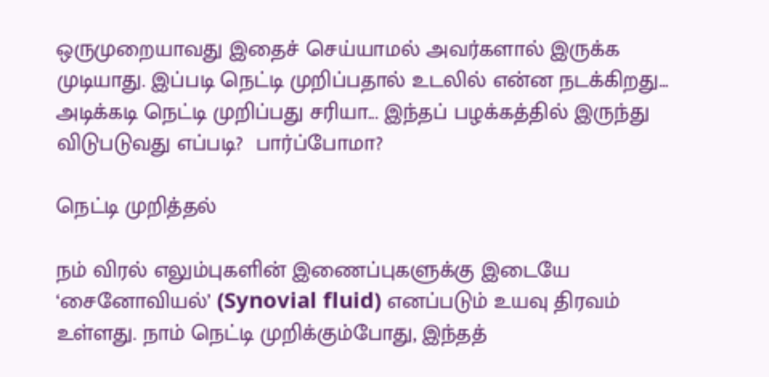ஒருமுறையாவது இதைச் செய்யாமல் அவர்களால் இருக்க முடியாது. இப்படி நெட்டி முறிப்பதால் உடலில் என்ன நடக்கிறது... அடிக்கடி நெட்டி முறிப்பது சரியா... இந்தப் பழக்கத்தில் இருந்து விடுபடுவது எப்படி?  பார்ப்போமா?

நெட்டி முறித்தல்

நம் விரல் எலும்புகளின் இணைப்புகளுக்கு இடையே ‘சைனோவியல்’ (Synovial fluid) எனப்படும் உயவு திரவம் உள்ளது. நாம் நெட்டி முறிக்கும்போது, இந்தத்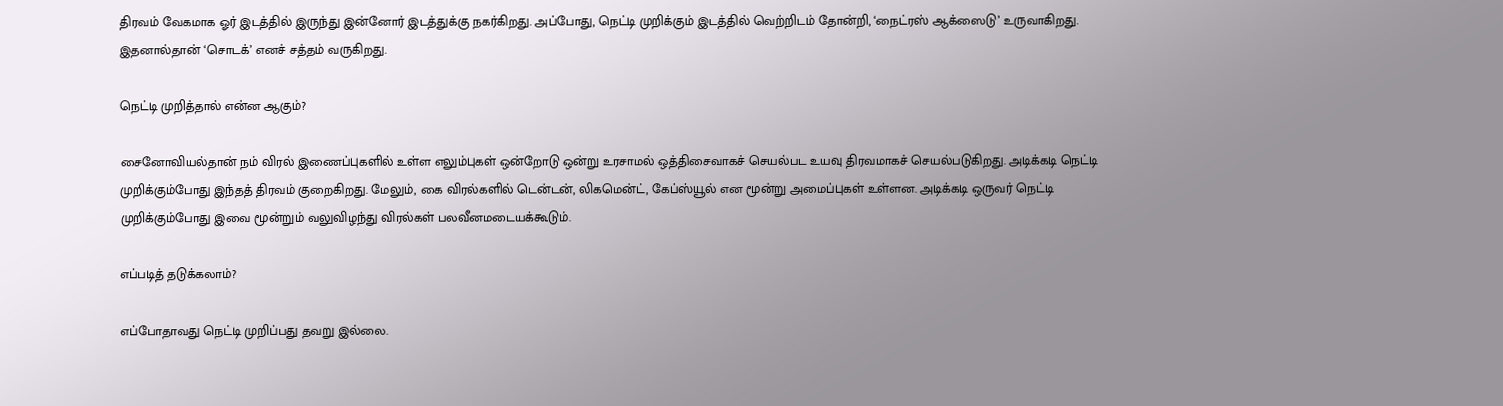திரவம் வேகமாக ஓர் இடத்தில் இருந்து இன்னோர் இடத்துக்கு நகர்கிறது. அப்போது, நெட்டி முறிக்கும் இடத்தில் வெற்றிடம் தோன்றி, ‘நைட்ரஸ் ஆக்ஸைடு’ உருவாகிறது. இதனால்தான் ‘சொடக்’ எனச் சத்தம் வருகிறது.

நெட்டி முறித்தால் என்ன ஆகும்?

சைனோவியல்தான் நம் விரல் இணைப்புகளில் உள்ள எலும்புகள் ஒன்றோடு ஒன்று உரசாமல் ஒத்திசைவாகச் செயல்பட உயவு திரவமாகச் செயல்படுகிறது. அடிக்கடி நெட்டி முறிக்கும்போது இந்தத் திரவம் குறைகிறது. மேலும், கை விரல்களில் டென்டன், லிகமென்ட், கேப்ஸ்யூல் என மூன்று அமைப்புகள் உள்ளன. அடிக்கடி ஒருவர் நெட்டி முறிக்கும்போது இவை மூன்றும் வலுவிழந்து விரல்கள் பலவீனமடையக்கூடும்.

எப்படித் தடுக்கலாம்?

எப்போதாவது நெட்டி முறிப்பது தவறு இல்லை.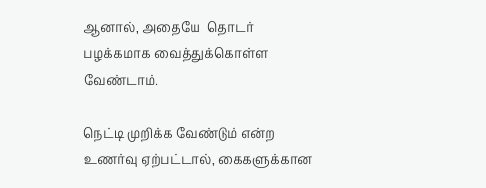ஆனால், அதையே  தொடர் பழக்கமாக வைத்துக்கொள்ள வேண்டாம்.

நெட்டி முறிக்க வேண்டும் என்ற உணர்வு ஏற்பட்டால், கைகளுக்கான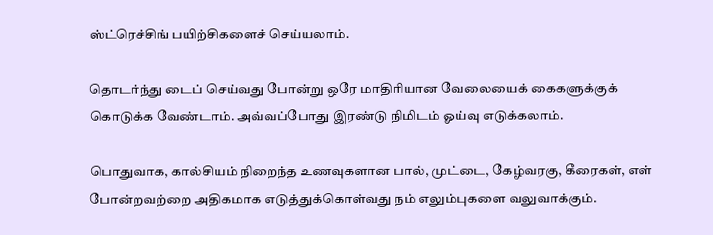ஸ்ட்ரெச்சிங் பயிற்சிகளைச் செய்யலாம்.

தொடர்ந்து டைப் செய்வது போன்று ஒரே மாதிரியான வேலையைக் கைகளுக்குக் கொடுக்க வேண்டாம். அவ்வப்போது இரண்டு நிமிடம் ஓய்வு எடுக்கலாம்.

பொதுவாக, கால்சியம் நிறைந்த உணவுகளான பால், முட்டை, கேழ்வரகு, கீரைகள், எள் போன்றவற்றை அதிகமாக எடுத்துக்கொள்வது நம் எலும்புகளை வலுவாக்கும்.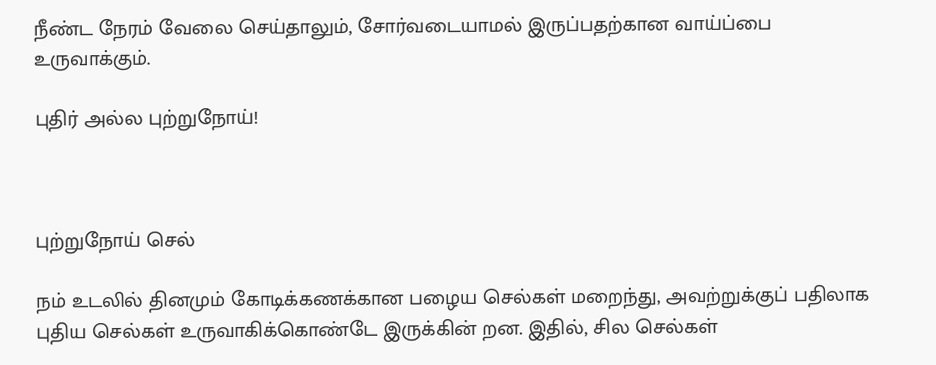நீண்ட நேரம் வேலை செய்தாலும், சோர்வடையாமல் இருப்பதற்கான வாய்ப்பை உருவாக்கும்.

புதிர் அல்ல புற்றுநோய்!



புற்றுநோய் செல்

நம் உடலில் தினமும் கோடிக்கணக்கான பழைய செல்கள் மறைந்து, அவற்றுக்குப் பதிலாக புதிய செல்கள் உருவாகிக்கொண்டே இருக்கின் றன. இதில், சில செல்கள்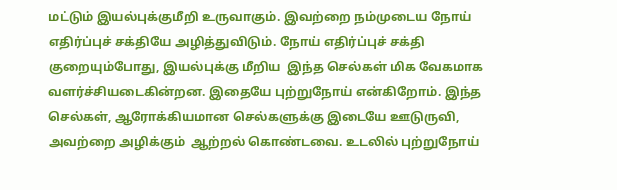மட்டும் இயல்புக்குமீறி உருவாகும். இவற்றை நம்முடைய நோய் எதிர்ப்புச் சக்தியே அழித்துவிடும். நோய் எதிர்ப்புச் சக்தி குறையும்போது, இயல்புக்கு மீறிய  இந்த செல்கள் மிக வேகமாக வளர்ச்சியடைகின்றன. இதையே புற்றுநோய் என்கிறோம். இந்த செல்கள், ஆரோக்கியமான செல்களுக்கு இடையே ஊடுருவி,  அவற்றை அழிக்கும்  ஆற்றல் கொண்டவை. உடலில் புற்றுநோய்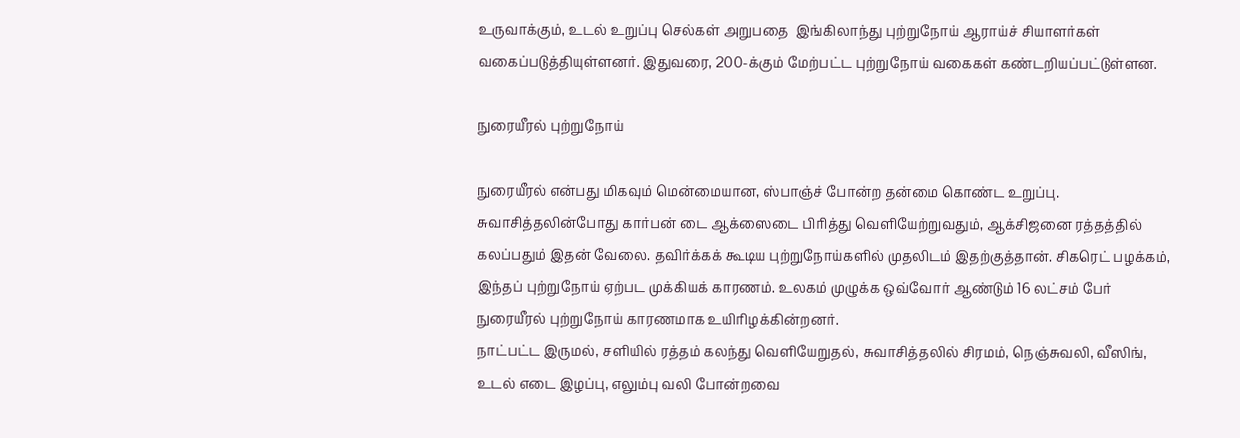உருவாக்கும், உடல் உறுப்பு செல்கள் அறுபதை  இங்கிலாந்து புற்றுநோய் ஆராய்ச் சியாளர்கள் வகைப்படுத்தியுள்ளனர். இதுவரை, 200-க்கும் மேற்பட்ட புற்றுநோய் வகைகள் கண்டறியப்பட்டுள்ளன.

நுரையீரல் புற்றுநோய்

நுரையீரல் என்பது மிகவும் மென்மையான, ஸ்பாஞ்ச் போன்ற தன்மை கொண்ட உறுப்பு. சுவாசித்தலின்போது கார்பன் டை ஆக்ஸைடை பிரித்து வெளியேற்றுவதும், ஆக்சிஜனை ரத்தத்தில் கலப்பதும் இதன் வேலை. தவிர்க்கக் கூடிய புற்றுநோய்களில் முதலிடம் இதற்குத்தான். சிகரெட் பழக்கம், இந்தப் புற்றுநோய் ஏற்பட முக்கியக் காரணம். உலகம் முழுக்க ஒவ்வோர் ஆண்டும் 16 லட்சம் பேர் நுரையீரல் புற்றுநோய் காரணமாக உயிரிழக்கின்றனர்.
நாட்பட்ட இருமல், சளியில் ரத்தம் கலந்து வெளியேறுதல், சுவாசித்தலில் சிரமம், நெஞ்சுவலி, வீஸிங், உடல் எடை இழப்பு, எலும்பு வலி போன்றவை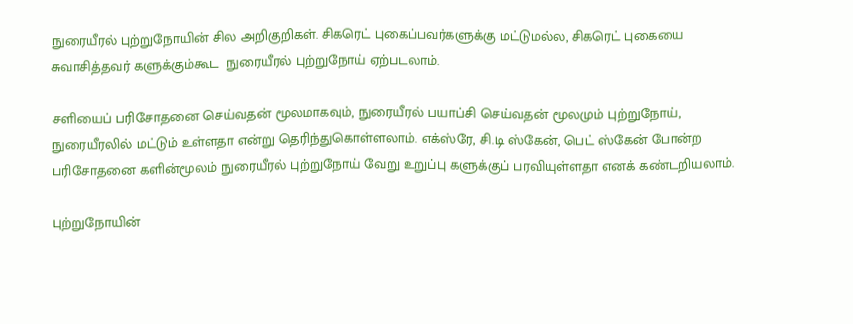நுரையீரல் புற்றுநோயின் சில அறிகுறிகள். சிகரெட் புகைப்பவர்களுக்கு மட்டுமல்ல, சிகரெட் புகையை சுவாசித்தவர் களுக்கும்கூட  நுரையீரல் புற்றுநோய் ஏற்படலாம்.

சளியைப் பரிசோதனை செய்வதன் மூலமாகவும், நுரையீரல் பயாப்சி செய்வதன் மூலமும் புற்றுநோய், நுரையீரலில் மட்டும் உள்ளதா என்று தெரிந்துகொள்ளலாம். எக்ஸ்ரே, சி.டி ஸ்கேன், பெட் ஸ்கேன் போன்ற  பரிசோதனை களின்மூலம் நுரையீரல் புற்றுநோய் வேறு உறுப்பு களுக்குப் பரவியுள்ளதா எனக் கண்டறியலாம்.

புற்றுநோயின்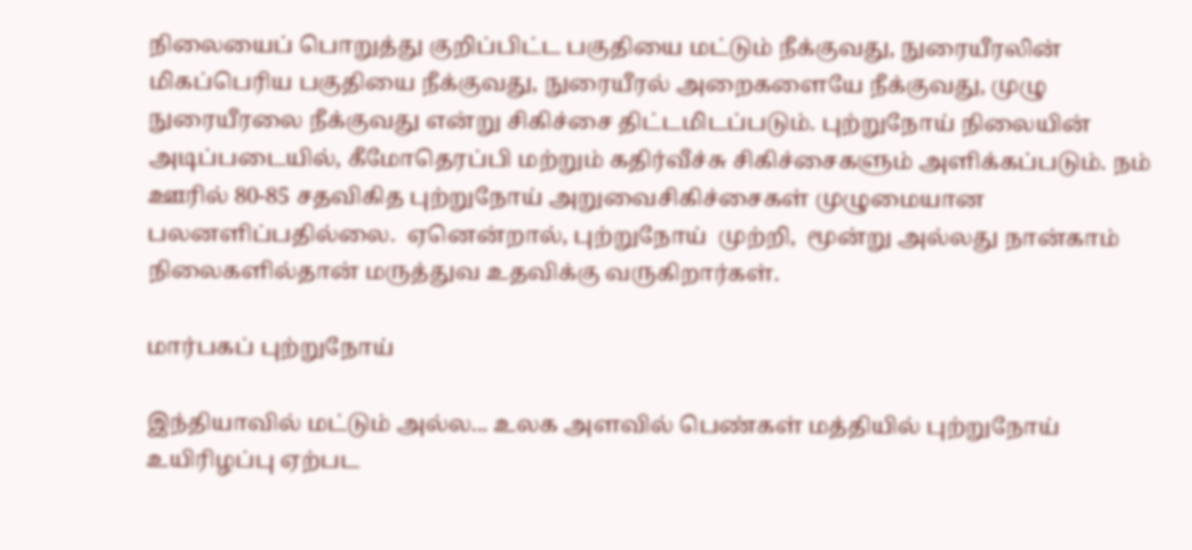நிலையைப் பொறுத்து குறிப்பிட்ட பகுதியை மட்டும் நீக்குவது, நுரையீரலின் மிகப்பெரிய பகுதியை நீக்குவது, நுரையீரல் அறைகளையே நீக்குவது, முழு நுரையீரலை நீக்குவது என்று சிகிச்சை திட்டமிடப்படும். புற்றுநோய் நிலையின் அடிப்படையில், கீமோதெரப்பி மற்றும் கதிர்வீச்சு சிகிச்சைகளும் அளிக்கப்படும். நம் ஊரில் 80-85 சதவிகித புற்றுநோய் அறுவைசிகிச்சைகள் முழுமையான  பலனளிப்பதில்லை.  ஏனென்றால், புற்றுநோய்  முற்றி,  மூன்று அல்லது நான்காம் நிலைகளில்தான் மருத்துவ உதவிக்கு வருகிறார்கள்.

மார்பகப் புற்றுநோய்

இந்தியாவில் மட்டும் அல்ல... உலக அளவில் பெண்கள் மத்தியில் புற்றுநோய் உயிரிழப்பு ஏற்பட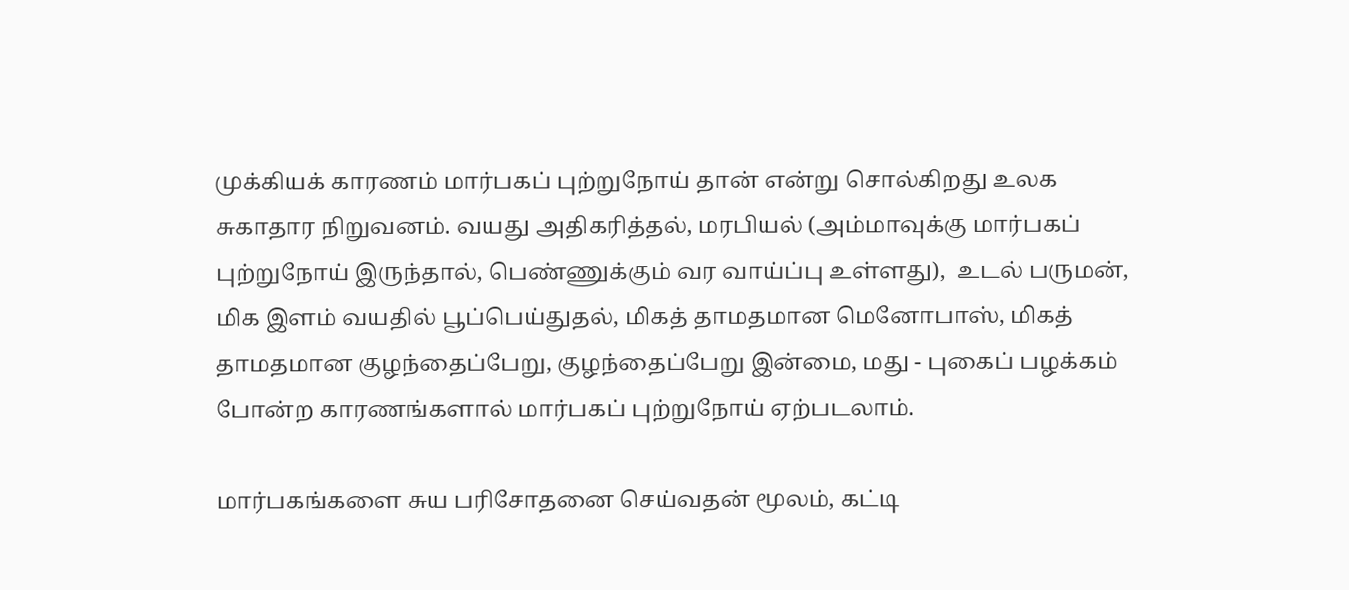முக்கியக் காரணம் மார்பகப் புற்றுநோய் தான் என்று சொல்கிறது உலக சுகாதார நிறுவனம். வயது அதிகரித்தல், மரபியல் (அம்மாவுக்கு மார்பகப் புற்றுநோய் இருந்தால், பெண்ணுக்கும் வர வாய்ப்பு உள்ளது),  உடல் பருமன், மிக இளம் வயதில் பூப்பெய்துதல், மிகத் தாமதமான மெனோபாஸ், மிகத் தாமதமான குழந்தைப்பேறு, குழந்தைப்பேறு இன்மை, மது - புகைப் பழக்கம் போன்ற காரணங்களால் மார்பகப் புற்றுநோய் ஏற்படலாம்.

மார்பகங்களை சுய பரிசோதனை செய்வதன் மூலம், கட்டி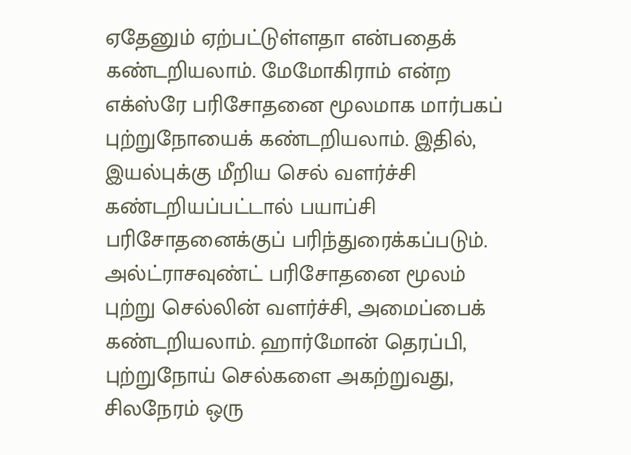ஏதேனும் ஏற்பட்டுள்ளதா என்பதைக் கண்டறியலாம். மேமோகிராம் என்ற எக்ஸ்ரே பரிசோதனை மூலமாக மார்பகப் புற்றுநோயைக் கண்டறியலாம். இதில், இயல்புக்கு மீறிய செல் வளர்ச்சி கண்டறியப்பட்டால் பயாப்சி பரிசோதனைக்குப் பரிந்துரைக்கப்படும். அல்ட்ராசவுண்ட் பரிசோதனை மூலம் புற்று செல்லின் வளர்ச்சி, அமைப்பைக் கண்டறியலாம். ஹார்மோன் தெரப்பி, புற்றுநோய் செல்களை அகற்றுவது, சிலநேரம் ஒரு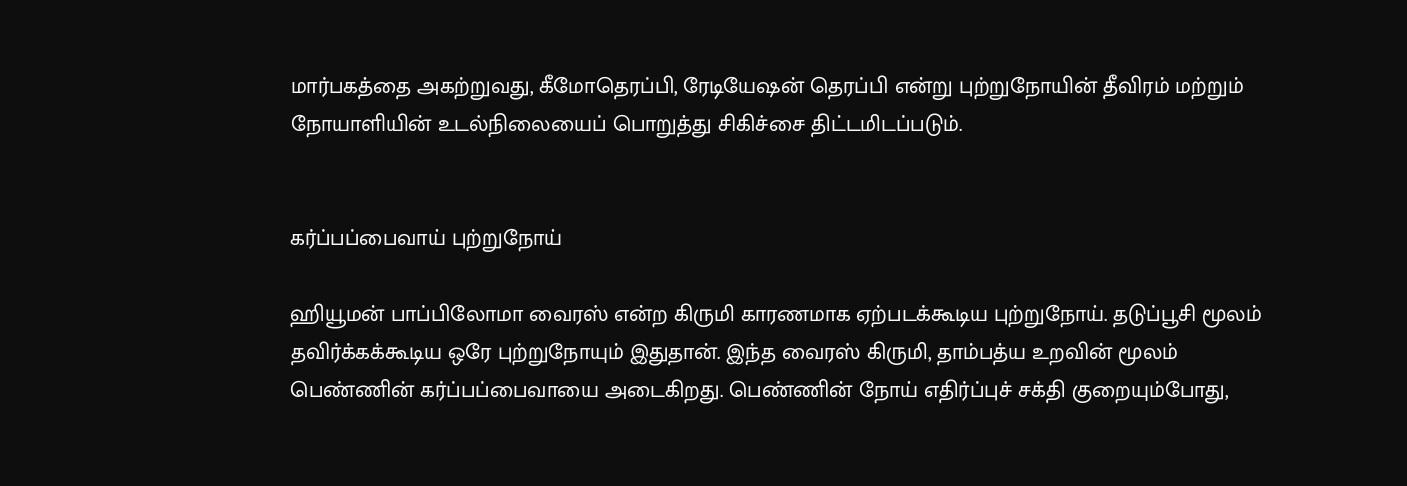மார்பகத்தை அகற்றுவது, கீமோதெரப்பி, ரேடியேஷன் தெரப்பி என்று புற்றுநோயின் தீவிரம் மற்றும் நோயாளியின் உடல்நிலையைப் பொறுத்து சிகிச்சை திட்டமிடப்படும்.


கர்ப்பப்பைவாய் புற்றுநோய்

ஹியூமன் பாப்பிலோமா வைரஸ் என்ற கிருமி காரணமாக ஏற்படக்கூடிய புற்றுநோய். தடுப்பூசி மூலம் தவிர்க்கக்கூடிய ஒரே புற்றுநோயும் இதுதான். இந்த வைரஸ் கிருமி, தாம்பத்ய உறவின் மூலம் பெண்ணின் கர்ப்பப்பைவாயை அடைகிறது. பெண்ணின் நோய் எதிர்ப்புச் சக்தி குறையும்போது,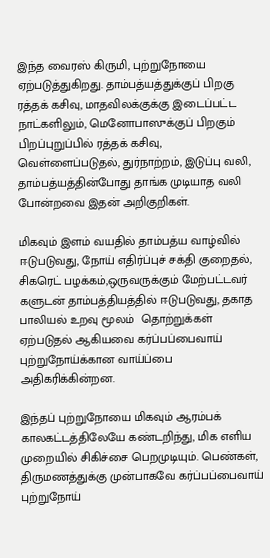இந்த வைரஸ் கிருமி, புற்றுநோயை ஏற்படுத்துகிறது. தாம்பத்யத்துக்குப் பிறகு ரத்தக் கசிவு, மாதவிலக்குக்கு இடைப்பட்ட நாட்களிலும், மெனோபாஸுக்குப் பிறகும் பிறப்புறுப்பில் ரத்தக் கசிவு, வெள்ளைப்படுதல், துர்நாற்றம், இடுப்பு வலி, தாம்பத்யத்தின்போது தாங்க முடியாத வலி போன்றவை இதன் அறிகுறிகள்.

மிகவும் இளம் வயதில் தாம்பத்ய வாழ்வில் ஈடுபடுவது, நோய் எதிர்ப்புச் சக்தி குறைதல், சிகரெட் பழக்கம்,ஒருவருக்கும் மேற்பட்டவர் களுடன் தாம்பத்தியத்தில் ஈடுபடுவது, தகாத பாலியல் உறவு மூலம்  தொற்றுக்கள் ஏற்படுதல் ஆகியவை கர்ப்பப்பைவாய் புற்றுநோய்க்கான வாய்ப்பை அதிகரிக்கின்றன.

இந்தப் புற்றுநோயை மிகவும் ஆரம்பக் காலகட்டத்திலேயே கண்டறிந்து, மிக எளிய முறையில் சிகிச்சை பெறமுடியும். பெண்கள், திருமணத்துக்கு முன்பாகவே கர்ப்பப்பைவாய் புற்றுநோய்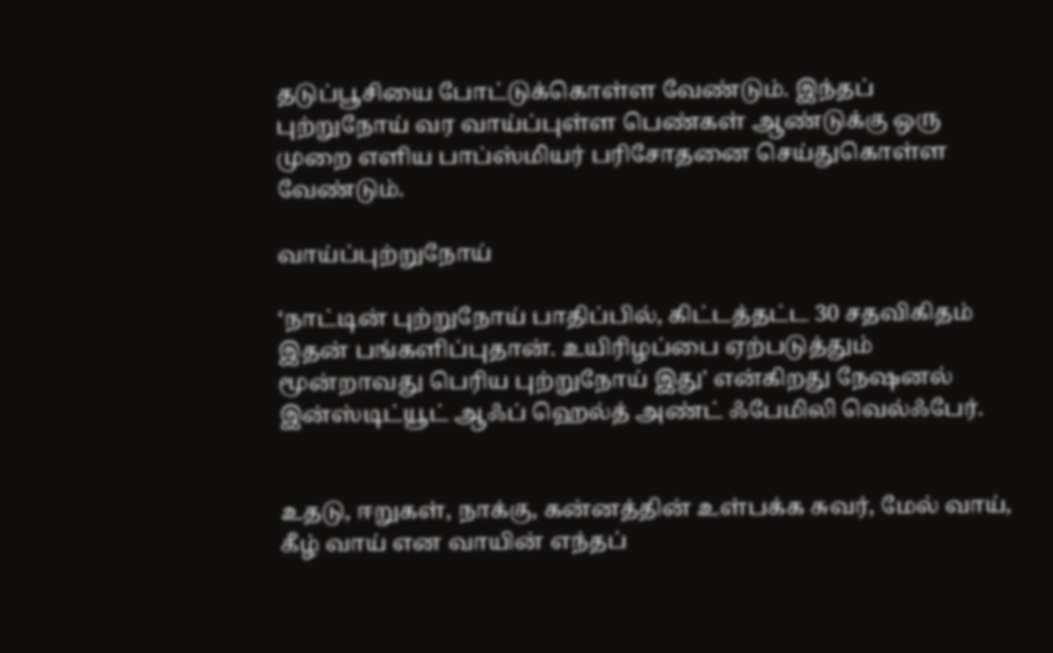தடுப்பூசியை போட்டுக்கொள்ள வேண்டும். இந்தப் புற்றுநோய் வர வாய்ப்புள்ள பெண்கள் ஆண்டுக்கு ஒரு முறை எளிய பாப்ஸ்மியர் பரிசோதனை செய்துகொள்ள வேண்டும்.

வாய்ப்புற்றுநோய்

‘நாட்டின் புற்றுநோய் பாதிப்பில், கிட்டத்தட்ட 30 சதவிகிதம் இதன் பங்களிப்புதான். உயிரிழப்பை ஏற்படுத்தும் மூன்றாவது பெரிய புற்றுநோய் இது' என்கிறது நேஷனல் இன்ஸ்டிட்யூட் ஆஃப் ஹெல்த் அண்ட் ஃபேமிலி வெல்ஃபேர்.


உதடு, ஈறுகள், நாக்கு, கன்னத்தின் உள்பக்க சுவர், மேல் வாய், கீழ் வாய் என வாயின் எந்தப்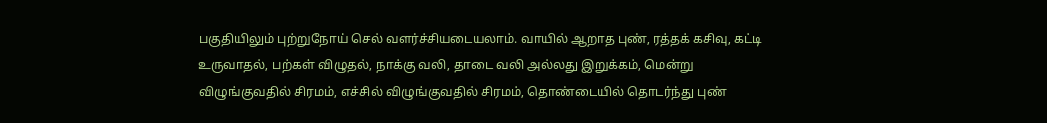பகுதியிலும் புற்றுநோய் செல் வளர்ச்சியடையலாம். வாயில் ஆறாத புண், ரத்தக் கசிவு, கட்டி உருவாதல், பற்கள் விழுதல், நாக்கு வலி, தாடை வலி அல்லது இறுக்கம், மென்று விழுங்குவதில் சிரமம், எச்சில் விழுங்குவதில் சிரமம், தொண்டையில் தொடர்ந்து புண்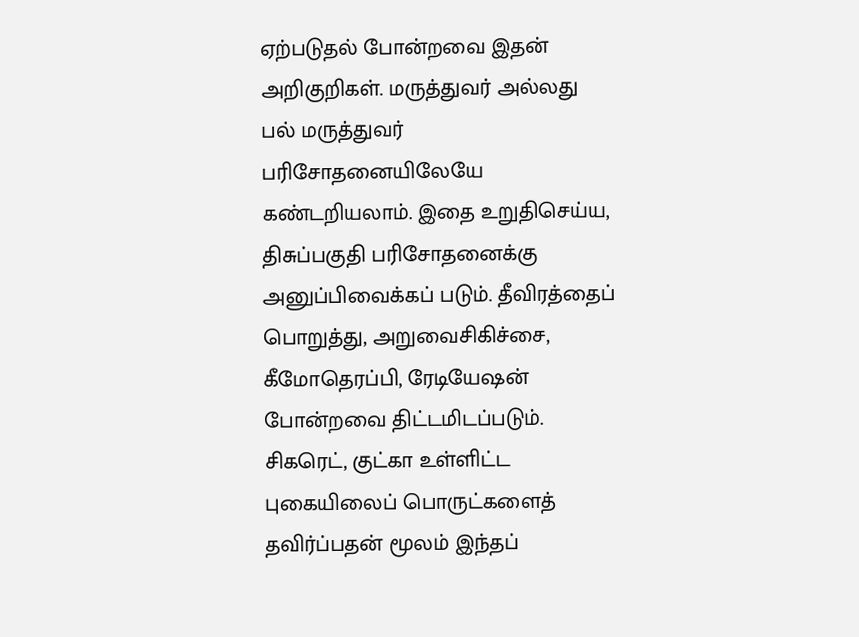ஏற்படுதல் போன்றவை இதன் அறிகுறிகள். மருத்துவர் அல்லது பல் மருத்துவர் பரிசோதனையிலேயே கண்டறியலாம். இதை உறுதிசெய்ய, திசுப்பகுதி பரிசோதனைக்கு அனுப்பிவைக்கப் படும். தீவிரத்தைப் பொறுத்து, அறுவைசிகிச்சை, கீமோதெரப்பி, ரேடியேஷன்  போன்றவை திட்டமிடப்படும். சிகரெட், குட்கா உள்ளிட்ட புகையிலைப் பொருட்களைத் தவிர்ப்பதன் மூலம் இந்தப்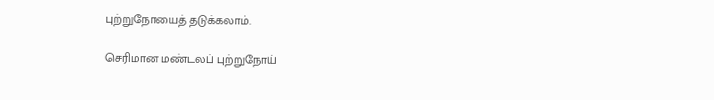புற்றுநோயைத் தடுக்கலாம்.

செரிமான மண்டலப் புற்றுநோய்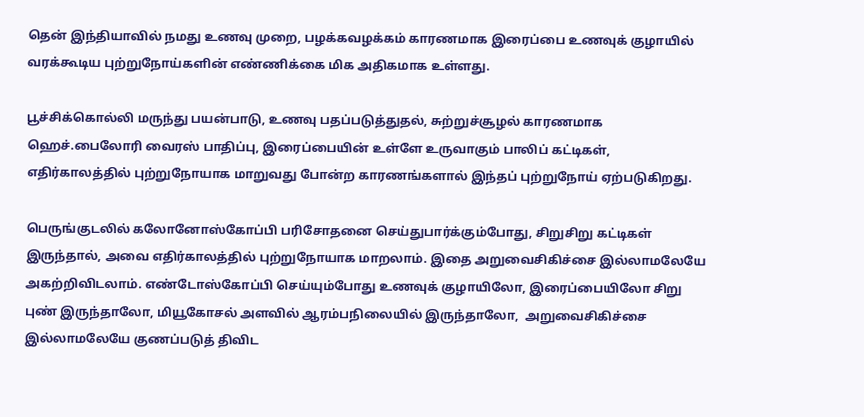தென் இந்தியாவில் நமது உணவு முறை, பழக்கவழக்கம் காரணமாக இரைப்பை உணவுக் குழாயில் வரக்கூடிய புற்றுநோய்களின் எண்ணிக்கை மிக அதிகமாக உள்ளது.

பூச்சிக்கொல்லி மருந்து பயன்பாடு, உணவு பதப்படுத்துதல், சுற்றுச்சூழல் காரணமாக ஹெச்.பைலோரி வைரஸ் பாதிப்பு, இரைப்பையின் உள்ளே உருவாகும் பாலிப் கட்டிகள், எதிர்காலத்தில் புற்றுநோயாக மாறுவது போன்ற காரணங்களால் இந்தப் புற்றுநோய் ஏற்படுகிறது.

பெருங்குடலில் கலோனோஸ்கோப்பி பரிசோதனை செய்துபார்க்கும்போது, சிறுசிறு கட்டிகள் இருந்தால், அவை எதிர்காலத்தில் புற்றுநோயாக மாறலாம். இதை அறுவைசிகிச்சை இல்லாமலேயே அகற்றிவிடலாம். எண்டோஸ்கோப்பி செய்யும்போது உணவுக் குழாயிலோ, இரைப்பையிலோ சிறு புண் இருந்தாலோ, மியூகோசல் அளவில் ஆரம்பநிலையில் இருந்தாலோ,  அறுவைசிகிச்சை இல்லாமலேயே குணப்படுத் திவிட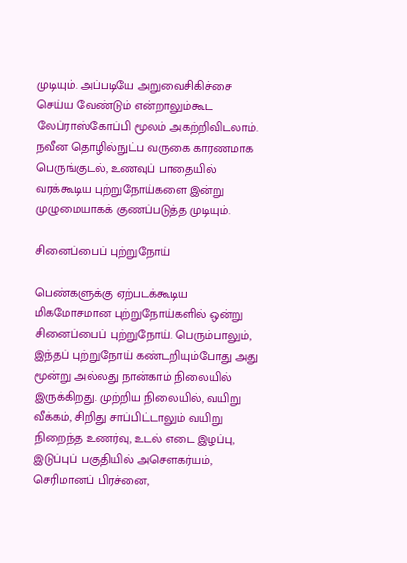முடியும். அப்படியே அறுவைசிகிச்சை செய்ய வேண்டும் என்றாலும்கூட லேப்ராஸ்கோப்பி மூலம் அகற்றிவிடலாம். நவீன தொழில்நுட்ப வருகை காரணமாக பெருங்குடல், உணவுப் பாதையில் வரக்கூடிய புற்றுநோய்களை இன்று முழுமையாகக் குணப்படுத்த முடியும்.

சினைப்பைப் புற்றுநோய்

பெண்களுக்கு ஏற்படக்கூடிய  மிகமோசமான புற்றுநோய்களில் ஒன்று சினைப்பைப் புற்றுநோய். பெரும்பாலும், இந்தப் புற்றுநோய் கண்டறியும்போது அது   மூன்று அல்லது நான்காம் நிலையில் இருக்கிறது. முற்றிய நிலையில், வயிறு வீக்கம், சிறிது சாப்பிட்டாலும் வயிறு நிறைந்த உணர்வு, உடல் எடை இழப்பு, இடுப்புப் பகுதியில் அசௌகர்யம், செரிமானப் பிரச்னை,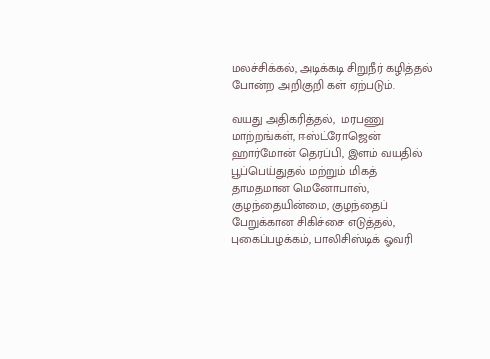மலச்சிக்கல், அடிக்கடி சிறுநீர் கழித்தல் போன்ற அறிகுறி கள் ஏற்படும்.

வயது அதிகரித்தல்,  மரபணு மாற்றங்கள், ஈஸ்ட்ரோஜென் ஹார்மோன் தெரப்பி, இளம் வயதில் பூப்பெய்துதல் மற்றும் மிகத் தாமதமான மெனோபாஸ், குழந்தையின்மை, குழந்தைப் பேறுக்கான சிகிச்சை எடுத்தல், புகைப்பழக்கம், பாலிசிஸ்டிக் ஓவரி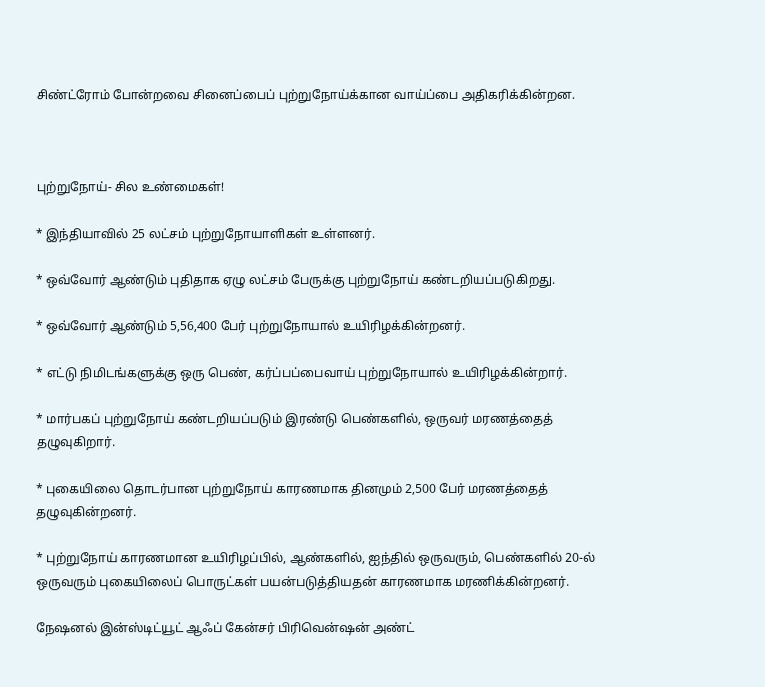சிண்ட்ரோம் போன்றவை சினைப்பைப் புற்றுநோய்க்கான வாய்ப்பை அதிகரிக்கின்றன.



புற்றுநோய்- சில உண்மைகள்!

* இந்தியாவில் 25 லட்சம் புற்றுநோயாளிகள் உள்ளனர்.

* ஒவ்வோர் ஆண்டும் புதிதாக ஏழு லட்சம் பேருக்கு புற்றுநோய் கண்டறியப்படுகிறது.

* ஒவ்வோர் ஆண்டும் 5,56,400 பேர் புற்றுநோயால் உயிரிழக்கின்றனர்.

* எட்டு நிமிடங்களுக்கு ஒரு பெண், கர்ப்பப்பைவாய் புற்றுநோயால் உயிரிழக்கின்றார்.

* மார்பகப் புற்றுநோய் கண்டறியப்படும் இரண்டு பெண்களில், ஒருவர் மரணத்தைத் தழுவுகிறார்.

* புகையிலை தொடர்பான புற்றுநோய் காரணமாக தினமும் 2,500 பேர் மரணத்தைத் தழுவுகின்றனர்.

* புற்றுநோய் காரணமான உயிரிழப்பில், ஆண்களில், ஐந்தில் ஒருவரும், பெண்களில் 20-ல் ஒருவரும் புகையிலைப் பொருட்கள் பயன்படுத்தியதன் காரணமாக மரணிக்கின்றனர்.

நேஷனல் இன்ஸ்டிட்யூட் ஆஃப் கேன்சர் பிரிவென்ஷன் அண்ட்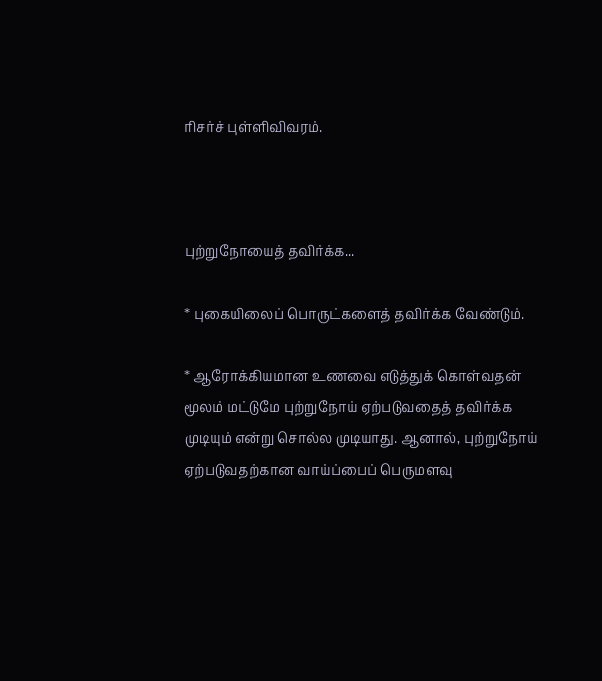ரிசர்ச் புள்ளிவிவரம்.



புற்றுநோயைத் தவிர்க்க...

* புகையிலைப் பொருட்களைத் தவிர்க்க வேண்டும்.

* ஆரோக்கியமான உணவை எடுத்துக் கொள்வதன் மூலம் மட்டுமே புற்றுநோய் ஏற்படுவதைத் தவிர்க்க முடியும் என்று சொல்ல முடியாது. ஆனால், புற்றுநோய் ஏற்படுவதற்கான வாய்ப்பைப் பெருமளவு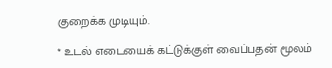குறைக்க முடியும்.

* உடல் எடையைக் கட்டுக்குள் வைப்பதன் மூலம்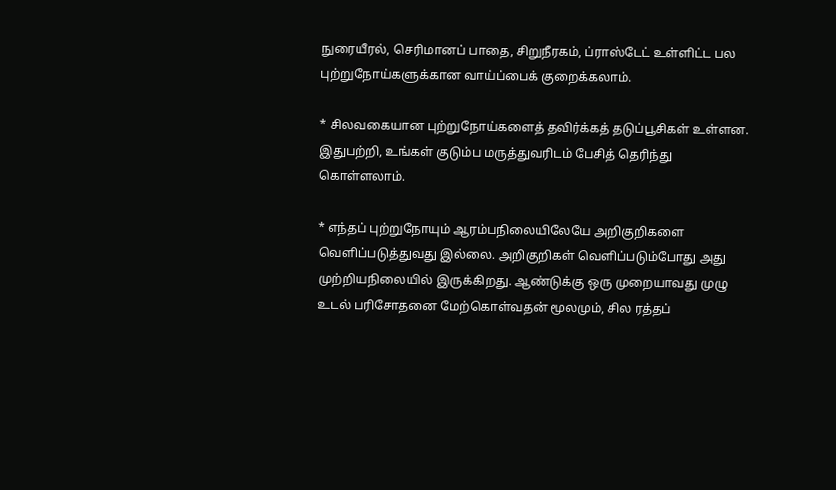நுரையீரல், செரிமானப் பாதை, சிறுநீரகம், ப்ராஸ்டேட் உள்ளிட்ட பல புற்றுநோய்களுக்கான வாய்ப்பைக் குறைக்கலாம்.

* சிலவகையான புற்றுநோய்களைத் தவிர்க்கத் தடுப்பூசிகள் உள்ளன. இதுபற்றி, உங்கள் குடும்ப மருத்துவரிடம் பேசித் தெரிந்து கொள்ளலாம்.

* எந்தப் புற்றுநோயும் ஆரம்பநிலையிலேயே அறிகுறிகளை வெளிப்படுத்துவது இல்லை. அறிகுறிகள் வெளிப்படும்போது அது முற்றியநிலையில் இருக்கிறது. ஆண்டுக்கு ஒரு முறையாவது முழு உடல் பரிசோதனை மேற்கொள்வதன் மூலமும், சில ரத்தப்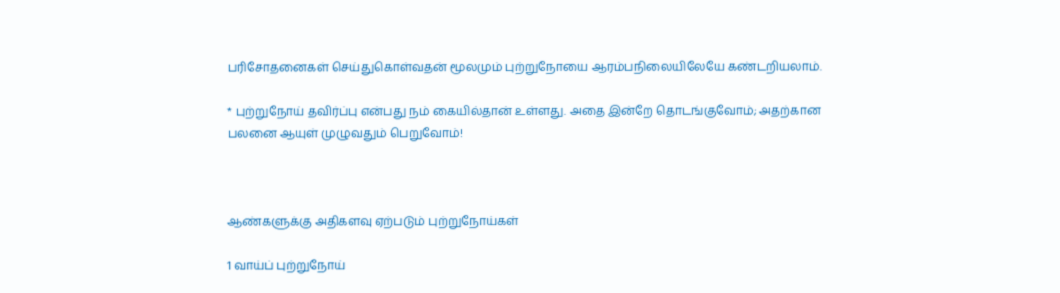பரிசோதனைகள் செய்துகொள்வதன் மூலமும் புற்றுநோயை ஆரம்பநிலையிலேயே கண்டறியலாம்.

* புற்றுநோய் தவிர்ப்பு என்பது நம் கையில்தான் உள்ளது. அதை இன்றே தொடங்குவோம்; அதற்கான பலனை ஆயுள் முழுவதும் பெறுவோம்!



ஆண்களுக்கு அதிகளவு ஏற்படும் புற்றுநோய்கள்

1 வாய்ப் புற்றுநோய்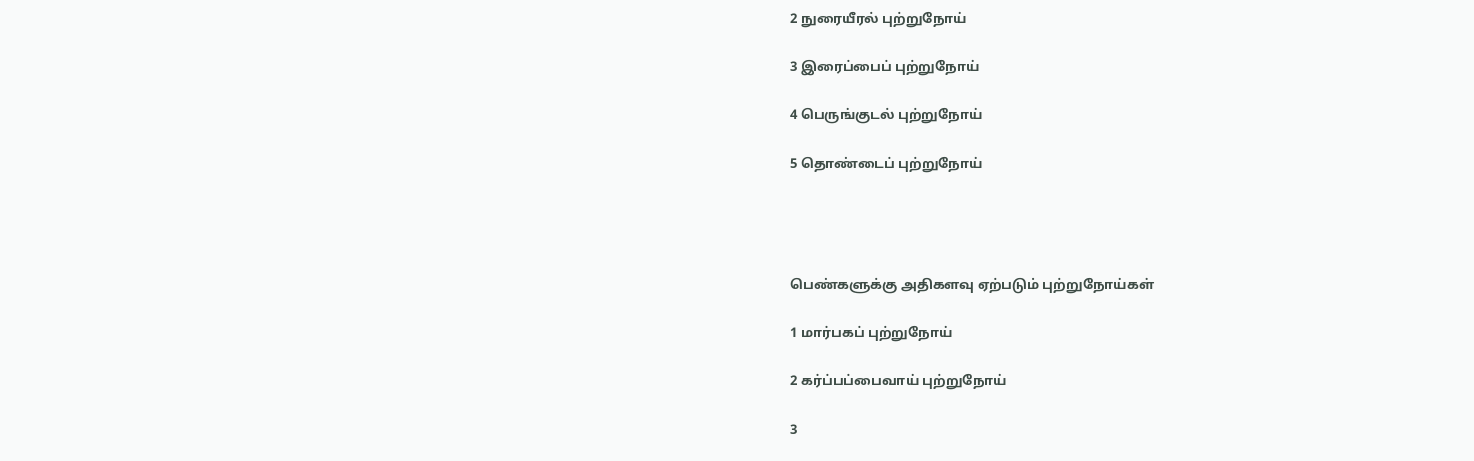2 நுரையீரல் புற்றுநோய்

3 இரைப்பைப் புற்றுநோய்

4 பெருங்குடல் புற்றுநோய்

5 தொண்டைப் புற்றுநோய்




பெண்களுக்கு அதிகளவு ஏற்படும் புற்றுநோய்கள்

1 மார்பகப் புற்றுநோய்

2 கர்ப்பப்பைவாய் புற்றுநோய்

3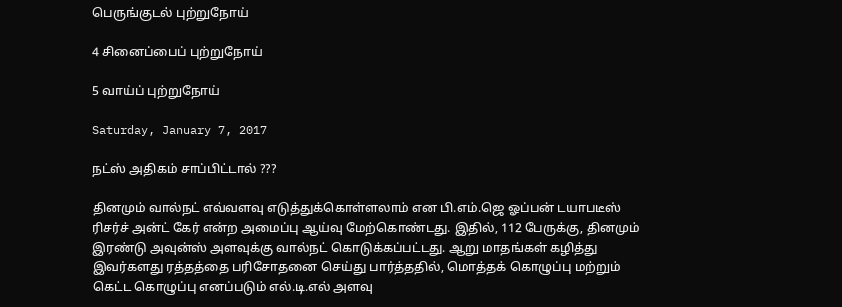பெருங்குடல் புற்றுநோய்

4 சினைப்பைப் புற்றுநோய்

5 வாய்ப் புற்றுநோய்

Saturday, January 7, 2017

நட்ஸ் அதிகம் சாப்பிட்டால் ???

தினமும் வால்நட் எவ்வளவு எடுத்துக்கொள்ளலாம் என பி.எம்.ஜெ ஓப்பன் டயாபடீஸ் ரிசர்ச் அன்ட் கேர் என்ற அமைப்பு ஆய்வு மேற்கொண்டது. இதில், 112 பேருக்கு, தினமும் இரண்டு அவுன்ஸ் அளவுக்கு வால்நட் கொடுக்கப்பட்டது. ஆறு மாதங்கள் கழித்து இவர்களது ரத்தத்தை பரிசோதனை செய்து பார்த்ததில், மொத்தக் கொழுப்பு மற்றும் கெட்ட கொழுப்பு எனப்படும் எல்.டி.எல் அளவு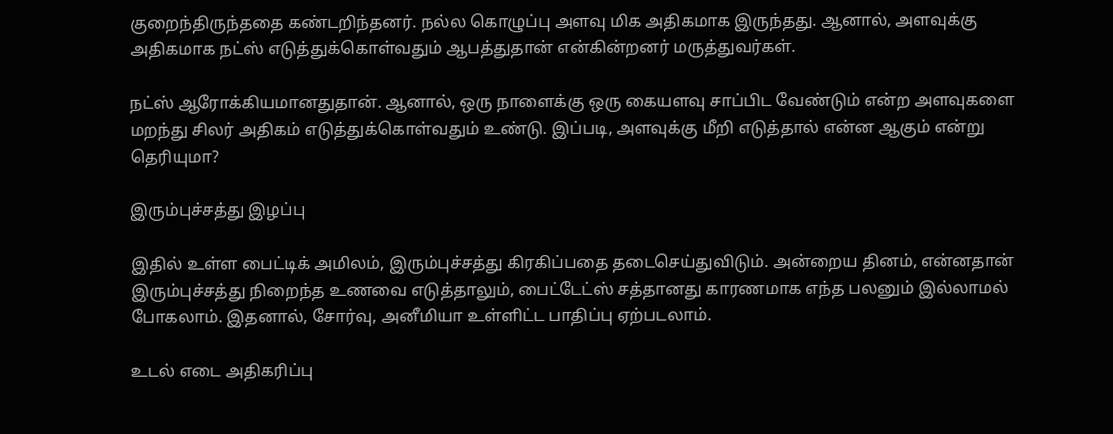குறைந்திருந்ததை கண்டறிந்தனர். நல்ல கொழுப்பு அளவு மிக அதிகமாக இருந்தது. ஆனால், அளவுக்கு அதிகமாக நட்ஸ் எடுத்துக்கொள்வதும் ஆபத்துதான் என்கின்றனர் மருத்துவர்கள்.

நட்ஸ் ஆரோக்கியமானதுதான். ஆனால், ஒரு நாளைக்கு ஒரு கையளவு சாப்பிட வேண்டும் என்ற அளவுகளை மறந்து சிலர் அதிகம் எடுத்துக்கொள்வதும் உண்டு. இப்படி, அளவுக்கு மீறி எடுத்தால் என்ன ஆகும் என்று தெரியுமா?

இரும்புச்சத்து இழப்பு

இதில் உள்ள பைட்டிக் அமிலம், இரும்புச்சத்து கிரகிப்பதை தடைசெய்துவிடும். அன்றைய தினம், என்னதான் இரும்புச்சத்து நிறைந்த உணவை எடுத்தாலும், பைட்டேட்ஸ் சத்தானது காரணமாக எந்த பலனும் இல்லாமல் போகலாம். இதனால், சோர்வு, அனீமியா உள்ளிட்ட பாதிப்பு ஏற்படலாம்.

உடல் எடை அதிகரிப்பு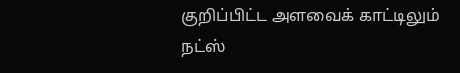குறிப்பிட்ட அளவைக் காட்டிலும் நட்ஸ்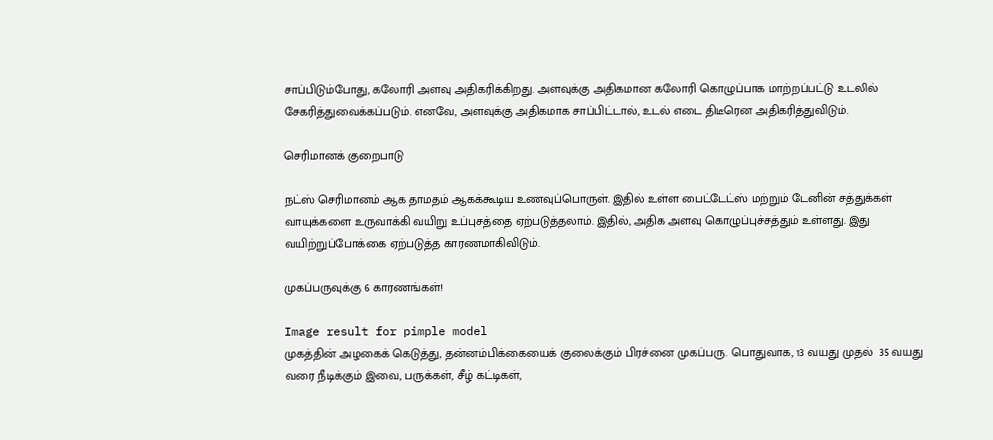சாப்பிடும்போது, கலோரி அளவு அதிகரிக்கிறது. அளவுக்கு அதிகமான கலோரி கொழுப்பாக மாற்றப்பட்டு உடலில் சேகரித்துவைக்கப்படும். எனவே, அளவுக்கு அதிகமாக சாப்பிட்டால், உடல் எடை திடீரென அதிகரித்துவிடும்.

செரிமானக் குறைபாடு

நட்ஸ் செரிமானம் ஆக தாமதம் ஆகக்கூடிய உணவுப்பொருள். இதில் உள்ள பைட்டேட்ஸ் மற்றும் டேனின் சத்துக்கள் வாயுக்களை உருவாக்கி வயிறு உப்புசத்தை ஏற்படுத்தலாம். இதில், அதிக அளவு கொழுப்புச்சத்தும் உள்ளது. இது வயிற்றுப்போக்கை ஏற்படுத்த காரணமாகிவிடும்.

முகப்பருவுக்கு 6 காரணங்கள்!

Image result for pimple model
முகத்தின் அழகைக் கெடுத்து, தன்னம்பிக்கையைக் குலைக்கும் பிரச்னை முகப்பரு. பொதுவாக, 13 வயது முதல்  35 வயது வரை நீடிக்கும் இவை, பருக்கள், சீழ் கட்டிகள்,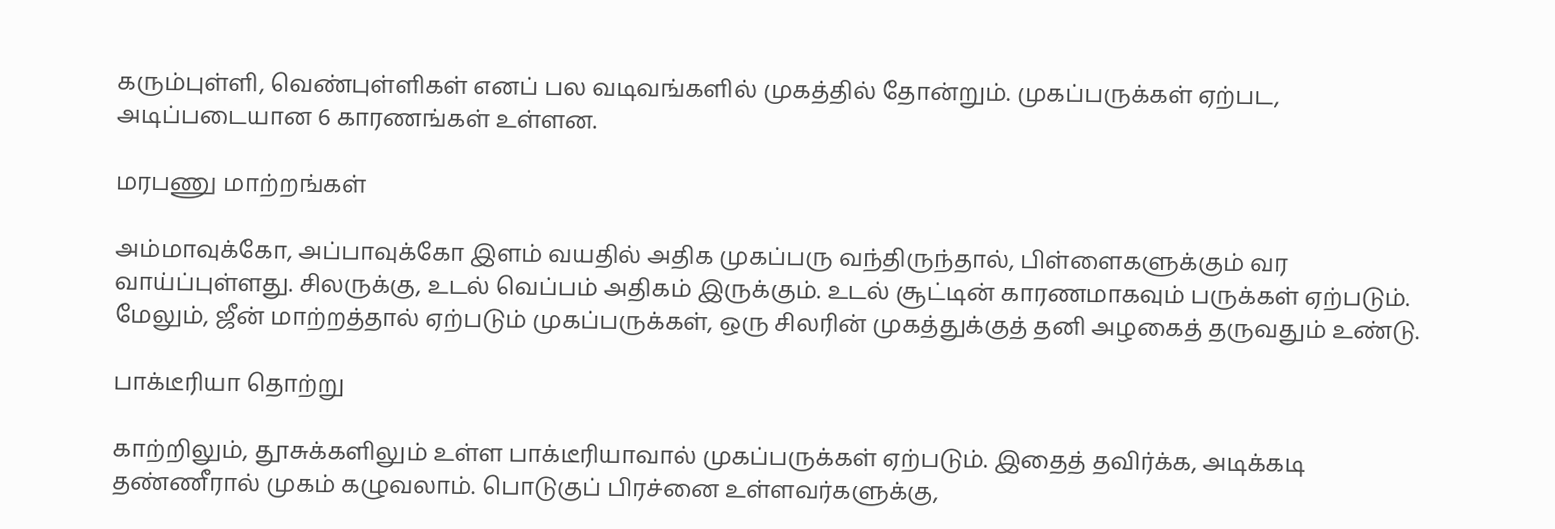கரும்புள்ளி, வெண்புள்ளிகள் எனப் பல வடிவங்களில் முகத்தில் தோன்றும். முகப்பருக்கள் ஏற்பட, அடிப்படையான 6 காரணங்கள் உள்ளன.

மரபணு மாற்றங்கள்

அம்மாவுக்கோ, அப்பாவுக்கோ இளம் வயதில் அதிக முகப்பரு வந்திருந்தால், பிள்ளைகளுக்கும் வர வாய்ப்புள்ளது. சிலருக்கு, உடல் வெப்பம் அதிகம் இருக்கும். உடல் சூட்டின் காரணமாகவும் பருக்கள் ஏற்படும். மேலும், ஜீன் மாற்றத்தால் ஏற்படும் முகப்பருக்கள், ஒரு சிலரின் முகத்துக்குத் தனி அழகைத் தருவதும் உண்டு.

பாக்டீரியா தொற்று

காற்றிலும், தூசுக்களிலும் உள்ள பாக்டீரியாவால் முகப்பருக்கள் ஏற்படும். இதைத் தவிர்க்க, அடிக்கடி தண்ணீரால் முகம் கழுவலாம். பொடுகுப் பிரச்னை உள்ளவர்களுக்கு,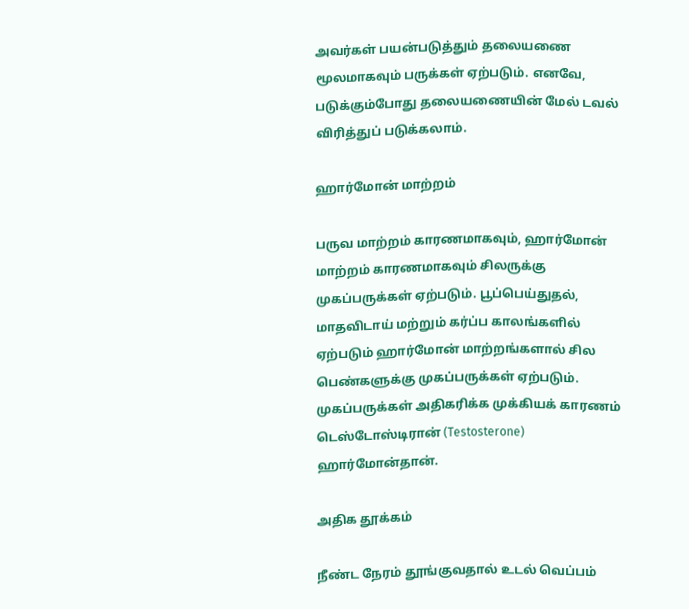அவர்கள் பயன்படுத்தும் தலையணை மூலமாகவும் பருக்கள் ஏற்படும். எனவே, படுக்கும்போது தலையணையின் மேல் டவல் விரித்துப் படுக்கலாம்.

ஹார்மோன் மாற்றம்

பருவ மாற்றம் காரணமாகவும், ஹார்மோன் மாற்றம் காரணமாகவும் சிலருக்கு முகப்பருக்கள் ஏற்படும். பூப்பெய்துதல், மாதவிடாய் மற்றும் கர்ப்ப காலங்களில் ஏற்படும் ஹார்மோன் மாற்றங்களால் சில பெண்களுக்கு முகப்பருக்கள் ஏற்படும். முகப்பருக்கள் அதிகரிக்க முக்கியக் காரணம் டெஸ்டோஸ்டிரான் (Testosterone) ஹார்மோன்தான்.

அதிக தூக்கம்

நீண்ட நேரம் தூங்குவதால் உடல் வெப்பம்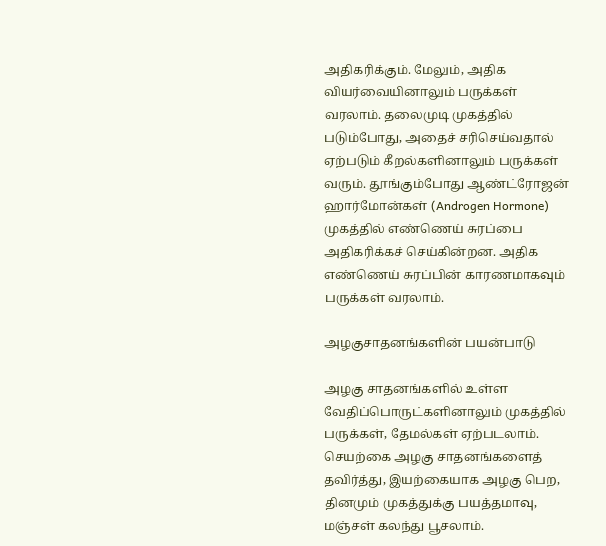அதிகரிக்கும். மேலும், அதிக வியர்வையினாலும் பருக்கள் வரலாம். தலைமுடி முகத்தில் படும்போது, அதைச் சரிசெய்வதால் ஏற்படும் கீறல்களினாலும் பருக்கள் வரும். தூங்கும்போது ஆண்ட்ரோஜன் ஹார்மோன்கள் (Androgen Hormone) முகத்தில் எண்ணெய் சுரப்பை அதிகரிக்கச் செய்கின்றன. அதிக எண்ணெய் சுரப்பின் காரணமாகவும் பருக்கள் வரலாம்.

அழகுசாதனங்களின் பயன்பாடு

அழகு சாதனங்களில் உள்ள வேதிப்பொருட்களினாலும் முகத்தில் பருக்கள், தேமல்கள் ஏற்படலாம். செயற்கை அழகு சாதனங்களைத் தவிர்த்து, இயற்கையாக அழகு பெற, தினமும் முகத்துக்கு பயத்தமாவு, மஞ்சள் கலந்து பூசலாம்.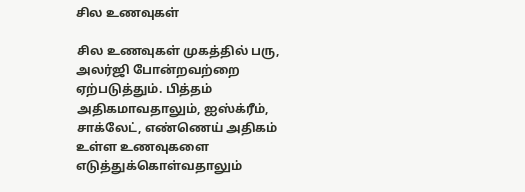சில உணவுகள்

சில உணவுகள் முகத்தில் பரு, அலர்ஜி போன்றவற்றை ஏற்படுத்தும். பித்தம் அதிகமாவதாலும், ஐஸ்க்ரீம், சாக்லேட், எண்ணெய் அதிகம் உள்ள உணவுகளை எடுத்துக்கொள்வதாலும்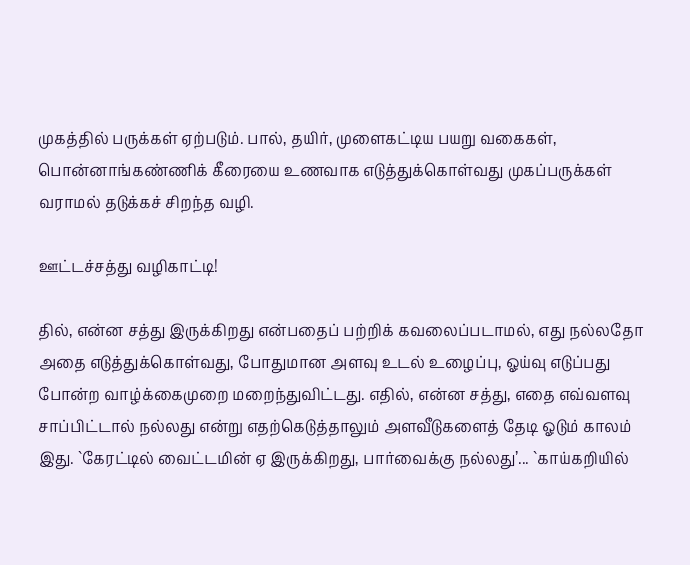முகத்தில் பருக்கள் ஏற்படும். பால், தயிர், முளைகட்டிய பயறு வகைகள், பொன்னாங்கண்ணிக் கீரையை உணவாக எடுத்துக்கொள்வது முகப்பருக்கள் வராமல் தடுக்கச் சிறந்த வழி.

ஊட்டச்சத்து வழிகாட்டி!

தில், என்ன சத்து இருக்கிறது என்பதைப் பற்றிக் கவலைப்படாமல், எது நல்லதோ அதை எடுத்துக்கொள்வது, போதுமான அளவு உடல் உழைப்பு, ஓய்வு எடுப்பது போன்ற வாழ்க்கைமுறை மறைந்துவிட்டது. எதில், என்ன சத்து, எதை எவ்வளவு சாப்பிட்டால் நல்லது என்று எதற்கெடுத்தாலும் அளவீடுகளைத் தேடி ஓடும் காலம் இது. `கேரட்டில் வைட்டமின் ஏ இருக்கிறது, பார்வைக்கு நல்லது’... `காய்கறியில்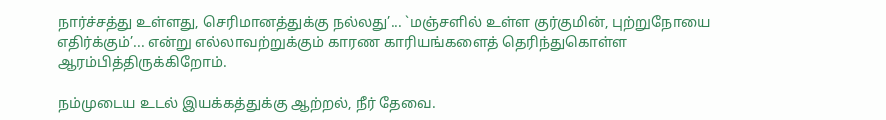நார்ச்சத்து உள்ளது, செரிமானத்துக்கு நல்லது’... `மஞ்சளில் உள்ள குர்குமின், புற்றுநோயை எதிர்க்கும்’... என்று எல்லாவற்றுக்கும் காரண காரியங்களைத் தெரிந்துகொள்ள ஆரம்பித்திருக்கிறோம்.

நம்முடைய உடல் இயக்கத்துக்கு ஆற்றல், நீர் தேவை.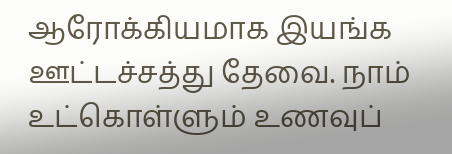ஆரோக்கியமாக இயங்க  ஊட்டச்சத்து தேவை. நாம் உட்கொள்ளும் உணவுப்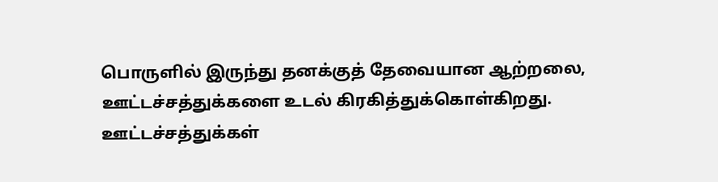பொருளில் இருந்து தனக்குத் தேவையான ஆற்றலை, ஊட்டச்சத்துக்களை உடல் கிரகித்துக்கொள்கிறது. ஊட்டச்சத்துக்கள்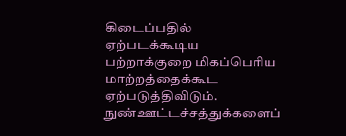கிடைப்பதில் ஏற்படக்கூடிய பற்றாக்குறை மிகப்பெரிய மாற்றத்தைக்கூட ஏற்படுத்திவிடும். நுண்ஊட்டச்சத்துக்களைப்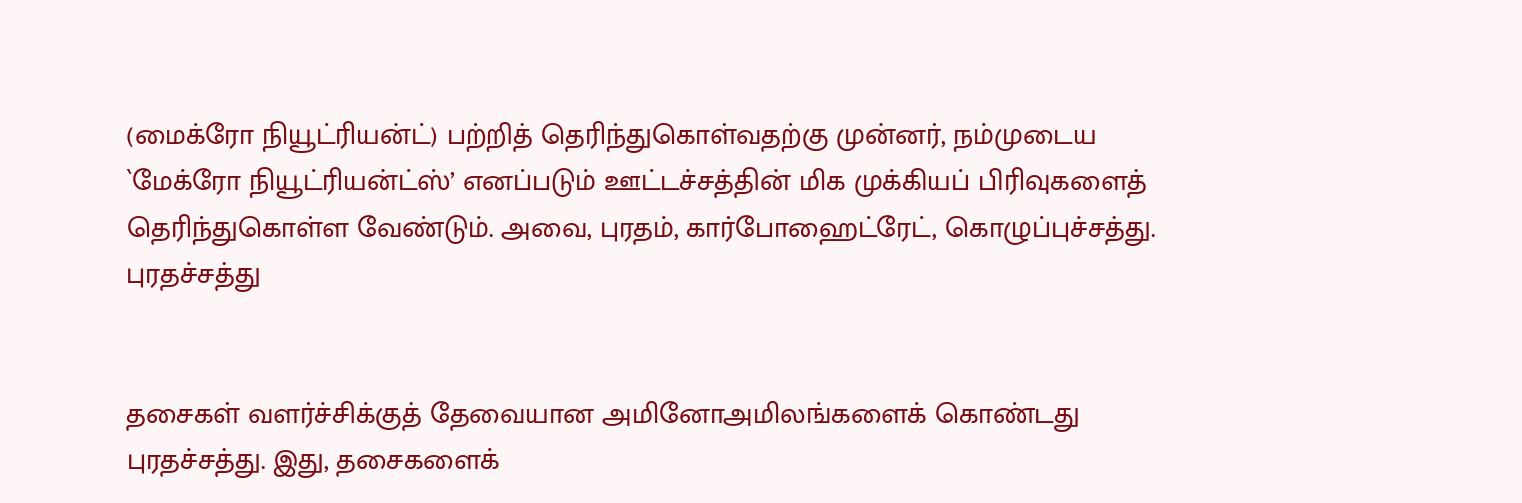(மைக்ரோ நியூட்ரியன்ட்) பற்றித் தெரிந்துகொள்வதற்கு முன்னர், நம்முடைய `மேக்ரோ நியூட்ரியன்ட்ஸ்’ எனப்படும் ஊட்டச்சத்தின் மிக முக்கியப் பிரிவுகளைத் தெரிந்துகொள்ள வேண்டும். அவை, புரதம், கார்போஹைட்ரேட், கொழுப்புச்சத்து.
புரதச்சத்து


தசைகள் வளர்ச்சிக்குத் தேவையான அமினோஅமிலங்களைக் கொண்டது புரதச்சத்து. இது, தசைகளைக்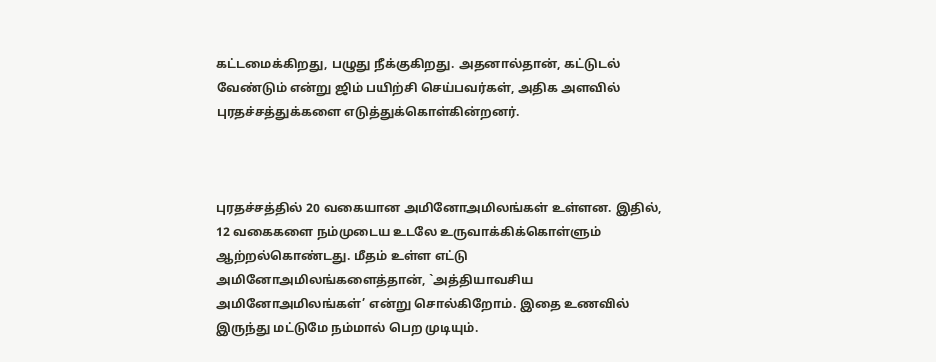கட்டமைக்கிறது, பழுது நீக்குகிறது. அதனால்தான், கட்டுடல் வேண்டும் என்று ஜிம் பயிற்சி செய்பவர்கள், அதிக அளவில் புரதச்சத்துக்களை எடுத்துக்கொள்கின்றனர்.



புரதச்சத்தில் 20 வகையான அமினோஅமிலங்கள் உள்ளன. இதில், 12 வகைகளை நம்முடைய உடலே உருவாக்கிக்கொள்ளும் ஆற்றல்கொண்டது. மீதம் உள்ள எட்டு அமினோஅமிலங்களைத்தான், `அத்தியாவசிய அமினோஅமிலங்கள்’ என்று சொல்கிறோம். இதை உணவில் இருந்து மட்டுமே நம்மால் பெற முடியும்.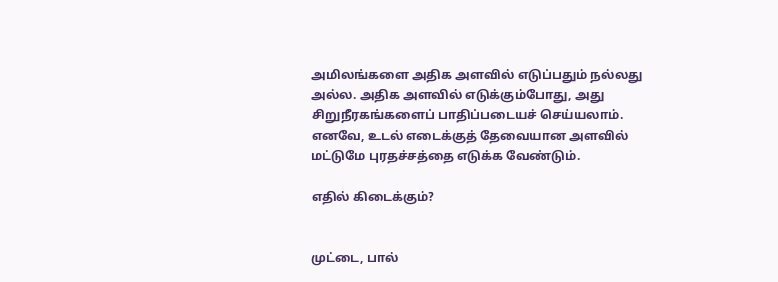அமிலங்களை அதிக அளவில் எடுப்பதும் நல்லது அல்ல. அதிக அளவில் எடுக்கும்போது, அது சிறுநீரகங்களைப் பாதிப்படையச் செய்யலாம். எனவே, உடல் எடைக்குத் தேவையான அளவில் மட்டுமே புரதச்சத்தை எடுக்க வேண்டும்.

எதில் கிடைக்கும்?


முட்டை, பால்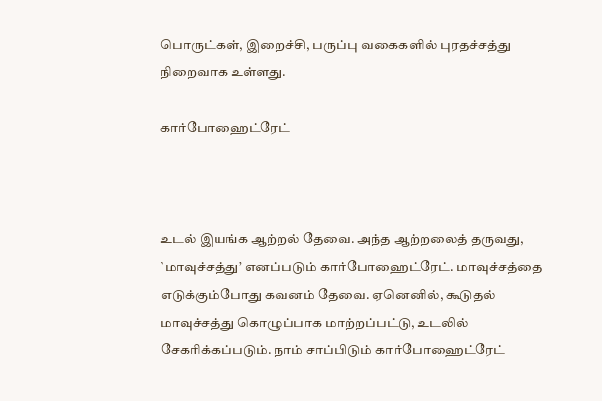பொருட்கள், இறைச்சி, பருப்பு வகைகளில் புரதச்சத்து நிறைவாக உள்ளது.

கார்போஹைட்ரேட்



உடல் இயங்க ஆற்றல் தேவை. அந்த ஆற்றலைத் தருவது, `மாவுச்சத்து’ எனப்படும் கார்போஹைட்ரேட். மாவுச்சத்தை எடுக்கும்போது கவனம் தேவை. ஏனெனில், கூடுதல் மாவுச்சத்து கொழுப்பாக மாற்றப்பட்டு, உடலில் சேகரிக்கப்படும். நாம் சாப்பிடும் கார்போஹைட்ரேட்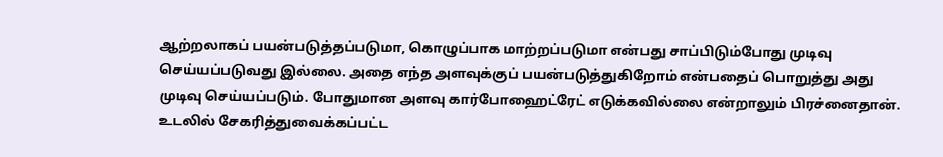ஆற்றலாகப் பயன்படுத்தப்படுமா, கொழுப்பாக மாற்றப்படுமா என்பது சாப்பிடும்போது முடிவு செய்யப்படுவது இல்லை. அதை எந்த அளவுக்குப் பயன்படுத்துகிறோம் என்பதைப் பொறுத்து அது முடிவு செய்யப்படும். போதுமான அளவு கார்போஹைட்ரேட் எடுக்கவில்லை என்றாலும் பிரச்னைதான். உடலில் சேகரித்துவைக்கப்பட்ட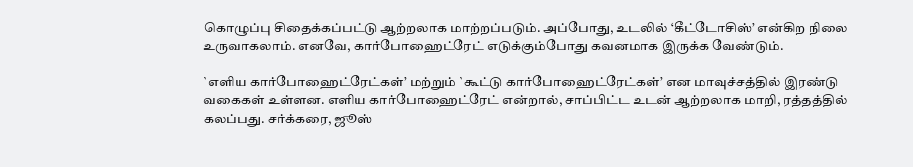கொழுப்பு சிதைக்கப்பட்டு ஆற்றலாக மாற்றப்படும். அப்போது, உடலில் ‘கீட்டோசிஸ்’ என்கிற நிலை உருவாகலாம். எனவே, கார்போஹைட்ரேட் எடுக்கும்போது கவனமாக இருக்க வேண்டும்.

`எளிய கார்போஹைட்ரேட்கள்’ மற்றும் `கூட்டு கார்போஹைட்ரேட்கள்’ என மாவுச்சத்தில் இரண்டு வகைகள் உள்ளன. எளிய கார்போஹைட்ரேட் என்றால், சாப்பிட்ட உடன் ஆற்றலாக மாறி, ரத்தத்தில் கலப்பது. சர்க்கரை, ஜூஸ்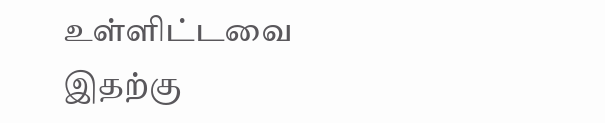உள்ளிட்டவை இதற்கு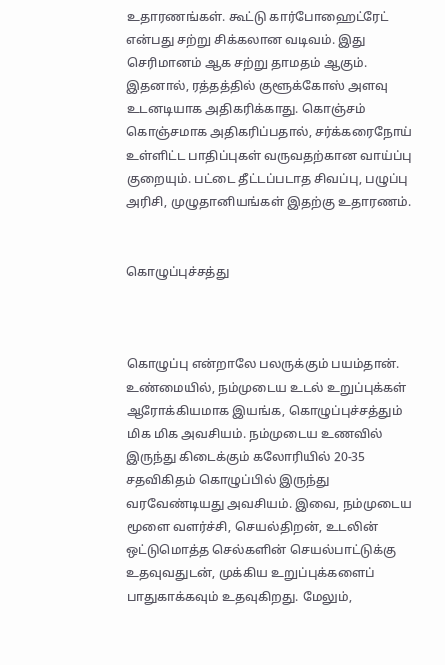உதாரணங்கள். கூட்டு கார்போஹைட்ரேட் என்பது சற்று சிக்கலான வடிவம். இது செரிமானம் ஆக சற்று தாமதம் ஆகும். இதனால், ரத்தத்தில் குளூக்கோஸ் அளவு உடனடியாக அதிகரிக்காது. கொஞ்சம் கொஞ்சமாக அதிகரிப்பதால், சர்க்கரைநோய் உள்ளிட்ட பாதிப்புகள் வருவதற்கான வாய்ப்பு குறையும். பட்டை தீட்டப்படாத சிவப்பு, பழுப்பு அரிசி, முழுதானியங்கள் இதற்கு உதாரணம்.


கொழுப்புச்சத்து



கொழுப்பு என்றாலே பலருக்கும் பயம்தான். உண்மையில், நம்முடைய உடல் உறுப்புக்கள் ஆரோக்கியமாக இயங்க, கொழுப்புச்சத்தும் மிக மிக அவசியம். நம்முடைய உணவில் இருந்து கிடைக்கும் கலோரியில் 20-35 சதவிகிதம் கொழுப்பில் இருந்து வரவேண்டியது அவசியம். இவை, நம்முடைய மூளை வளர்ச்சி, செயல்திறன், உடலின் ஒட்டுமொத்த செல்களின் செயல்பாட்டுக்கு உதவுவதுடன், முக்கிய உறுப்புக்களைப் பாதுகாக்கவும் உதவுகிறது. மேலும்,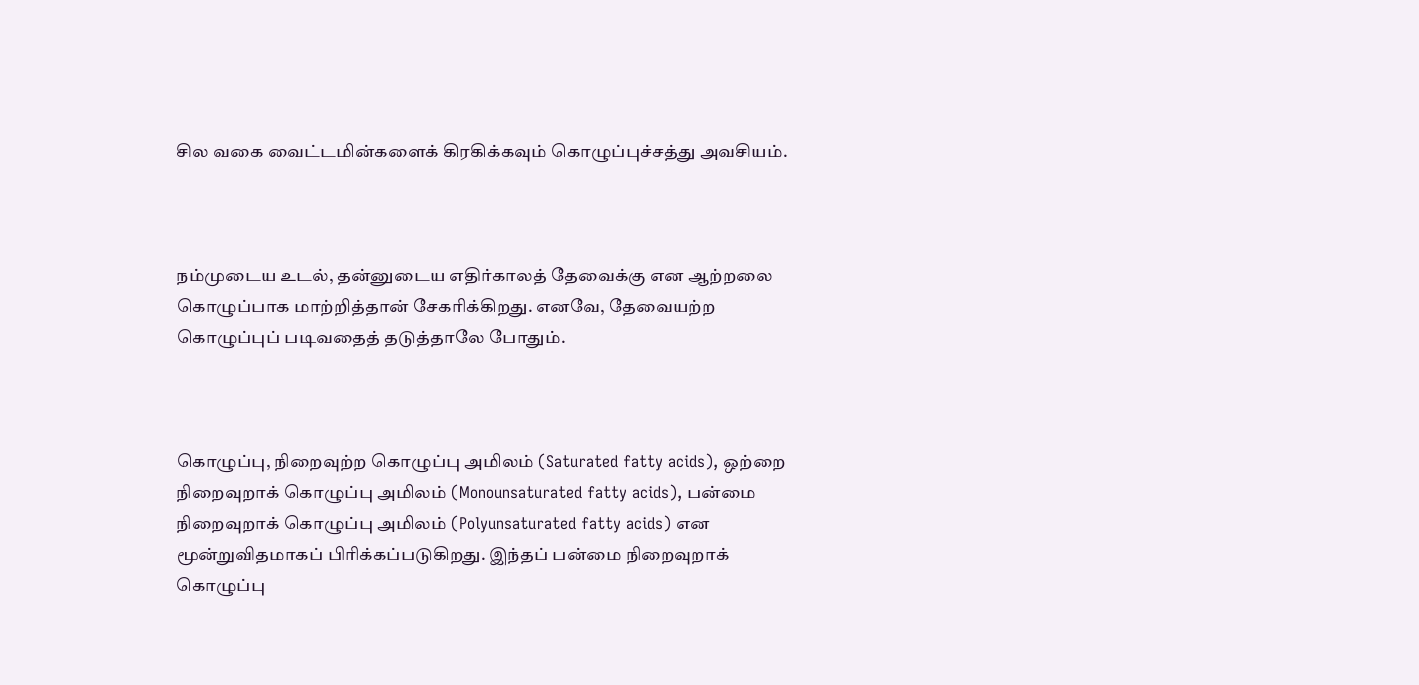சில வகை வைட்டமின்களைக் கிரகிக்கவும் கொழுப்புச்சத்து அவசியம்.



நம்முடைய உடல், தன்னுடைய எதிர்காலத் தேவைக்கு என ஆற்றலை கொழுப்பாக மாற்றித்தான் சேகரிக்கிறது. எனவே, தேவையற்ற கொழுப்புப் படிவதைத் தடுத்தாலே போதும்.



கொழுப்பு, நிறைவுற்ற கொழுப்பு அமிலம் (Saturated fatty acids), ஒற்றை நிறைவுறாக் கொழுப்பு அமிலம் (Monounsaturated fatty acids), பன்மை நிறைவுறாக் கொழுப்பு அமிலம் (Polyunsaturated fatty acids) என மூன்றுவிதமாகப் பிரிக்கப்படுகிறது. இந்தப் பன்மை நிறைவுறாக் கொழுப்பு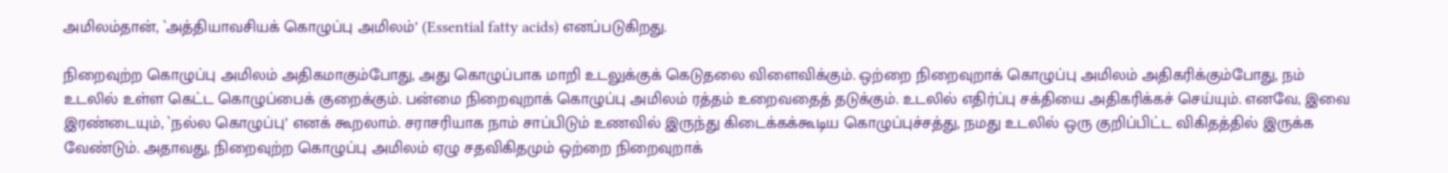அமிலம்தான், `அத்தியாவசியக் கொழுப்பு அமிலம்’ (Essential fatty acids) எனப்படுகிறது.

நிறைவுற்ற கொழுப்பு அமிலம் அதிகமாகும்போது, அது கொழுப்பாக மாறி உடலுக்குக் கெடுதலை விளைவிக்கும். ஒற்றை நிறைவுறாக் கொழுப்பு அமிலம் அதிகரிக்கும்போது, நம் உடலில் உள்ள கெட்ட கொழுப்பைக் குறைக்கும். பன்மை நிறைவுறாக் கொழுப்பு அமிலம் ரத்தம் உறைவதைத் தடுக்கும். உடலில் எதிர்ப்பு சக்தியை அதிகரிக்கச் செய்யும். எனவே, இவை இரண்டையும், `நல்ல கொழுப்பு’ எனக் கூறலாம். சராசரியாக நாம் சாப்பிடும் உணவில் இருந்து கிடைக்கக்கூடிய கொழுப்புச்சத்து, நமது உடலில் ஒரு குறிப்பிட்ட விகிதத்தில் இருக்க வேண்டும். அதாவது, நிறைவுற்ற கொழுப்பு அமிலம் ஏழு சதவிகிதமும் ஒற்றை நிறைவுறாக்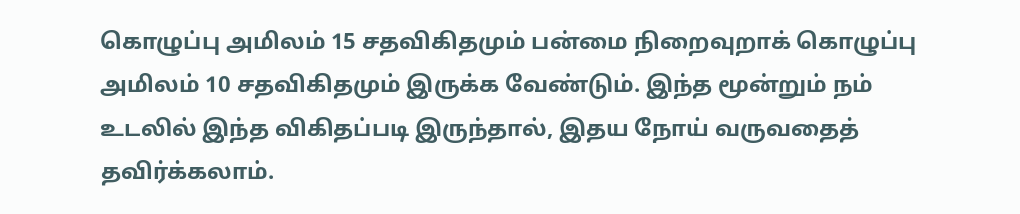கொழுப்பு அமிலம் 15 சதவிகிதமும் பன்மை நிறைவுறாக் கொழுப்பு அமிலம் 10 சதவிகிதமும் இருக்க வேண்டும். இந்த மூன்றும் நம் உடலில் இந்த விகிதப்படி இருந்தால், இதய நோய் வருவதைத் தவிர்க்கலாம்.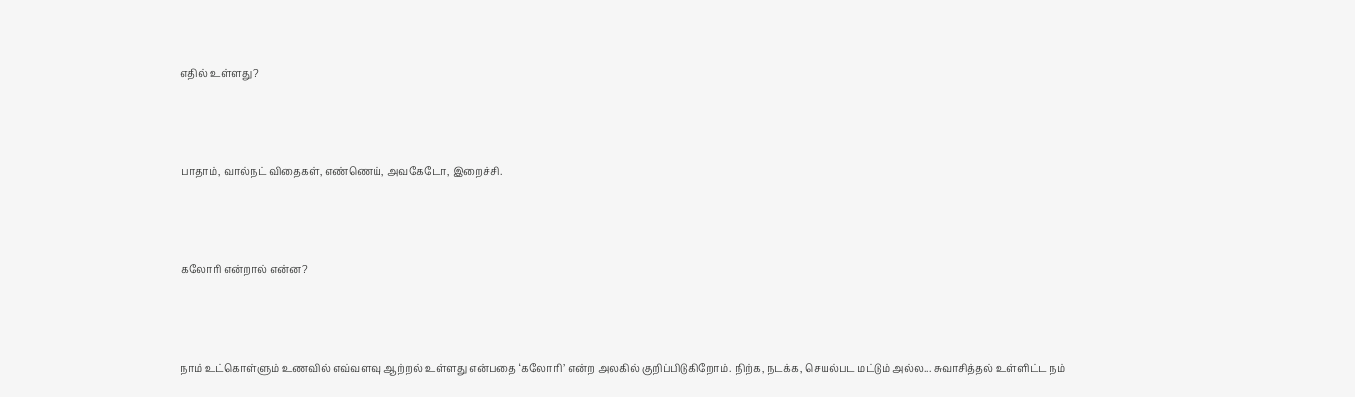எதில் உள்ளது?



பாதாம், வால்நட் விதைகள், எண்ணெய், அவகேடோ, இறைச்சி.



கலோரி என்றால் என்ன?



நாம் உட்கொள்ளும் உணவில் எவ்வளவு ஆற்றல் உள்ளது என்பதை ‘கலோரி’ என்ற அலகில் குறிப்பிடுகிறோம். நிற்க, நடக்க, செயல்பட மட்டும் அல்ல... சுவாசித்தல் உள்ளிட்ட நம்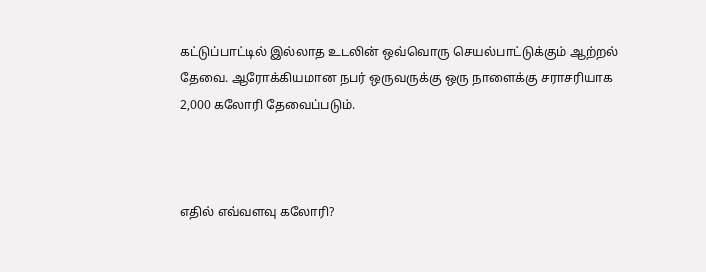கட்டுப்பாட்டில் இல்லாத உடலின் ஒவ்வொரு செயல்பாட்டுக்கும் ஆற்றல் தேவை. ஆரோக்கியமான நபர் ஒருவருக்கு ஒரு நாளைக்கு சராசரியாக 2,000 கலோரி தேவைப்படும்.



எதில் எவ்வளவு கலோரி?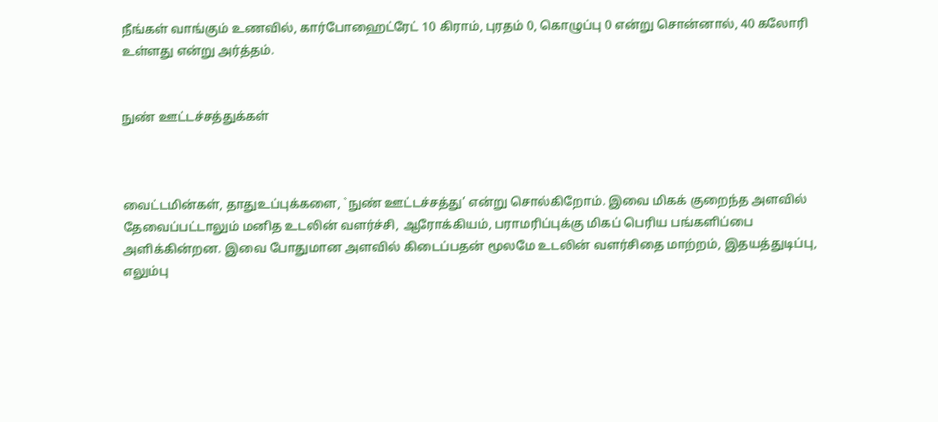நீங்கள் வாங்கும் உணவில், கார்போஹைட்ரேட் 10 கிராம், புரதம் 0, கொழுப்பு 0 என்று சொன்னால், 40 கலோரி உள்ளது என்று அர்த்தம்.


நுண் ஊட்டச்சத்துக்கள்



வைட்டமின்கள், தாதுஉப்புக்களை, `நுண் ஊட்டச்சத்து’ என்று சொல்கிறோம். இவை மிகக் குறைந்த அளவில் தேவைப்பட்டாலும் மனித உடலின் வளர்ச்சி, ஆரோக்கியம், பராமரிப்புக்கு மிகப் பெரிய பங்களிப்பை அளிக்கின்றன. இவை போதுமான அளவில் கிடைப்பதன் மூலமே உடலின் வளர்சிதை மாற்றம், இதயத்துடிப்பு, எலும்பு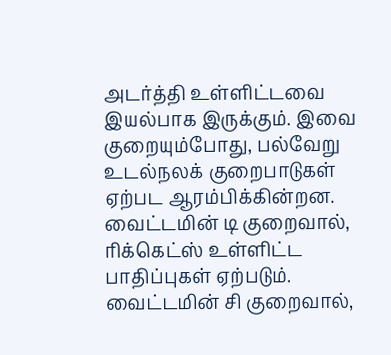அடர்த்தி உள்ளிட்டவை இயல்பாக இருக்கும். இவை குறையும்போது, பல்வேறு உடல்நலக் குறைபாடுகள் ஏற்பட ஆரம்பிக்கின்றன. வைட்டமின் டி குறைவால், ரிக்கெட்ஸ் உள்ளிட்ட பாதிப்புகள் ஏற்படும். வைட்டமின் சி குறைவால்,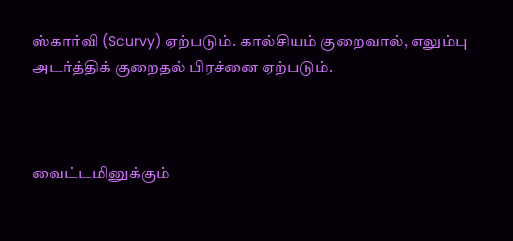ஸ்கார்வி (Scurvy) ஏற்படும். கால்சியம் குறைவால், எலும்பு அடர்த்திக் குறைதல் பிரச்னை ஏற்படும்.



வைட்டமினுக்கும்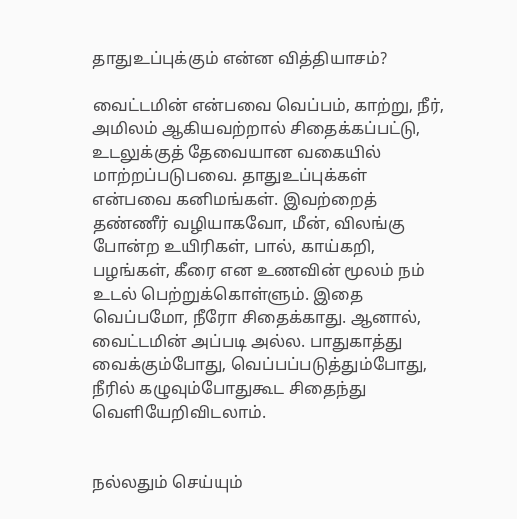தாதுஉப்புக்கும் என்ன வித்தியாசம்?

வைட்டமின் என்பவை வெப்பம், காற்று, நீர், அமிலம் ஆகியவற்றால் சிதைக்கப்பட்டு, உடலுக்குத் தேவையான வகையில் மாற்றப்படுபவை. தாதுஉப்புக்கள் என்பவை கனிமங்கள். இவற்றைத் தண்ணீர் வழியாகவோ, மீன், விலங்கு போன்ற உயிரிகள், பால், காய்கறி, பழங்கள், கீரை என உணவின் மூலம் நம் உடல் பெற்றுக்கொள்ளும். இதை வெப்பமோ, நீரோ சிதைக்காது. ஆனால், வைட்டமின் அப்படி அல்ல. பாதுகாத்து வைக்கும்போது, வெப்பப்படுத்தும்போது, நீரில் கழுவும்போதுகூட சிதைந்து வெளியேறிவிடலாம்.


நல்லதும் செய்யும்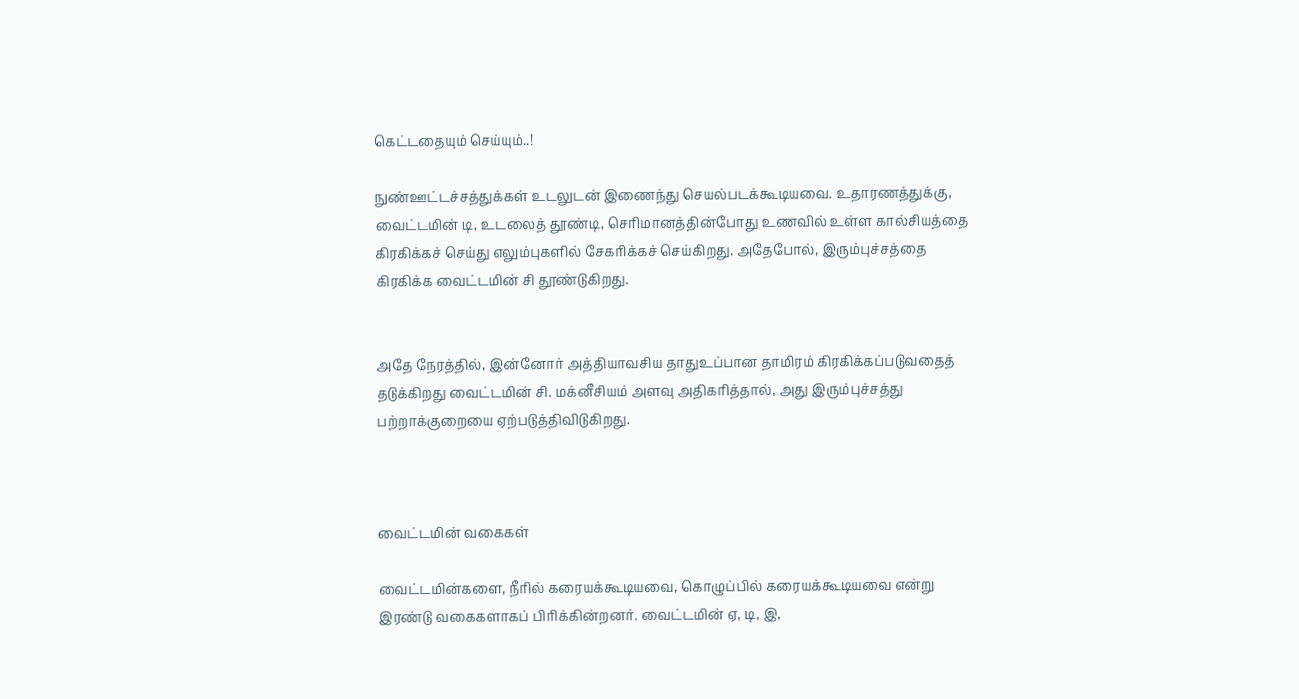கெட்டதையும் செய்யும்..!

நுண்ஊட்டச்சத்துக்கள் உடலுடன் இணைந்து செயல்படக்கூடியவை. உதாரணத்துக்கு, வைட்டமின் டி, உடலைத் தூண்டி, செரிமானத்தின்போது உணவில் உள்ள கால்சியத்தை கிரகிக்கச் செய்து எலும்புகளில் சேகரிக்கச் செய்கிறது. அதேபோல், இரும்புச்சத்தை கிரகிக்க வைட்டமின் சி தூண்டுகிறது.


அதே நேரத்தில், இன்னோர் அத்தியாவசிய தாதுஉப்பான தாமிரம் கிரகிக்கப்படுவதைத் தடுக்கிறது வைட்டமின் சி. மக்னீசியம் அளவு அதிகரித்தால், அது இரும்புச்சத்து பற்றாக்குறையை ஏற்படுத்திவிடுகிறது.



வைட்டமின் வகைகள்

வைட்டமின்களை, நீரில் கரையக்கூடியவை, கொழுப்பில் கரையக்கூடியவை என்று இரண்டு வகைகளாகப் பிரிக்கின்றனர். வைட்டமின் ஏ, டி, இ,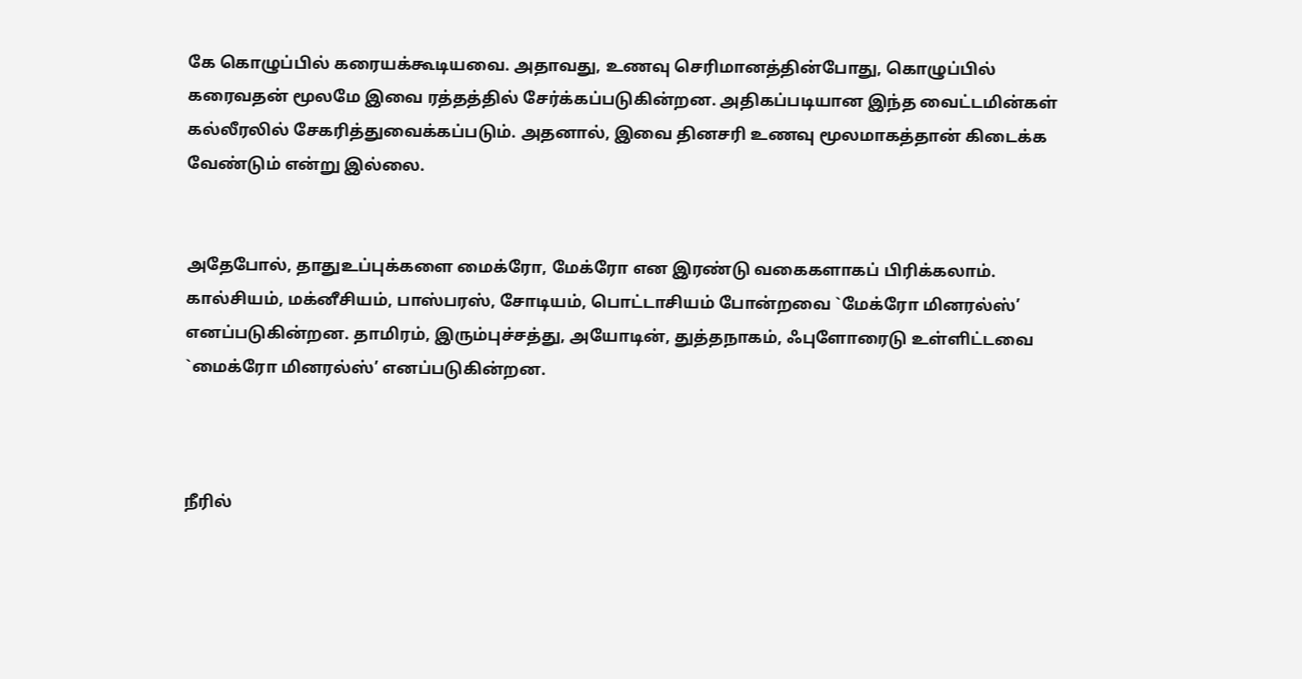கே கொழுப்பில் கரையக்கூடியவை. அதாவது, உணவு செரிமானத்தின்போது, கொழுப்பில் கரைவதன் மூலமே இவை ரத்தத்தில் சேர்க்கப்படுகின்றன. அதிகப்படியான இந்த வைட்டமின்கள் கல்லீரலில் சேகரித்துவைக்கப்படும். அதனால், இவை தினசரி உணவு மூலமாகத்தான் கிடைக்க வேண்டும் என்று இல்லை.


அதேபோல், தாதுஉப்புக்களை மைக்ரோ, மேக்ரோ என இரண்டு வகைகளாகப் பிரிக்கலாம். கால்சியம், மக்னீசியம், பாஸ்பரஸ், சோடியம், பொட்டாசியம் போன்றவை `மேக்ரோ மினரல்ஸ்’ எனப்படுகின்றன. தாமிரம், இரும்புச்சத்து, அயோடின், துத்தநாகம், ஃபுளோரைடு உள்ளிட்டவை `மைக்ரோ மினரல்ஸ்’ எனப்படுகின்றன.



நீரில்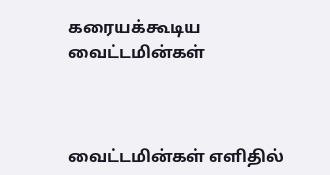கரையக்கூடிய வைட்டமின்கள்



வைட்டமின்கள் எளிதில்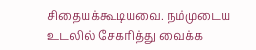சிதையக்கூடியவை. நம்முடைய உடலில் சேகரித்து வைக்க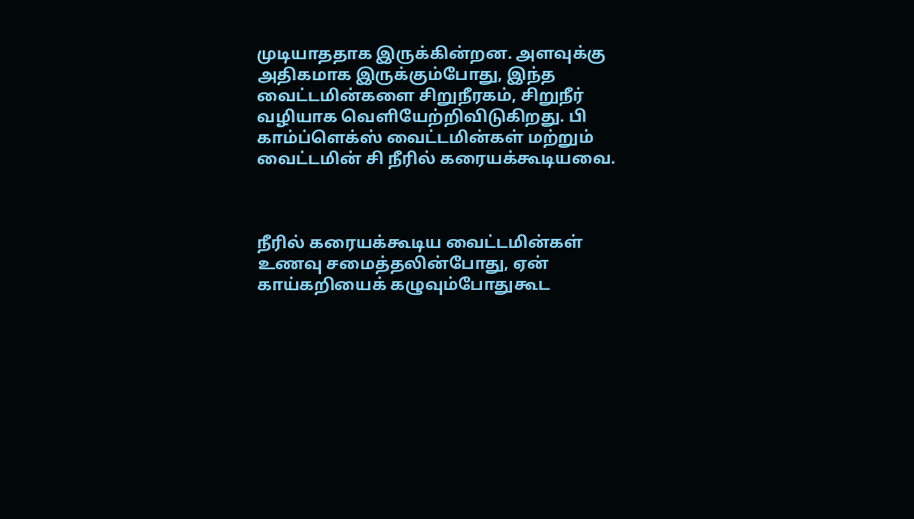முடியாததாக இருக்கின்றன. அளவுக்கு அதிகமாக இருக்கும்போது, இந்த வைட்டமின்களை சிறுநீரகம், சிறுநீர் வழியாக வெளியேற்றிவிடுகிறது. பி காம்ப்ளெக்ஸ் வைட்டமின்கள் மற்றும் வைட்டமின் சி நீரில் கரையக்கூடியவை.



நீரில் கரையக்கூடிய வைட்டமின்கள் உணவு சமைத்தலின்போது, ஏன் காய்கறியைக் கழுவும்போதுகூட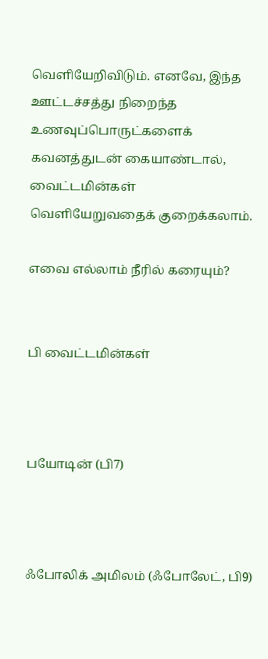வெளியேறிவிடும். எனவே, இந்த ஊட்டச்சத்து நிறைந்த உணவுப்பொருட்களைக் கவனத்துடன் கையாண்டால், வைட்டமின்கள் வெளியேறுவதைக் குறைக்கலாம்.

எவை எல்லாம் நீரில் கரையும்?


பி வைட்டமின்கள்



பயோடின் (பி7)



ஃபோலிக் அமிலம் (ஃபோலேட், பி9)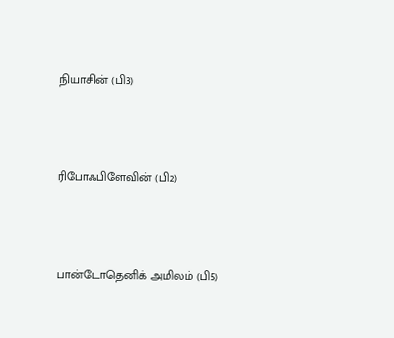நியாசின் (பி3)



ரிபோஃபிளேவின் (பி2)



பான்டோதெனிக் அமிலம் (பி5)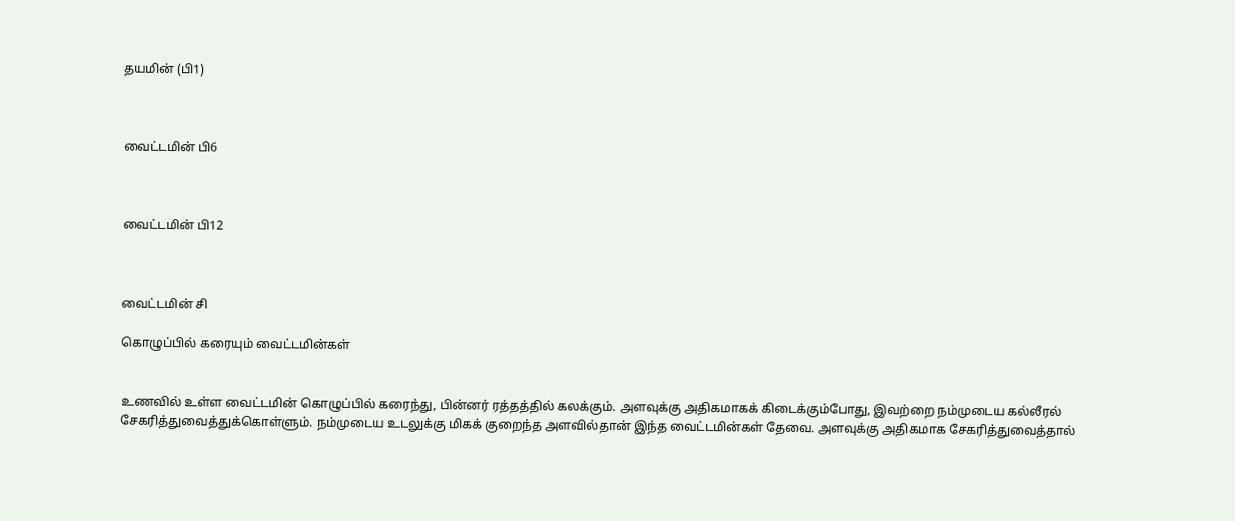தயமின் (பி1)



வைட்டமின் பி6



வைட்டமின் பி12



வைட்டமின் சி

கொழுப்பில் கரையும் வைட்டமின்கள்


உணவில் உள்ள வைட்டமின் கொழுப்பில் கரைந்து, பின்னர் ரத்தத்தில் கலக்கும். அளவுக்கு அதிகமாகக் கிடைக்கும்போது, இவற்றை நம்முடைய கல்லீரல் சேகரித்துவைத்துக்கொள்ளும். நம்முடைய உடலுக்கு மிகக் குறைந்த அளவில்தான் இந்த வைட்டமின்கள் தேவை. அளவுக்கு அதிகமாக சேகரித்துவைத்தால்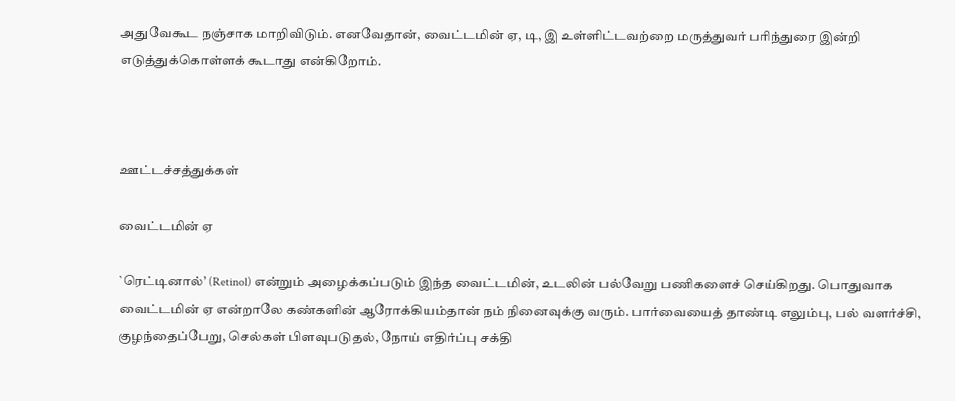அதுவேகூட நஞ்சாக மாறிவிடும். எனவேதான், வைட்டமின் ஏ, டி, இ உள்ளிட்டவற்றை மருத்துவர் பரிந்துரை இன்றி எடுத்துக்கொள்ளக் கூடாது என்கிறோம்.



ஊட்டச்சத்துக்கள்

வைட்டமின் ஏ

`ரெட்டினால்’ (Retinol) என்றும் அழைக்கப்படும் இந்த வைட்டமின், உடலின் பல்வேறு பணிகளைச் செய்கிறது. பொதுவாக வைட்டமின் ஏ என்றாலே கண்களின் ஆரோக்கியம்தான் நம் நினைவுக்கு வரும். பார்வையைத் தாண்டி எலும்பு, பல் வளர்ச்சி, குழந்தைப்பேறு, செல்கள் பிளவுபடுதல், நோய் எதிர்ப்பு சக்தி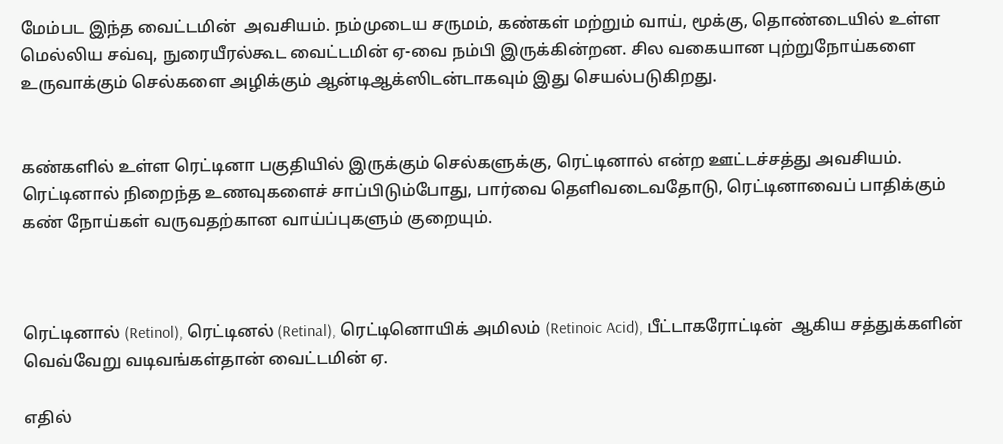மேம்பட இந்த வைட்டமின்  அவசியம். நம்முடைய சருமம், கண்கள் மற்றும் வாய், மூக்கு, தொண்டையில் உள்ள மெல்லிய சவ்வு, நுரையீரல்கூட வைட்டமின் ஏ-வை நம்பி இருக்கின்றன. சில வகையான புற்றுநோய்களை உருவாக்கும் செல்களை அழிக்கும் ஆன்டிஆக்ஸிடன்டாகவும் இது செயல்படுகிறது.


கண்களில் உள்ள ரெட்டினா பகுதியில் இருக்கும் செல்களுக்கு, ரெட்டினால் என்ற ஊட்டச்சத்து அவசியம். ரெட்டினால் நிறைந்த உணவுகளைச் சாப்பிடும்போது, பார்வை தெளிவடைவதோடு, ரெட்டினாவைப் பாதிக்கும் கண் நோய்கள் வருவதற்கான வாய்ப்புகளும் குறையும்.



ரெட்டினால் (Retinol), ரெட்டினல் (Retinal), ரெட்டினொயிக் அமிலம் (Retinoic Acid), பீட்டாகரோட்டின்  ஆகிய சத்துக்களின் வெவ்வேறு வடிவங்கள்தான் வைட்டமின் ஏ.

எதில்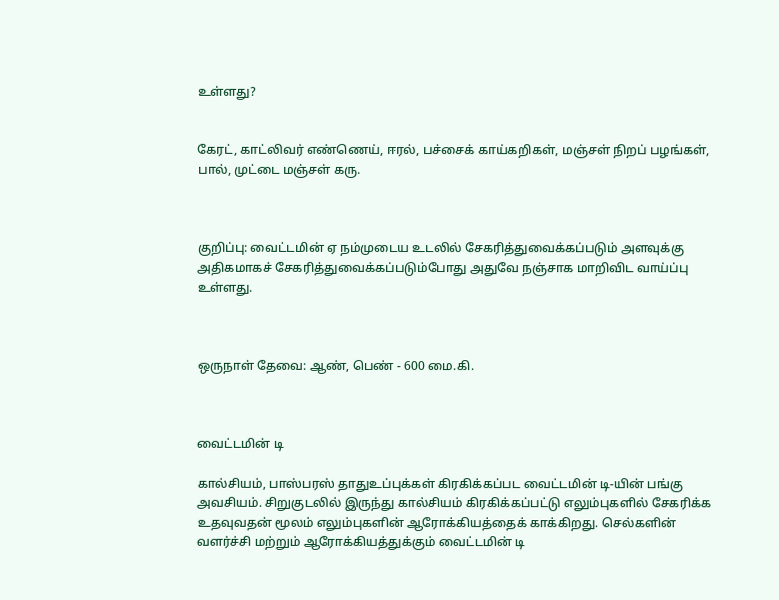உள்ளது?


கேரட், காட்லிவர் எண்ணெய், ஈரல், பச்சைக் காய்கறிகள், மஞ்சள் நிறப் பழங்கள், பால், முட்டை மஞ்சள் கரு.



குறிப்பு: வைட்டமின் ஏ நம்முடைய உடலில் சேகரித்துவைக்கப்படும் அளவுக்கு அதிகமாகச் சேகரித்துவைக்கப்படும்போது அதுவே நஞ்சாக மாறிவிட வாய்ப்பு உள்ளது.



ஒருநாள் தேவை: ஆண், பெண் - 600 மை.கி.



வைட்டமின் டி

கால்சியம், பாஸ்பரஸ் தாதுஉப்புக்கள் கிரகிக்கப்பட வைட்டமின் டி-யின் பங்கு அவசியம். சிறுகுடலில் இருந்து கால்சியம் கிரகிக்கப்பட்டு எலும்புகளில் சேகரிக்க உதவுவதன் மூலம் எலும்புகளின் ஆரோக்கியத்தைக் காக்கிறது. செல்களின் வளர்ச்சி மற்றும் ஆரோக்கியத்துக்கும் வைட்டமின் டி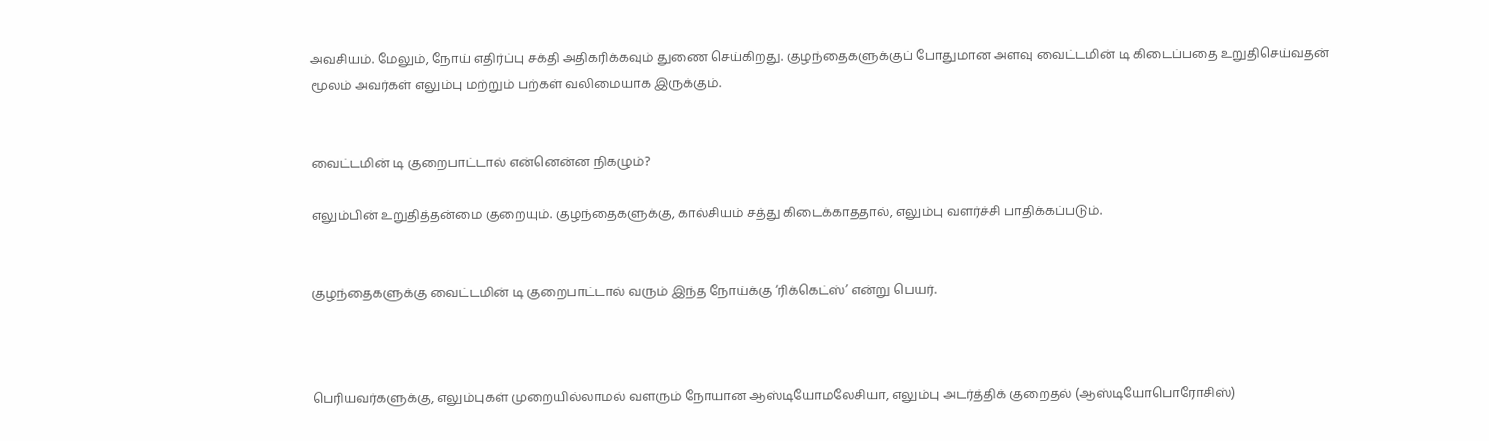அவசியம். மேலும், நோய் எதிர்ப்பு சக்தி அதிகரிக்கவும் துணை செய்கிறது. குழந்தைகளுக்குப் போதுமான அளவு வைட்டமின் டி கிடைப்பதை உறுதிசெய்வதன் மூலம் அவர்கள் எலும்பு மற்றும் பற்கள் வலிமையாக இருக்கும்.


வைட்டமின் டி குறைபாட்டால் என்னென்ன நிகழும்?

எலும்பின் உறுதித்தன்மை குறையும். குழந்தைகளுக்கு, கால்சியம் சத்து கிடைக்காததால், எலும்பு வளர்ச்சி பாதிக்கப்படும்.


குழந்தைகளுக்கு வைட்டமின் டி குறைபாட்டால் வரும் இந்த நோய்க்கு ‘ரிக்கெட்ஸ்’ என்று பெயர்.



பெரியவர்களுக்கு, எலும்புகள் முறையில்லாமல் வளரும் நோயான ஆஸ்டியோமலேசியா, எலும்பு அடர்த்திக் குறைதல் (ஆஸ்டியோபொரோசிஸ்)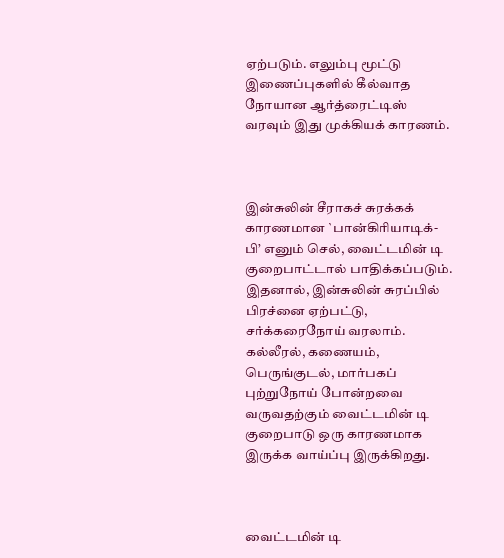ஏற்படும். எலும்பு மூட்டு இணைப்புகளில் கீல்வாத நோயான ஆர்த்ரைட்டிஸ் வரவும் இது முக்கியக் காரணம்.



இன்சுலின் சீராகச் சுரக்கக் காரணமான `பான்கிரியாடிக்-பி’ எனும் செல், வைட்டமின் டி குறைபாட்டால் பாதிக்கப்படும். இதனால், இன்சுலின் சுரப்பில் பிரச்னை ஏற்பட்டு, சர்க்கரைநோய் வரலாம். கல்லீரல், கணையம், பெருங்குடல், மார்பகப் புற்றுநோய் போன்றவை வருவதற்கும் வைட்டமின் டி குறைபாடு ஒரு காரணமாக இருக்க வாய்ப்பு இருக்கிறது.



வைட்டமின் டி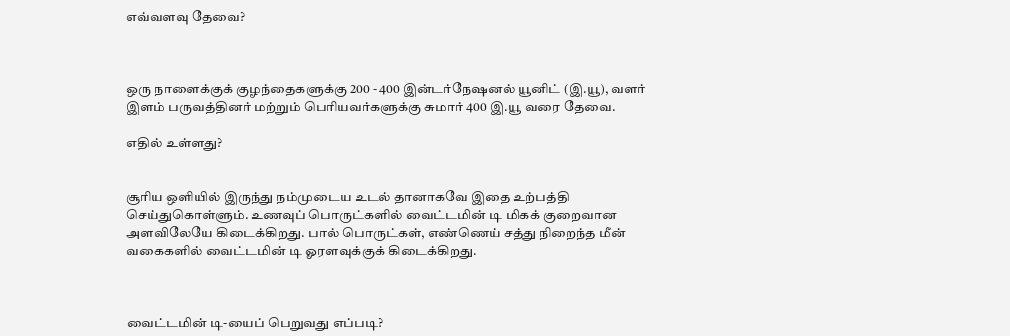எவ்வளவு தேவை?



ஒரு நாளைக்குக் குழந்தைகளுக்கு 200 - 400 இன்டர்நேஷனல் யூனிட் (இ.யூ), வளர் இளம் பருவத்தினர் மற்றும் பெரியவர்களுக்கு சுமார் 400 இ.யூ வரை தேவை.

எதில் உள்ளது?


சூரிய ஒளியில் இருந்து நம்முடைய உடல் தானாகவே இதை உற்பத்தி செய்துகொள்ளும். உணவுப் பொருட்களில் வைட்டமின் டி மிகக் குறைவான அளவிலேயே கிடைக்கிறது. பால் பொருட்கள், எண்ணெய் சத்து நிறைந்த மீன் வகைகளில் வைட்டமின் டி ஓரளவுக்குக் கிடைக்கிறது.



வைட்டமின் டி-யைப் பெறுவது எப்படி?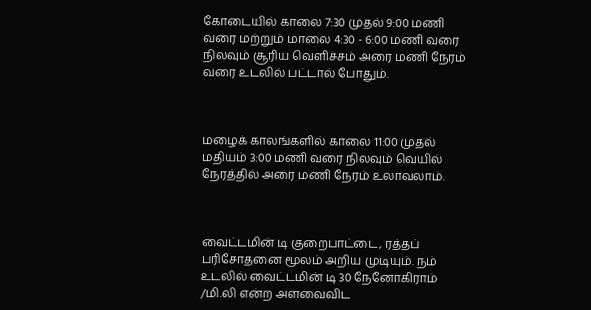கோடையில் காலை 7:30 முதல் 9:00 மணி வரை மற்றும் மாலை 4:30 - 6:00 மணி வரை நிலவும் சூரிய வெளிச்சம் அரை மணி நேரம் வரை உடலில் பட்டால் போதும்.



மழைக் காலங்களில் காலை 11:00 முதல் மதியம் 3:00 மணி வரை நிலவும் வெயில் நேரத்தில் அரை மணி நேரம் உலாவலாம்.



வைட்டமின் டி குறைபாட்டை, ரத்தப் பரிசோதனை மூலம் அறிய முடியும். நம் உடலில் வைட்டமின் டி 30 நேனோகிராம் /மி.லி என்ற அளவைவிட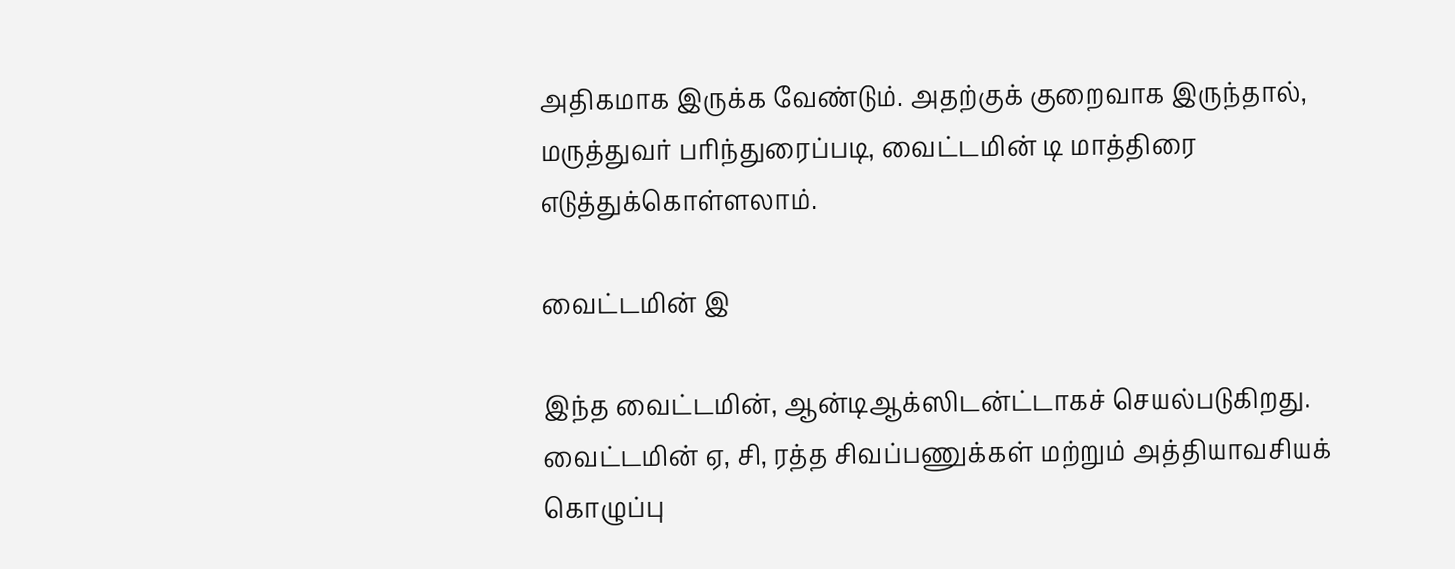அதிகமாக இருக்க வேண்டும். அதற்குக் குறைவாக இருந்தால், மருத்துவர் பரிந்துரைப்படி, வைட்டமின் டி மாத்திரை எடுத்துக்கொள்ளலாம்.

வைட்டமின் இ

இந்த வைட்டமின், ஆன்டிஆக்ஸிடன்ட்டாகச் செயல்படுகிறது. வைட்டமின் ஏ, சி, ரத்த சிவப்பணுக்கள் மற்றும் அத்தியாவசியக் கொழுப்பு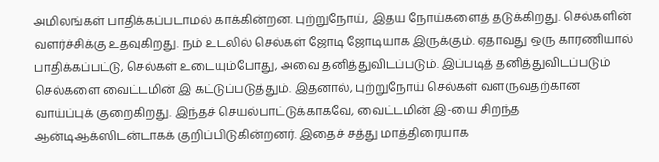அமிலங்கள் பாதிக்கப்படாமல் காக்கின்றன. புற்றுநோய், இதய நோய்களைத் தடுக்கிறது. செல்களின் வளர்ச்சிக்கு உதவுகிறது. நம் உடலில் செல்கள் ஜோடி ஜோடியாக இருக்கும். ஏதாவது ஒரு காரணியால் பாதிக்கப்பட்டு, செல்கள் உடையும்போது, அவை தனித்துவிடப்படும். இப்படித் தனித்துவிடப்படும் செல்களை வைட்டமின் இ கட்டுப்படுத்தும். இதனால், புற்றுநோய் செல்கள் வளருவதற்கான வாய்ப்புக் குறைகிறது. இந்தச் செயல்பாட்டுக்காகவே, வைட்டமின் இ-யை சிறந்த ஆன்டிஆக்ஸிடன்டாகக் குறிப்பிடுகின்றனர். இதைச் சத்து மாத்திரையாக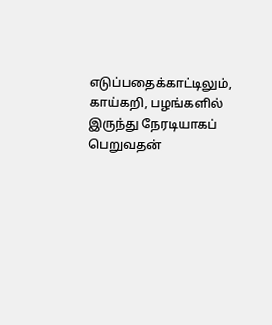எடுப்பதைக்காட்டிலும், காய்கறி, பழங்களில் இருந்து நேரடியாகப் பெறுவதன்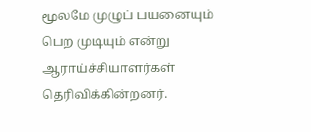மூலமே முழுப் பயனையும் பெற முடியும் என்று ஆராய்ச்சியாளர்கள் தெரிவிக்கின்றனர்.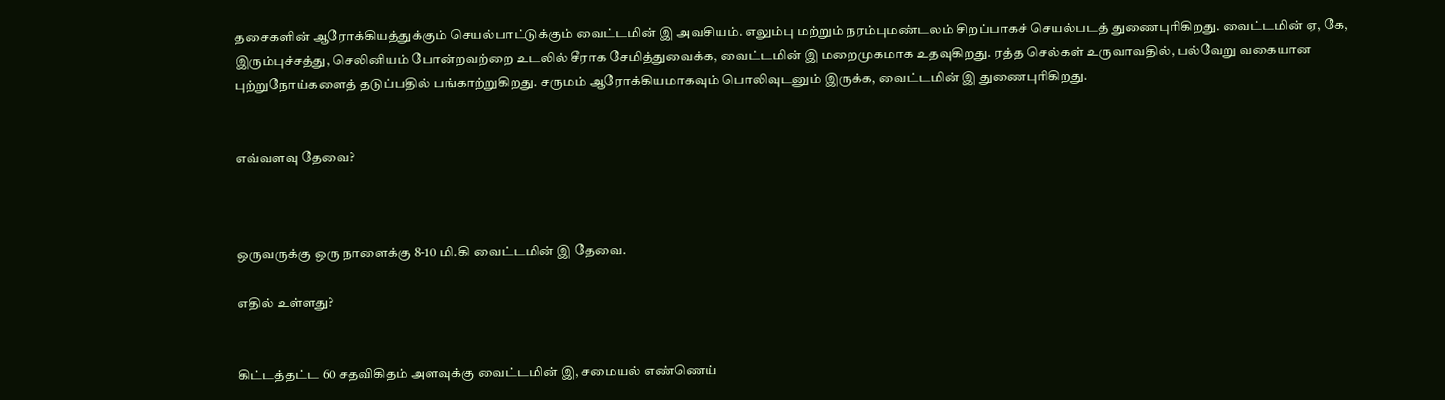தசைகளின் ஆரோக்கியத்துக்கும் செயல்பாட்டுக்கும் வைட்டமின் இ அவசியம். எலும்பு மற்றும் நரம்புமண்டலம் சிறப்பாகச் செயல்படத் துணைபுரிகிறது. வைட்டமின் ஏ, கே, இரும்புச்சத்து, செலினியம் போன்றவற்றை உடலில் சீராக சேமித்துவைக்க, வைட்டமின் இ மறைமுகமாக உதவுகிறது. ரத்த செல்கள் உருவாவதில், பல்வேறு வகையான புற்றுநோய்களைத் தடுப்பதில் பங்காற்றுகிறது. சருமம் ஆரோக்கியமாகவும் பொலிவுடனும் இருக்க, வைட்டமின் இ துணைபுரிகிறது.


எவ்வளவு தேவை?



ஒருவருக்கு ஒரு நாளைக்கு 8-10 மி.கி வைட்டமின் இ தேவை.

எதில் உள்ளது?


கிட்டத்தட்ட 60 சதவிகிதம் அளவுக்கு வைட்டமின் இ, சமையல் எண்ணெய்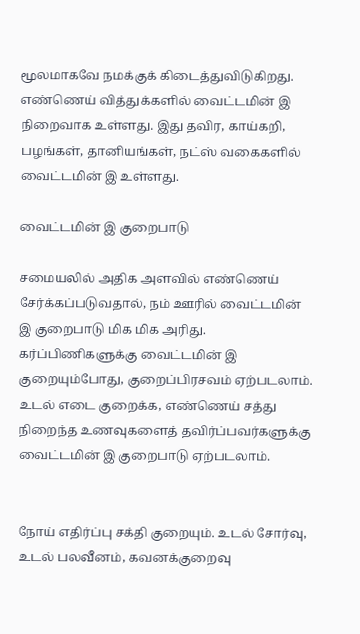மூலமாகவே நமக்குக் கிடைத்துவிடுகிறது. எண்ணெய் வித்துக்களில் வைட்டமின் இ நிறைவாக உள்ளது. இது தவிர, காய்கறி, பழங்கள், தானியங்கள், நட்ஸ் வகைகளில் வைட்டமின் இ உள்ளது.

வைட்டமின் இ குறைபாடு

சமையலில் அதிக அளவில் எண்ணெய் சேர்க்கப்படுவதால், நம் ஊரில் வைட்டமின் இ குறைபாடு மிக மிக அரிது. கர்ப்பிணிகளுக்கு வைட்டமின் இ குறையும்போது, குறைப்பிரசவம் ஏற்படலாம். உடல் எடை குறைக்க, எண்ணெய் சத்து நிறைந்த உணவுகளைத் தவிர்ப்பவர்களுக்கு வைட்டமின் இ குறைபாடு ஏற்படலாம்.


நோய் எதிர்ப்பு சக்தி குறையும். உடல் சோர்வு, உடல் பலவீனம், கவனக்குறைவு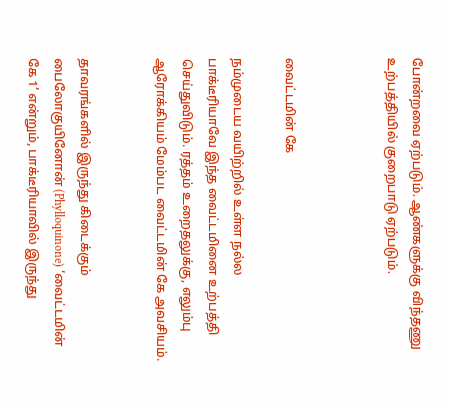போன்றவை ஏற்படும். ஆண்களுக்கு விந்தணு உற்பத்தியில் குறைபாடு ஏற்படும்.



வைட்டமின் கே

நம்முடைய வயிற்றில் உள்ள நல்ல பாக்டீரியாவே இந்த வைட்டமினை உற்பத்தி செய்துவிடும். ரத்தம் உறைதலுக்கு, எலும்பு ஆரோக்கியம் மேம்பட வைட்டமின் கே அவசியம்.


தாவரங்களில் இருந்து கிடைக்கும் பைலோகுயினோன் (Phylloquinone) ‘வைட்டமின் கே 1’ என்றும், பாக்டீரியாவில் இருந்து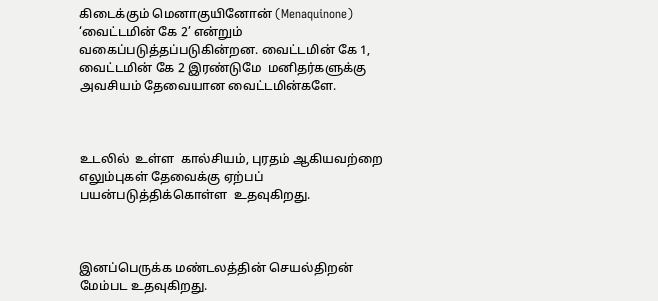கிடைக்கும் மெனாகுயினோன் (Menaquinone) ‘வைட்டமின் கே 2’ என்றும் வகைப்படுத்தப்படுகின்றன. வைட்டமின் கே 1, வைட்டமின் கே 2 இரண்டுமே  மனிதர்களுக்கு அவசியம் தேவையான வைட்டமின்களே.



உடலில்  உள்ள  கால்சியம், புரதம் ஆகியவற்றை எலும்புகள் தேவைக்கு ஏற்பப் பயன்படுத்திக்கொள்ள  உதவுகிறது.



இனப்பெருக்க மண்டலத்தின் செயல்திறன் மேம்பட உதவுகிறது.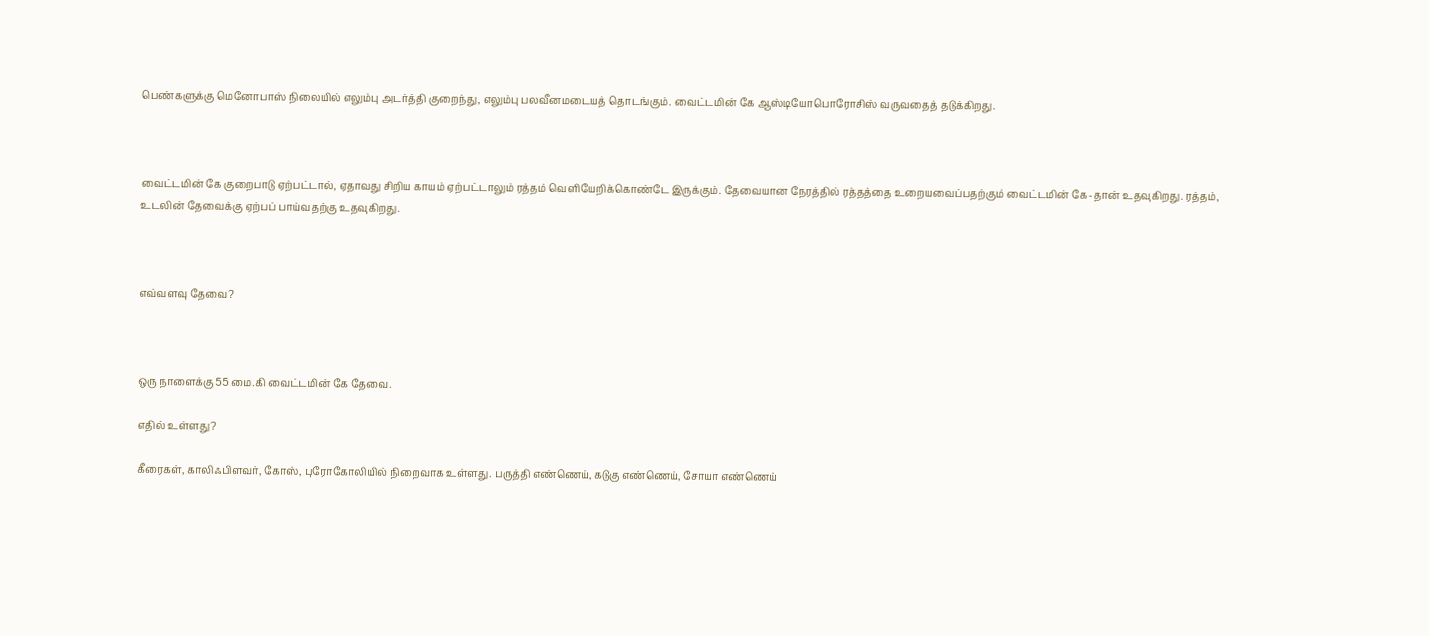பெண்களுக்கு மெனோபாஸ் நிலையில் எலும்பு அடர்த்தி குறைந்து, எலும்பு பலவீனமடையத் தொடங்கும். வைட்டமின் கே ஆஸ்டியோபொரோசிஸ் வருவதைத் தடுக்கிறது.



வைட்டமின் கே குறைபாடு ஏற்பட்டால், ஏதாவது சிறிய காயம் ஏற்பட்டாலும் ரத்தம் வெளியேறிக்கொண்டே இருக்கும். தேவையான நேரத்தில் ரத்தத்தை உறையவைப்பதற்கும் வைட்டமின் கே-தான் உதவுகிறது. ரத்தம், உடலின் தேவைக்கு ஏற்பப் பாய்வதற்கு உதவுகிறது.



எவ்வளவு தேவை?



ஒரு நாளைக்கு 55 மை.கி வைட்டமின் கே தேவை.

எதில் உள்ளது?

கீரைகள், காலிஃபிளவர், கோஸ், புரோகோலியில் நிறைவாக உள்ளது. பருத்தி எண்ணெய், கடுகு எண்ணெய், சோயா எண்ணெய்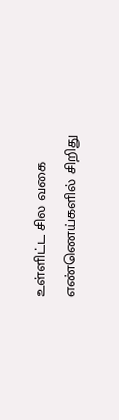உள்ளிட்ட சில வகை எண்ணெய்களில் சிறிது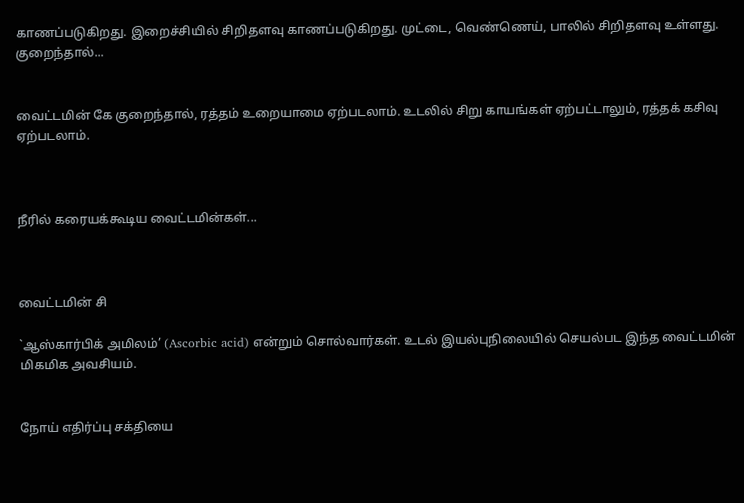காணப்படுகிறது. இறைச்சியில் சிறிதளவு காணப்படுகிறது. முட்டை, வெண்ணெய், பாலில் சிறிதளவு உள்ளது.
குறைந்தால்...


வைட்டமின் கே குறைந்தால், ரத்தம் உறையாமை ஏற்படலாம். உடலில் சிறு காயங்கள் ஏற்பட்டாலும், ரத்தக் கசிவு ஏற்படலாம்.



நீரில் கரையக்கூடிய வைட்டமின்கள்...



வைட்டமின் சி

`ஆஸ்கார்பிக் அமிலம்’ (Ascorbic acid) என்றும் சொல்வார்கள். உடல் இயல்புநிலையில் செயல்பட இந்த வைட்டமின் மிகமிக அவசியம்.


நோய் எதிர்ப்பு சக்தியை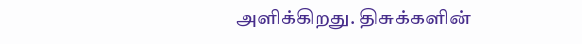அளிக்கிறது. திசுக்களின்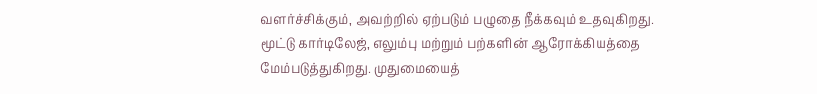வளர்ச்சிக்கும், அவற்றில் ஏற்படும் பழுதை நீக்கவும் உதவுகிறது. மூட்டு கார்டிலேஜ், எலும்பு மற்றும் பற்களின் ஆரோக்கியத்தை மேம்படுத்துகிறது. முதுமையைத்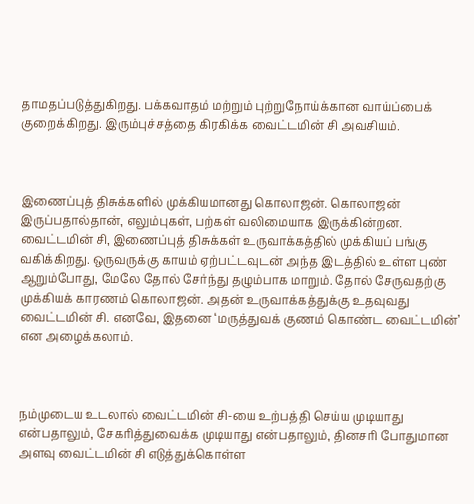தாமதப்படுத்துகிறது. பக்கவாதம் மற்றும் புற்றுநோய்க்கான வாய்ப்பைக் குறைக்கிறது. இரும்புச்சத்தை கிரகிக்க வைட்டமின் சி அவசியம்.



இணைப்புத் திசுக்களில் முக்கியமானது கொலாஜன். கொலாஜன் இருப்பதால்தான், எலும்புகள், பற்கள் வலிமையாக இருக்கின்றன. வைட்டமின் சி, இணைப்புத் திசுக்கள் உருவாக்கத்தில் முக்கியப் பங்கு வகிக்கிறது. ஒருவருக்கு காயம் ஏற்பட்டவுடன் அந்த இடத்தில் உள்ள புண் ஆறும்போது, மேலே தோல் சேர்ந்து தழும்பாக மாறும். தோல் சேருவதற்கு முக்கியக் காரணம் கொலாஜன். அதன் உருவாக்கத்துக்கு உதவுவது வைட்டமின் சி. எனவே, இதனை ‘மருத்துவக் குணம் கொண்ட வைட்டமின்’ என அழைக்கலாம்.



நம்முடைய உடலால் வைட்டமின் சி-யை உற்பத்தி செய்ய முடியாது என்பதாலும், சேகரித்துவைக்க முடியாது என்பதாலும், தினசரி போதுமான அளவு வைட்டமின் சி எடுத்துக்கொள்ள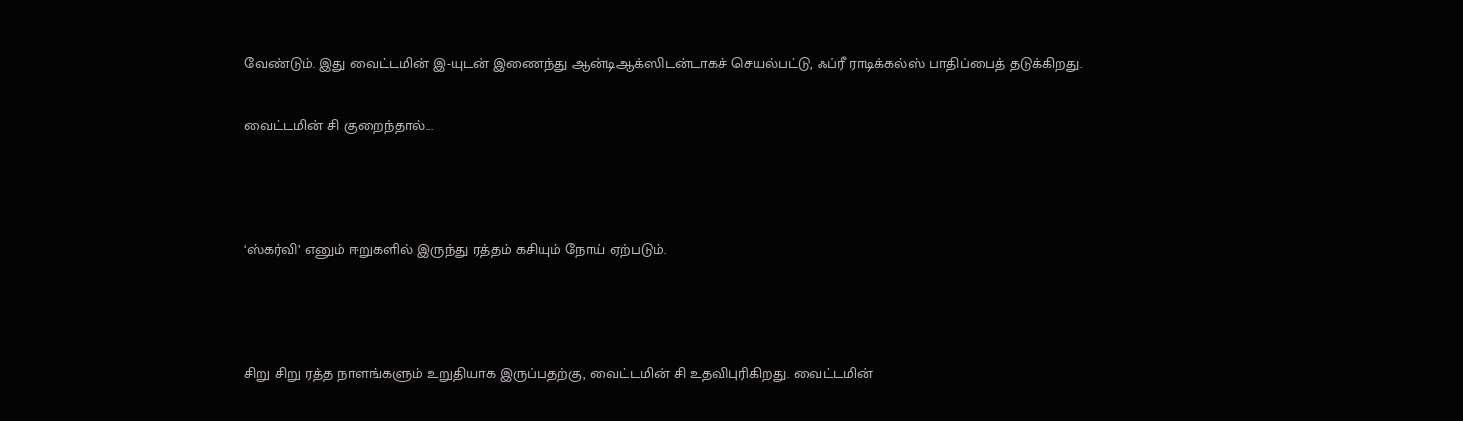வேண்டும். இது வைட்டமின் இ-யுடன் இணைந்து ஆன்டிஆக்ஸிடன்டாகச் செயல்பட்டு, ஃப்ரீ ராடிக்கல்ஸ் பாதிப்பைத் தடுக்கிறது.

வைட்டமின் சி குறைந்தால்...



‘ஸ்கர்வி’ எனும் ஈறுகளில் இருந்து ரத்தம் கசியும் நோய் ஏற்படும்.



சிறு சிறு ரத்த நாளங்களும் உறுதியாக இருப்பதற்கு, வைட்டமின் சி உதவிபுரிகிறது. வைட்டமின்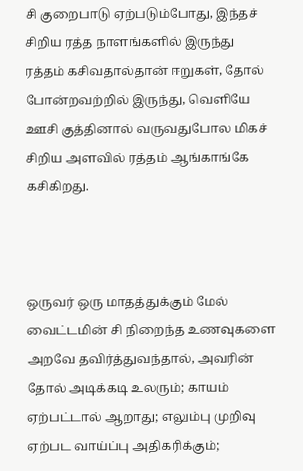சி குறைபாடு ஏற்படும்போது, இந்தச் சிறிய ரத்த நாளங்களில் இருந்து ரத்தம் கசிவதால்தான் ஈறுகள், தோல் போன்றவற்றில் இருந்து, வெளியே ஊசி குத்தினால் வருவதுபோல மிகச் சிறிய அளவில் ரத்தம் ஆங்காங்கே கசிகிறது.



ஒருவர் ஒரு மாதத்துக்கும் மேல் வைட்டமின் சி நிறைந்த உணவுகளை அறவே தவிர்த்துவந்தால், அவரின் தோல் அடிக்கடி உலரும்; காயம் ஏற்பட்டால் ஆறாது; எலும்பு முறிவு ஏற்பட வாய்ப்பு அதிகரிக்கும்;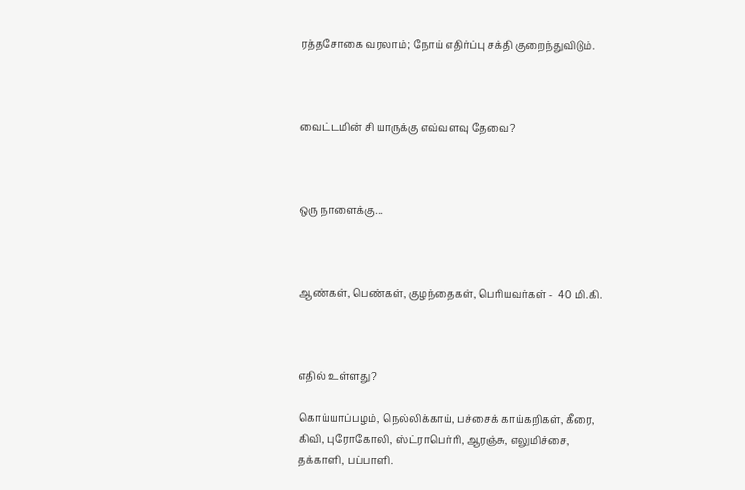ரத்தசோகை வரலாம்; நோய் எதிர்ப்பு சக்தி குறைந்துவிடும்.



வைட்டமின் சி யாருக்கு எவ்வளவு தேவை?



ஒரு நாளைக்கு...



ஆண்கள், பெண்கள், குழந்தைகள், பெரியவர்கள் -  40 மி.கி.



எதில் உள்ளது?

கொய்யாப்பழம், நெல்லிக்காய், பச்சைக் காய்கறிகள், கீரை, கிவி, புரோகோலி, ஸ்ட்ராபெர்ரி, ஆரஞ்சு, எலுமிச்சை, தக்காளி, பப்பாளி.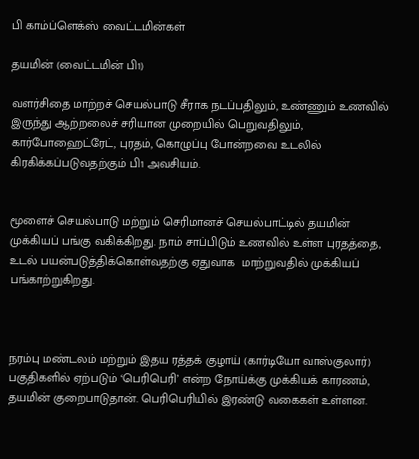பி காம்ப்ளெக்ஸ் வைட்டமின்கள்

தயமின் (வைட்டமின் பி1)

வளர்சிதை மாற்றச் செயல்பாடு சீராக நடப்பதிலும், உண்ணும் உணவில் இருந்து ஆற்றலைச் சரியான முறையில் பெறுவதிலும், கார்போஹைட்ரேட், புரதம், கொழுப்பு போன்றவை உடலில் கிரகிக்கப்படுவதற்கும் பி1 அவசியம்.


மூளைச் செயல்பாடு மற்றும் செரிமானச் செயல்பாட்டில் தயமின் முக்கியப் பங்கு வகிக்கிறது. நாம் சாப்பிடும் உணவில் உள்ள புரதத்தை, உடல் பயன்படுத்திக்கொள்வதற்கு ஏதுவாக  மாற்றுவதில் முக்கியப் பங்காற்றுகிறது.



நரம்பு மண்டலம் மற்றும் இதய ரத்தக் குழாய் (கார்டியோ வாஸ்குலார்) பகுதிகளில் ஏற்படும் ‘பெரிபெரி’ என்ற நோய்க்கு முக்கியக் காரணம், தயமின் குறைபாடுதான். பெரிபெரியில் இரண்டு வகைகள் உள்ளன.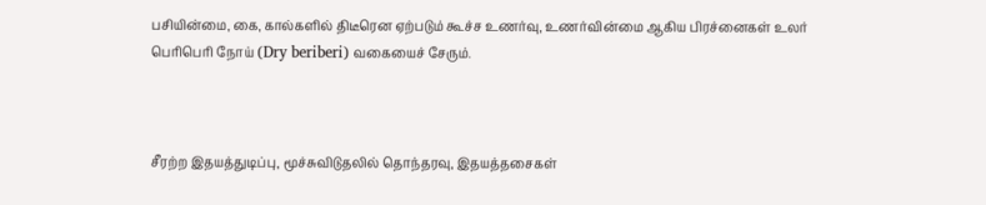பசியின்மை, கை, கால்களில் திடீரென ஏற்படும் கூச்ச உணர்வு, உணர்வின்மை ஆகிய பிரச்னைகள் உலர் பெரிபெரி நோய் (Dry beriberi) வகையைச் சேரும்.



சீரற்ற இதயத்துடிப்பு, மூச்சுவிடுதலில் தொந்தரவு, இதயத்தசைகள்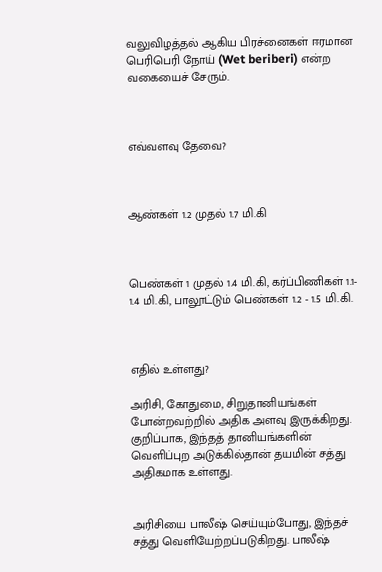வலுவிழத்தல் ஆகிய பிரச்னைகள் ஈரமான பெரிபெரி நோய் (Wet beriberi) என்ற வகையைச் சேரும்.



எவ்வளவு தேவை?



ஆண்கள் 1.2 முதல் 1.7 மி.கி



பெண்கள் 1 முதல் 1.4 மி.கி, கர்ப்பிணிகள் 1.1- 1.4 மி.கி, பாலூட்டும் பெண்கள் 1.2 - 1.5 மி.கி.



எதில் உள்ளது?

அரிசி, கோதுமை, சிறுதானியங்கள் போன்றவற்றில் அதிக அளவு இருக்கிறது. குறிப்பாக, இந்தத் தானியங்களின் வெளிப்புற அடுக்கில்தான் தயமின் சத்து அதிகமாக உள்ளது.


அரிசியை பாலீஷ் செய்யும்போது, இந்தச் சத்து வெளியேற்றப்படுகிறது. பாலீஷ்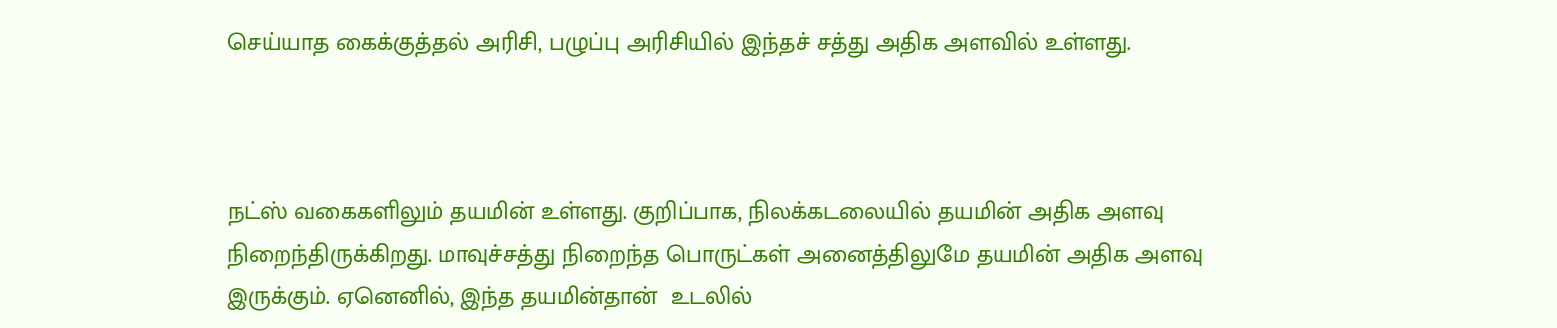செய்யாத கைக்குத்தல் அரிசி, பழுப்பு அரிசியில் இந்தச் சத்து அதிக அளவில் உள்ளது.



நட்ஸ் வகைகளிலும் தயமின் உள்ளது. குறிப்பாக, நிலக்கடலையில் தயமின் அதிக அளவு நிறைந்திருக்கிறது. மாவுச்சத்து நிறைந்த பொருட்கள் அனைத்திலுமே தயமின் அதிக அளவு இருக்கும். ஏனெனில், இந்த தயமின்தான்  உடலில்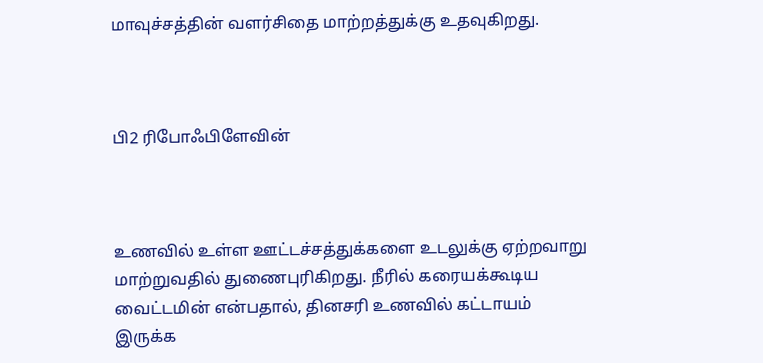மாவுச்சத்தின் வளர்சிதை மாற்றத்துக்கு உதவுகிறது.



பி2 ரிபோஃபிளேவின்



உணவில் உள்ள ஊட்டச்சத்துக்களை உடலுக்கு ஏற்றவாறு மாற்றுவதில் துணைபுரிகிறது. நீரில் கரையக்கூடிய வைட்டமின் என்பதால், தினசரி உணவில் கட்டாயம் இருக்க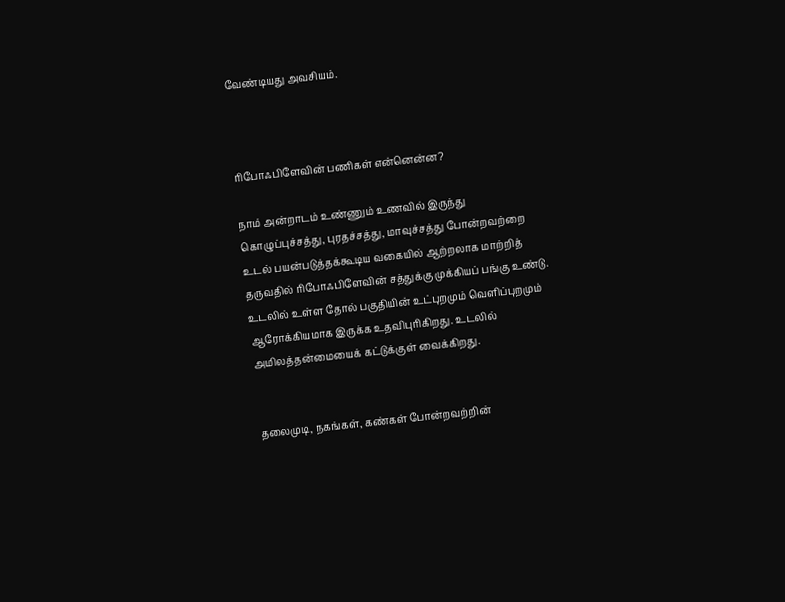வேண்டியது அவசியம்.



ரிபோஃபிளேவின் பணிகள் என்னென்ன?

நாம் அன்றாடம் உண்ணும் உணவில் இருந்து கொழுப்புச்சத்து, புரதச்சத்து, மாவுச்சத்து போன்றவற்றை உடல் பயன்படுத்தக்கூடிய வகையில் ஆற்றலாக மாற்றித் தருவதில் ரிபோஃபிளேவின் சத்துக்கு முக்கியப் பங்கு உண்டு. உடலில் உள்ள தோல் பகுதியின் உட்புறமும் வெளிப்புறமும் ஆரோக்கியமாக இருக்க உதவிபுரிகிறது. உடலில்  அமிலத்தன்மையைக் கட்டுக்குள் வைக்கிறது.


தலைமுடி, நகங்கள், கண்கள் போன்றவற்றின்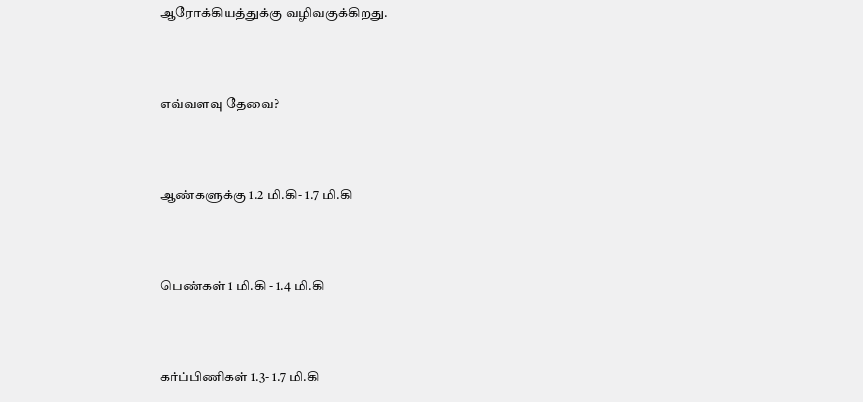ஆரோக்கியத்துக்கு வழிவகுக்கிறது.



எவ்வளவு தேவை?



ஆண்களுக்கு 1.2 மி.கி- 1.7 மி.கி



பெண்கள் 1 மி.கி - 1.4 மி.கி



கர்ப்பிணிகள் 1.3- 1.7 மி.கி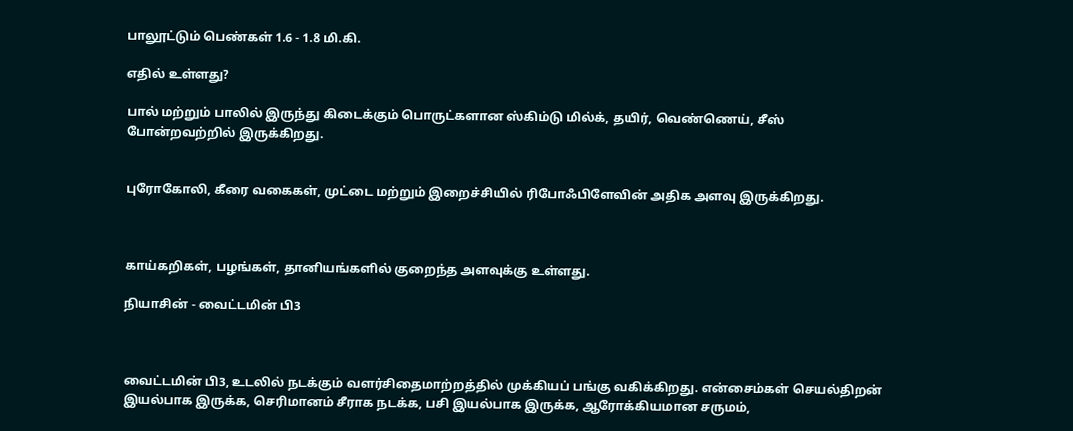பாலூட்டும் பெண்கள் 1.6 - 1.8 மி.கி.

எதில் உள்ளது?

பால் மற்றும் பாலில் இருந்து கிடைக்கும் பொருட்களான ஸ்கிம்டு மில்க், தயிர், வெண்ணெய், சீஸ் போன்றவற்றில் இருக்கிறது.


புரோகோலி, கீரை வகைகள், முட்டை மற்றும் இறைச்சியில் ரிபோஃபிளேவின் அதிக அளவு இருக்கிறது.



காய்கறிகள், பழங்கள், தானியங்களில் குறைந்த அளவுக்கு உள்ளது.

நியாசின் - வைட்டமின் பி3



வைட்டமின் பி3, உடலில் நடக்கும் வளர்சிதைமாற்றத்தில் முக்கியப் பங்கு வகிக்கிறது. என்சைம்கள் செயல்திறன் இயல்பாக இருக்க, செரிமானம் சீராக நடக்க, பசி இயல்பாக இருக்க, ஆரோக்கியமான சருமம்,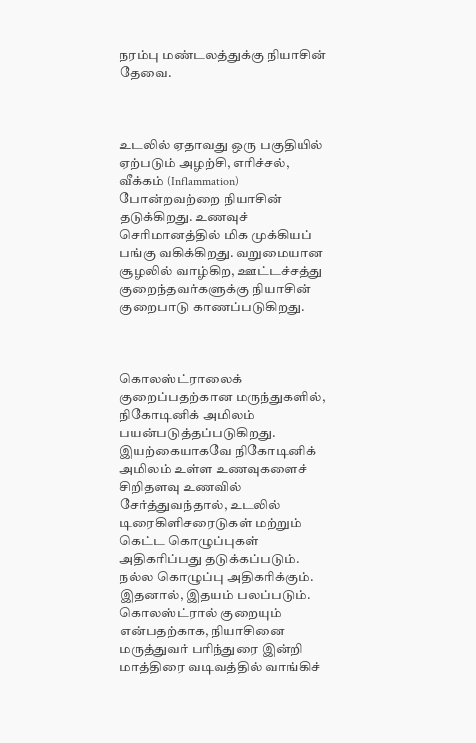நரம்பு மண்டலத்துக்கு நியாசின் தேவை.



உடலில் ஏதாவது ஒரு பகுதியில் ஏற்படும் அழற்சி, எரிச்சல், வீக்கம் (Inflammation) போன்றவற்றை நியாசின் தடுக்கிறது. உணவுச் செரிமானத்தில் மிக முக்கியப் பங்கு வகிக்கிறது. வறுமையான சூழலில் வாழ்கிற, ஊட்டச்சத்து குறைந்தவர்களுக்கு நியாசின் குறைபாடு காணப்படுகிறது.



கொலஸ்ட்ராலைக் குறைப்பதற்கான மருந்துகளில், நிகோடினிக் அமிலம் பயன்படுத்தப்படுகிறது. இயற்கையாகவே நிகோடினிக் அமிலம் உள்ள உணவுகளைச் சிறிதளவு உணவில் சேர்த்துவந்தால், உடலில் டிரைகிளிசரைடுகள் மற்றும் கெட்ட கொழுப்புகள் அதிகரிப்பது தடுக்கப்படும். நல்ல கொழுப்பு அதிகரிக்கும். இதனால், இதயம் பலப்படும்.  கொலஸ்ட்ரால் குறையும் என்பதற்காக, நியாசினை மருத்துவர் பரிந்துரை இன்றி மாத்திரை வடிவத்தில் வாங்கிச்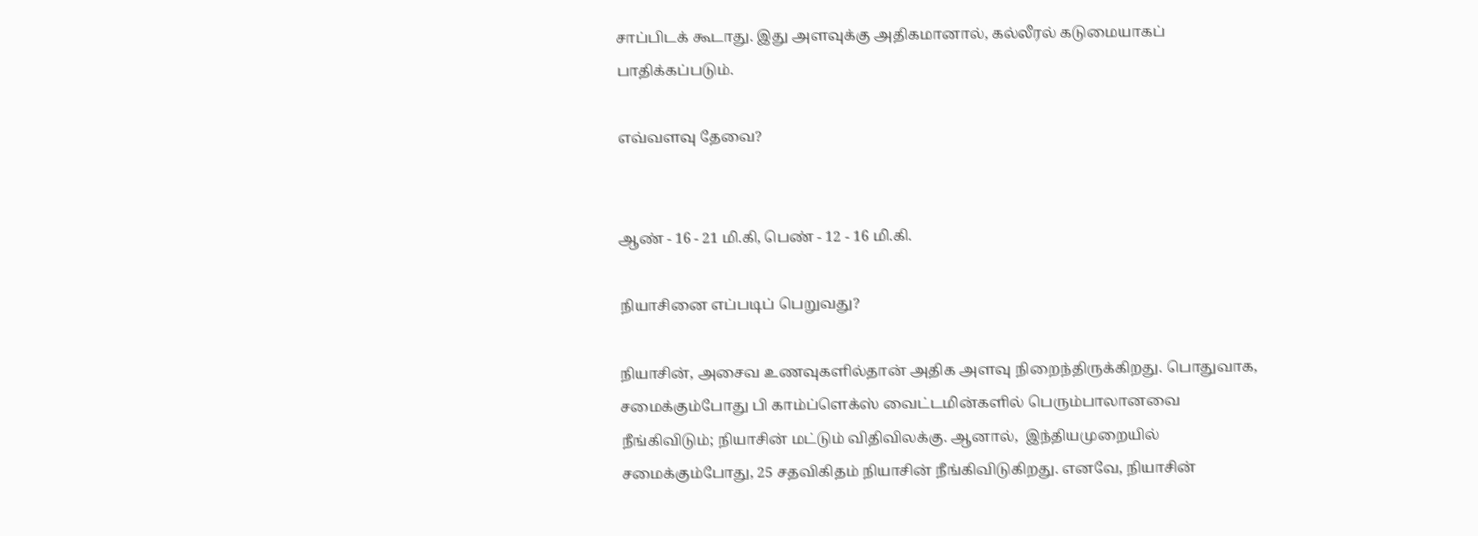சாப்பிடக் கூடாது. இது அளவுக்கு அதிகமானால், கல்லீரல் கடுமையாகப் பாதிக்கப்படும்.

எவ்வளவு தேவை?


ஆண் - 16 - 21 மி.கி, பெண் - 12 - 16 மி.கி.

நியாசினை எப்படிப் பெறுவது?

நியாசின், அசைவ உணவுகளில்தான் அதிக அளவு நிறைந்திருக்கிறது. பொதுவாக, சமைக்கும்போது பி காம்ப்ளெக்ஸ் வைட்டமின்களில் பெரும்பாலானவை நீங்கிவிடும்; நியாசின் மட்டும் விதிவிலக்கு. ஆனால்,  இந்தியமுறையில் சமைக்கும்போது, 25 சதவிகிதம் நியாசின் நீங்கிவிடுகிறது. எனவே, நியாசின்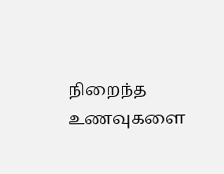நிறைந்த உணவுகளை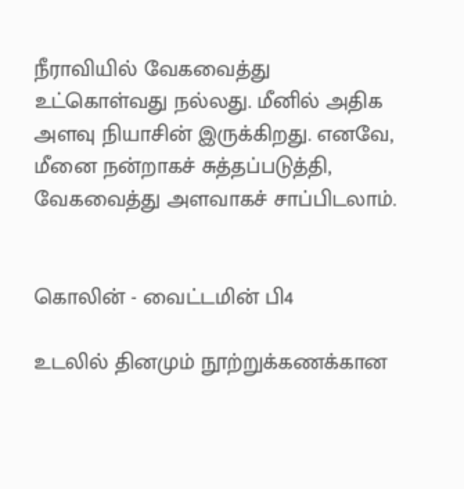நீராவியில் வேகவைத்து உட்கொள்வது நல்லது. மீனில் அதிக அளவு நியாசின் இருக்கிறது. எனவே, மீனை நன்றாகச் சுத்தப்படுத்தி, வேகவைத்து அளவாகச் சாப்பிடலாம்.


கொலின் - வைட்டமின் பி4

உடலில் தினமும் நூற்றுக்கணக்கான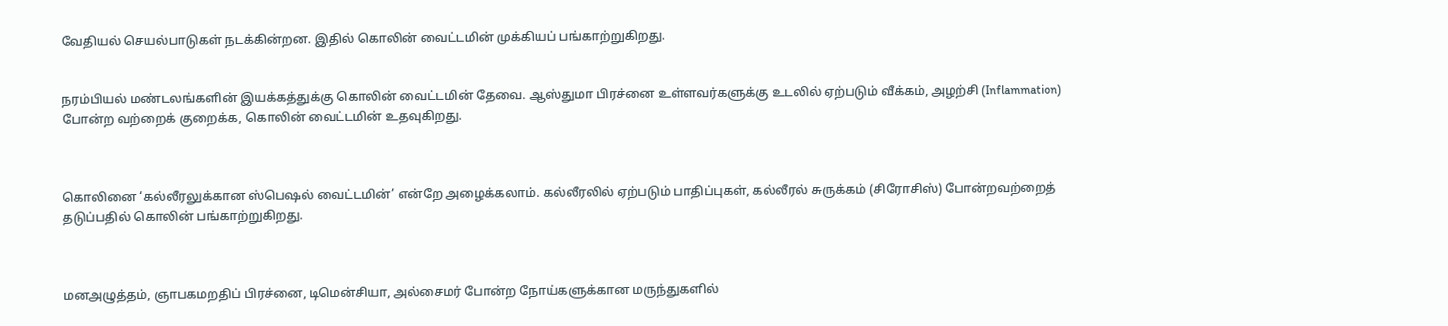வேதியல் செயல்பாடுகள் நடக்கின்றன. இதில் கொலின் வைட்டமின் முக்கியப் பங்காற்றுகிறது.


நரம்பியல் மண்டலங்களின் இயக்கத்துக்கு கொலின் வைட்டமின் தேவை. ஆஸ்துமா பிரச்னை உள்ளவர்களுக்கு உடலில் ஏற்படும் வீக்கம், அழற்சி (Inflammation) போன்ற வற்றைக் குறைக்க, கொலின் வைட்டமின் உதவுகிறது.



கொலினை ‘கல்லீரலுக்கான ஸ்பெஷல் வைட்டமின்’ என்றே அழைக்கலாம். கல்லீரலில் ஏற்படும் பாதிப்புகள், கல்லீரல் சுருக்கம் (சிரோசிஸ்) போன்றவற்றைத் தடுப்பதில் கொலின் பங்காற்றுகிறது.



மனஅழுத்தம், ஞாபகமறதிப் பிரச்னை, டிமென்சியா, அல்சைமர் போன்ற நோய்களுக்கான மருந்துகளில்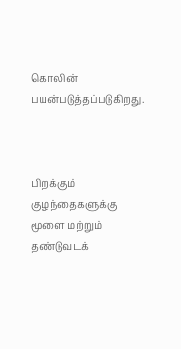கொலின் பயன்படுத்தப்படுகிறது.



பிறக்கும் குழந்தைகளுக்கு மூளை மற்றும் தண்டுவடக்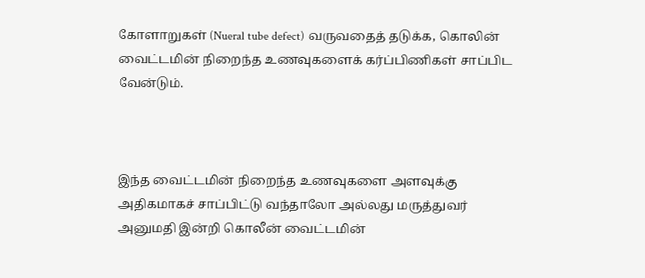கோளாறுகள் (Nueral tube defect) வருவதைத் தடுக்க, கொலின் வைட்டமின் நிறைந்த உணவுகளைக் கர்ப்பிணிகள் சாப்பிட வேன்டும்.



இந்த வைட்டமின் நிறைந்த உணவுகளை அளவுக்கு அதிகமாகச் சாப்பிட்டு வந்தாலோ அல்லது மருத்துவர் அனுமதி இன்றி கொலீன் வைட்டமின்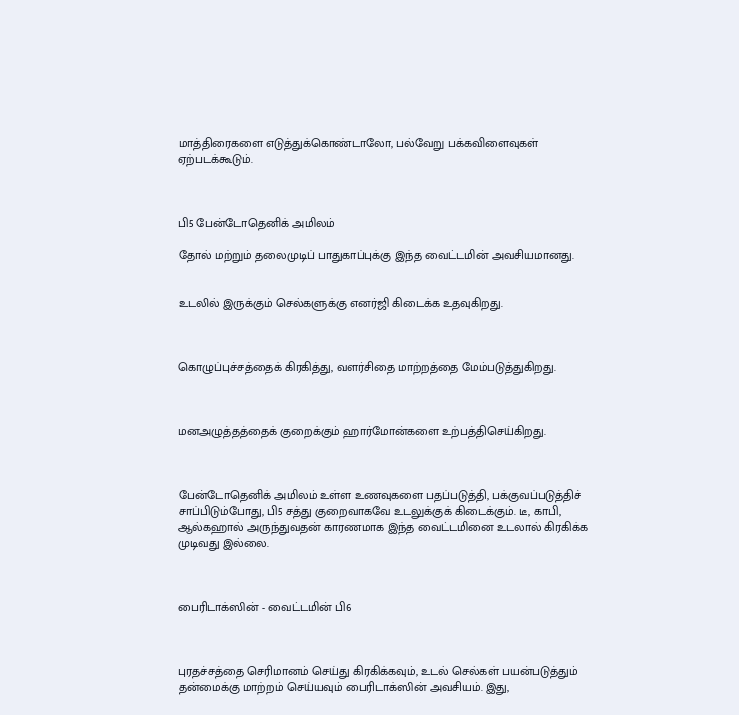மாத்திரைகளை எடுத்துக்கொண்டாலோ, பல்வேறு பக்கவிளைவுகள் ஏற்படக்கூடும்.



பி5 பேன்டோதெனிக் அமிலம்

தோல் மற்றும் தலைமுடிப் பாதுகாப்புக்கு இந்த வைட்டமின் அவசியமானது.


உடலில் இருக்கும் செல்களுக்கு எனர்ஜி கிடைக்க உதவுகிறது.



கொழுப்புச்சத்தைக் கிரகித்து, வளர்சிதை மாற்றத்தை மேம்படுத்துகிறது.



மனஅழுத்தத்தைக் குறைக்கும் ஹார்மோன்களை உற்பத்திசெய்கிறது.



பேன்டோதெனிக் அமிலம் உள்ள உணவுகளை பதப்படுத்தி, பக்குவப்படுத்திச் சாப்பிடும்போது, பி5 சத்து குறைவாகவே உடலுக்குக் கிடைக்கும். டீ, காபி, ஆல்கஹால் அருந்துவதன் காரணமாக இந்த வைட்டமினை உடலால் கிரகிக்க முடிவது இல்லை.



பைரிடாக்‌ஸின் - வைட்டமின் பி6



புரதச்சத்தை செரிமானம் செய்து கிரகிக்கவும், உடல் செல்கள் பயன்படுத்தும் தன்மைக்கு மாற்றம் செய்யவும் பைரிடாக்ஸின் அவசியம். இது,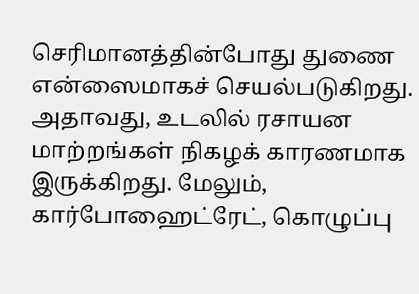செரிமானத்தின்போது துணை என்ஸைமாகச் செயல்படுகிறது. அதாவது, உடலில் ரசாயன மாற்றங்கள் நிகழக் காரணமாக இருக்கிறது. மேலும், கார்போஹைட்ரேட், கொழுப்பு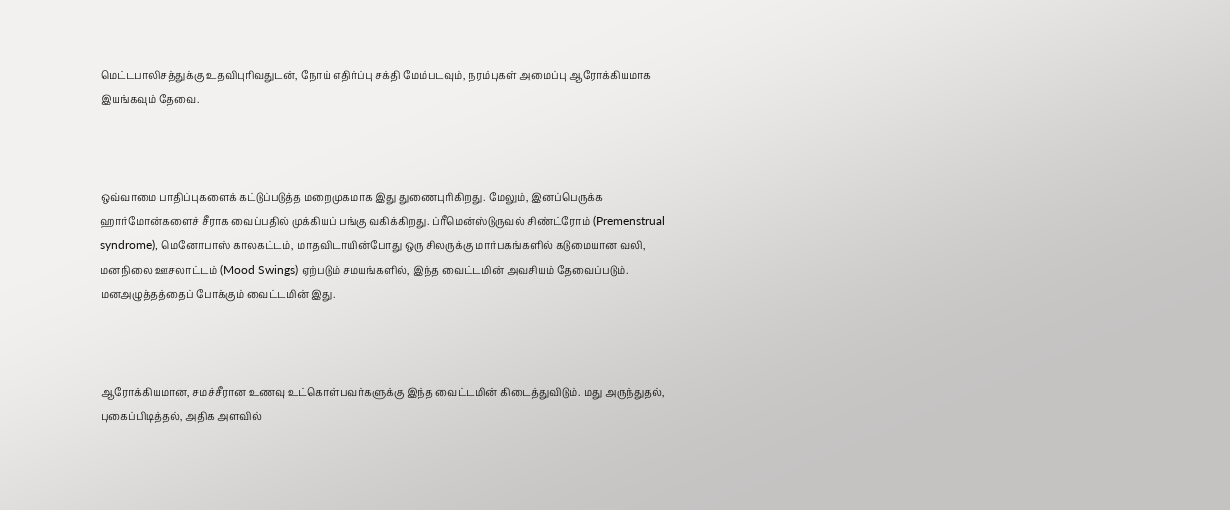மெட்டபாலிசத்துக்கு உதவிபுரிவதுடன், நோய் எதிர்ப்பு சக்தி மேம்படவும், நரம்புகள் அமைப்பு ஆரோக்கியமாக இயங்கவும் தேவை.



ஒவ்வாமை பாதிப்புகளைக் கட்டுப்படுத்த மறைமுகமாக இது துணைபுரிகிறது. மேலும், இனப்பெருக்க ஹார்மோன்களைச் சீராக வைப்பதில் முக்கியப் பங்கு வகிக்கிறது. ப்ரீமென்ஸ்டுருவல் சிண்ட்ரோம் (Premenstrual syndrome), மெனோபாஸ் காலகட்டம், மாதவிடாயின்போது ஒரு சிலருக்கு மார்பகங்களில் கடுமையான வலி, மனநிலை ஊசலாட்டம் (Mood Swings) ஏற்படும் சமயங்களில், இந்த வைட்டமின் அவசியம் தேவைப்படும். மனஅழுத்தத்தைப் போக்கும் வைட்டமின் இது.



ஆரோக்கியமான, சமச்சீரான உணவு உட்கொள்பவர்களுக்கு இந்த வைட்டமின் கிடைத்துவிடும். மது அருந்துதல், புகைப்பிடித்தல், அதிக அளவில்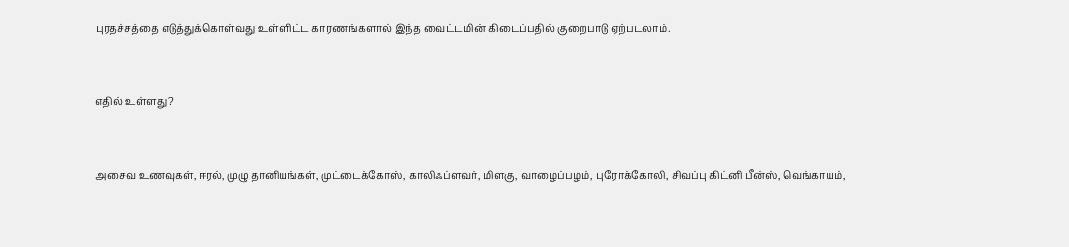புரதச்சத்தை எடுத்துக்கொள்வது உள்ளிட்ட காரணங்களால் இந்த வைட்டமின் கிடைப்பதில் குறைபாடு ஏற்படலாம்.



எதில் உள்ளது?



அசைவ உணவுகள், ஈரல், முழு தானியங்கள், முட்டைக்கோஸ், காலிஃப்ளவர், மிளகு, வாழைப்பழம், புரோக்கோலி, சிவப்பு கிட்னி பீன்ஸ், வெங்காயம்,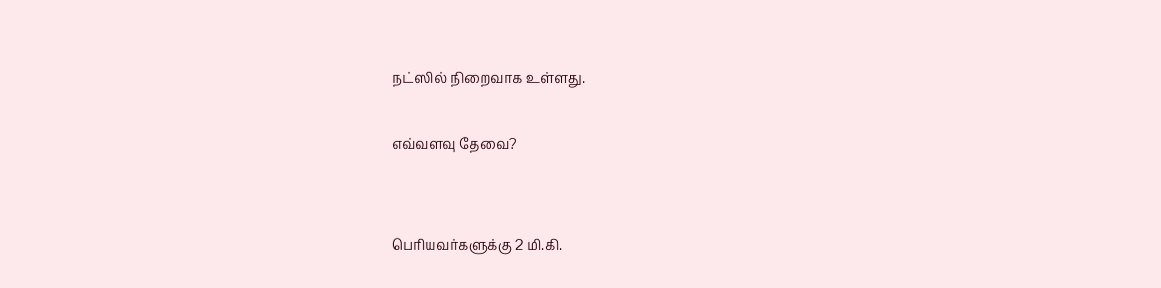நட்ஸில் நிறைவாக உள்ளது.

எவ்வளவு தேவை?


பெரியவர்களுக்கு 2 மி.கி.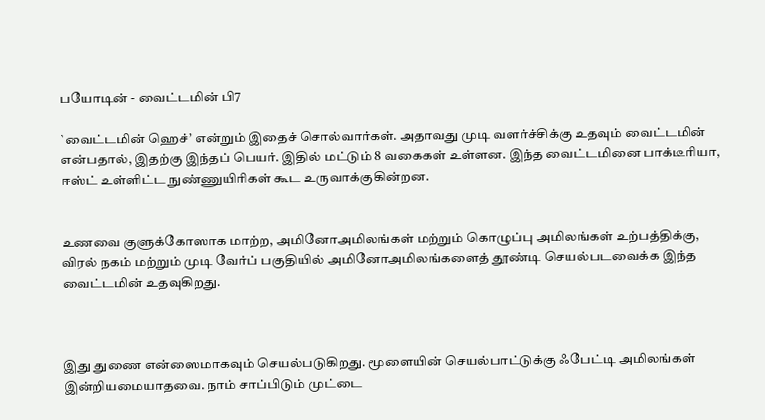பயோடின் - வைட்டமின் பி7

`வைட்டமின் ஹெச்’ என்றும் இதைச் சொல்வார்கள். அதாவது முடி வளர்ச்சிக்கு உதவும் வைட்டமின் என்பதால், இதற்கு இந்தப் பெயர். இதில் மட்டும் 8 வகைகள் உள்ளன. இந்த வைட்டமினை பாக்டீரியா, ஈஸ்ட் உள்ளிட்ட நுண்ணுயிரிகள் கூட உருவாக்குகின்றன.


உணவை குளுக்கோஸாக மாற்ற, அமினோஅமிலங்கள் மற்றும் கொழுப்பு அமிலங்கள் உற்பத்திக்கு, விரல் நகம் மற்றும் முடி வேர்ப் பகுதியில் அமினோஅமிலங்களைத் தூண்டி செயல்படவைக்க இந்த வைட்டமின் உதவுகிறது.



இது துணை என்ஸைமாகவும் செயல்படுகிறது. மூளையின் செயல்பாட்டுக்கு ஃபேட்டி அமிலங்கள் இன்றியமையாதவை. நாம் சாப்பிடும் முட்டை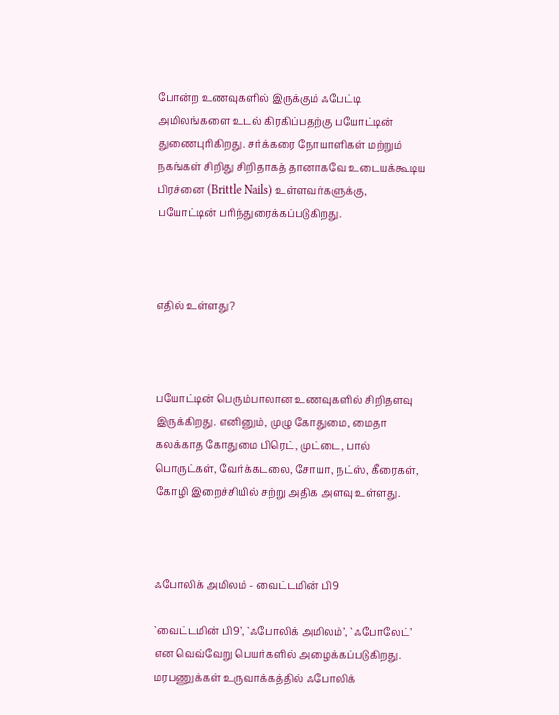போன்ற உணவுகளில் இருக்கும் ஃபேட்டி அமிலங்களை உடல் கிரகிப்பதற்கு பயோட்டின் துணைபுரிகிறது. சர்க்கரை நோயாளிகள் மற்றும் நகங்கள் சிறிது சிறிதாகத் தானாகவே உடையக்கூடிய பிரச்னை (Brittle Nails) உள்ளவர்களுக்கு, பயோட்டின் பரிந்துரைக்கப்படுகிறது.



எதில் உள்ளது?



பயோட்டின் பெரும்பாலான உணவுகளில் சிறிதளவு இருக்கிறது. எனினும், முழு கோதுமை, மைதா கலக்காத கோதுமை பிரெட், முட்டை, பால் பொருட்கள், வேர்க்கடலை, சோயா, நட்ஸ், கீரைகள், கோழி இறைச்சியில் சற்று அதிக அளவு உள்ளது.



ஃபோலிக் அமிலம் - வைட்டமின் பி9

`வைட்டமின் பி9’, `ஃபோலிக் அமிலம்’, `ஃபோலேட்’ என வெவ்வேறு பெயர்களில் அழைக்கப்படுகிறது. மரபணுக்கள் உருவாக்கத்தில் ஃபோலிக்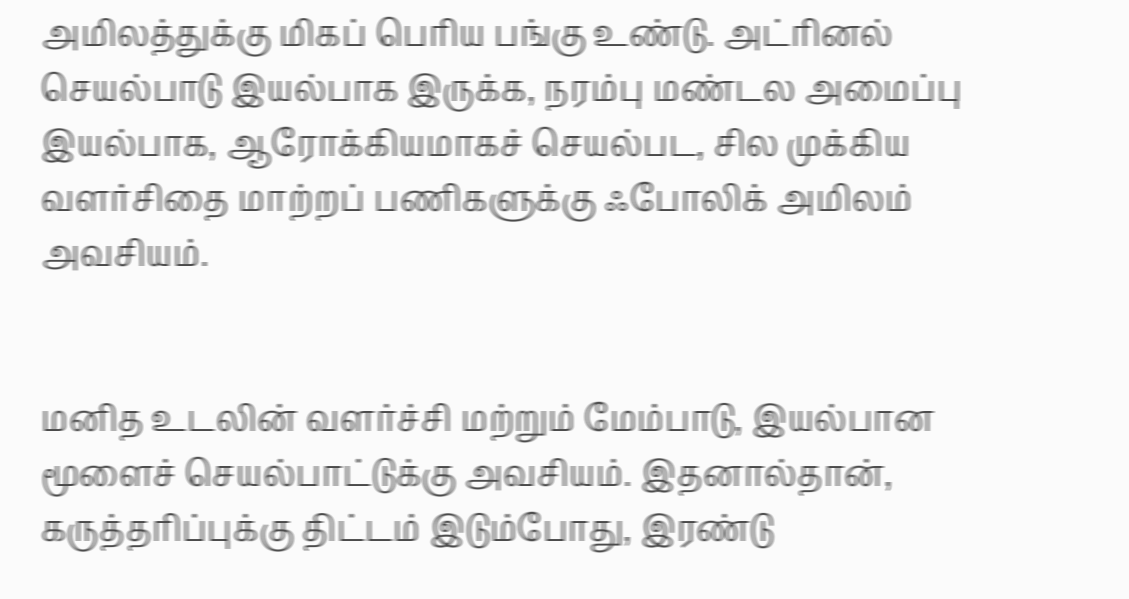அமிலத்துக்கு மிகப் பெரிய பங்கு உண்டு. அட்ரினல் செயல்பாடு இயல்பாக இருக்க, நரம்பு மண்டல அமைப்பு இயல்பாக, ஆரோக்கியமாகச் செயல்பட, சில முக்கிய வளர்சிதை மாற்றப் பணிகளுக்கு ஃபோலிக் அமிலம் அவசியம்.


மனித உடலின் வளர்ச்சி மற்றும் மேம்பாடு, இயல்பான மூளைச் செயல்பாட்டுக்கு அவசியம். இதனால்தான், கருத்தரிப்புக்கு திட்டம் இடும்போது, இரண்டு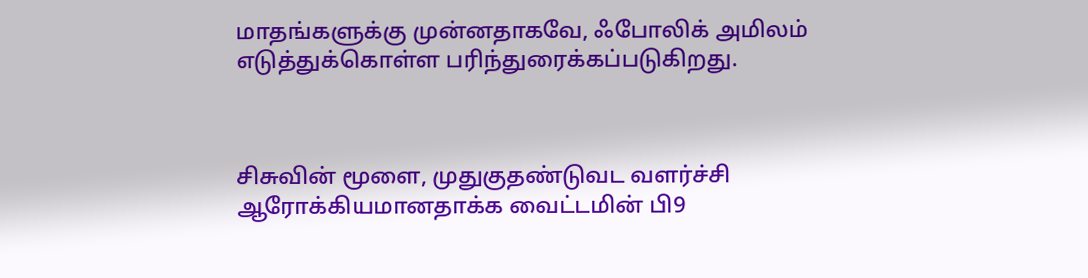மாதங்களுக்கு முன்னதாகவே, ஃபோலிக் அமிலம் எடுத்துக்கொள்ள பரிந்துரைக்கப்படுகிறது.



சிசுவின் மூளை, முதுகுதண்டுவட வளர்ச்சி ஆரோக்கியமானதாக்க வைட்டமின் பி9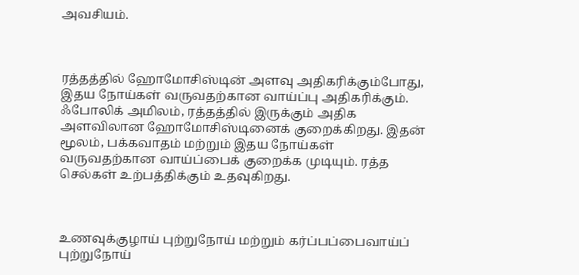அவசியம்.



ரத்தத்தில் ஹோமோசிஸ்டின் அளவு அதிகரிக்கும்போது, இதய நோய்கள் வருவதற்கான வாய்ப்பு அதிகரிக்கும். ஃபோலிக் அமிலம், ரத்தத்தில் இருக்கும் அதிக அளவிலான ஹோமோசிஸ்டினைக் குறைக்கிறது. இதன் மூலம், பக்கவாதம் மற்றும் இதய நோய்கள் வருவதற்கான வாய்ப்பைக் குறைக்க முடியும். ரத்த செல்கள் உற்பத்திக்கும் உதவுகிறது.



உணவுக்குழாய் புற்றுநோய் மற்றும் கர்ப்பப்பைவாய்ப் புற்றுநோய்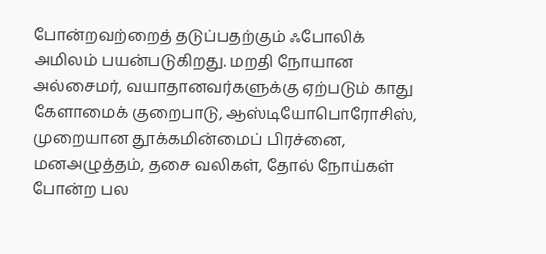போன்றவற்றைத் தடுப்பதற்கும் ஃபோலிக் அமிலம் பயன்படுகிறது. மறதி நோயான அல்சைமர், வயாதானவர்களுக்கு ஏற்படும் காது கேளாமைக் குறைபாடு, ஆஸ்டியோபொரோசிஸ், முறையான தூக்கமின்மைப் பிரச்னை, மனஅழுத்தம், தசை வலிகள், தோல் நோய்கள் போன்ற பல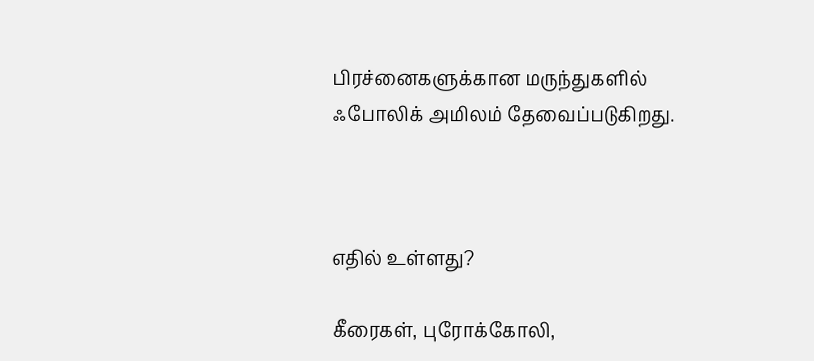பிரச்னைகளுக்கான மருந்துகளில் ஃபோலிக் அமிலம் தேவைப்படுகிறது.



எதில் உள்ளது?

கீரைகள், புரோக்கோலி,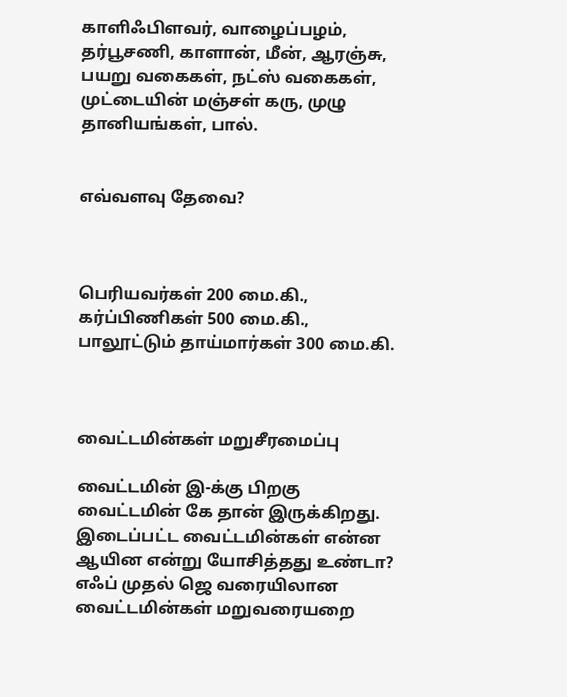காளிஃபிளவர், வாழைப்பழம், தர்பூசணி, காளான், மீன், ஆரஞ்சு, பயறு வகைகள், நட்ஸ் வகைகள், முட்டையின் மஞ்சள் கரு, முழு தானியங்கள், பால்.


எவ்வளவு தேவை?



பெரியவர்கள் 200 மை.கி., கர்ப்பிணிகள் 500 மை.கி., பாலூட்டும் தாய்மார்கள் 300 மை.கி.



வைட்டமின்கள் மறுசீரமைப்பு

வைட்டமின் இ-க்கு பிறகு வைட்டமின் கே தான் இருக்கிறது. இடைப்பட்ட வைட்டமின்கள் என்ன ஆயின என்று யோசித்தது உண்டா? எஃப் முதல் ஜெ வரையிலான வைட்டமின்கள் மறுவரையறை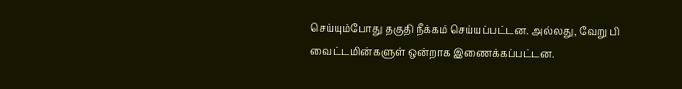செய்யும்போது தகுதி நீக்கம் செய்யப்பட்டன. அல்லது, வேறு பி வைட்டமின்களுள் ஒன்றாக இணைக்கப்பட்டன.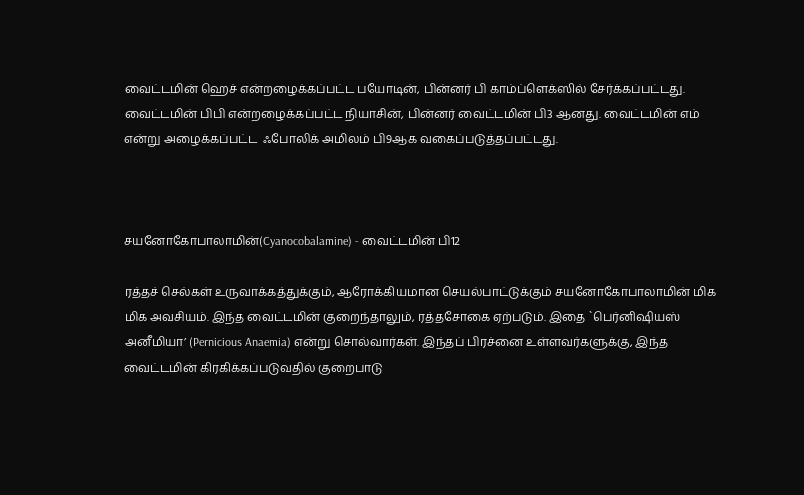வைட்டமின் ஹெச் என்றழைக்கப்பட்ட பயோடின், பின்னர் பி காம்ப்ளெக்ஸில் சேர்க்கப்பட்டது. வைட்டமின் பிபி என்றழைக்கப்பட்ட நியாசின், பின்னர் வைட்டமின் பி3 ஆனது. வைட்டமின் எம் என்று அழைக்கப்பட்ட  ஃபோலிக் அமிலம் பி9ஆக வகைப்படுத்தப்பட்டது.



சயனோகோபாலாமின்(Cyanocobalamine) - வைட்டமின் பி12

ரத்தச் செல்கள் உருவாக்கத்துக்கும், ஆரோக்கியமான செயல்பாட்டுக்கும் சயனோகோபாலாமின் மிக மிக அவசியம். இந்த வைட்டமின் குறைந்தாலும், ரத்தசோகை ஏற்படும். இதை `பெர்னிஷியஸ் அனீமியா’ (Pernicious Anaemia) என்று சொல்வார்கள். இந்தப் பிரச்னை உள்ளவர்களுக்கு, இந்த வைட்டமின் கிரகிக்கப்படுவதில் குறைபாடு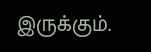இருக்கும்.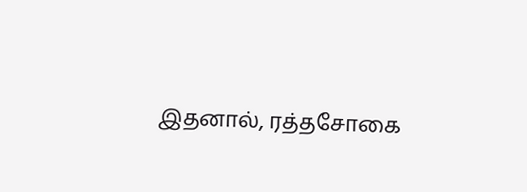இதனால், ரத்தசோகை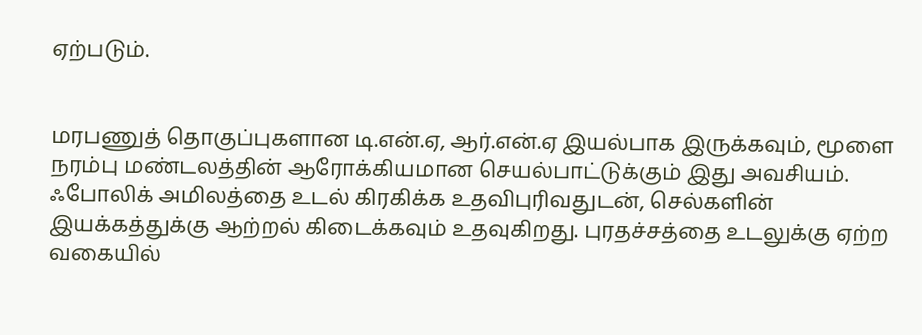ஏற்படும்.


மரபணுத் தொகுப்புகளான டி.என்.ஏ, ஆர்.என்.ஏ இயல்பாக இருக்கவும், மூளை நரம்பு மண்டலத்தின் ஆரோக்கியமான செயல்பாட்டுக்கும் இது அவசியம். ஃபோலிக் அமிலத்தை உடல் கிரகிக்க உதவிபுரிவதுடன், செல்களின் இயக்கத்துக்கு ஆற்றல் கிடைக்கவும் உதவுகிறது. புரதச்சத்தை உடலுக்கு ஏற்ற வகையில்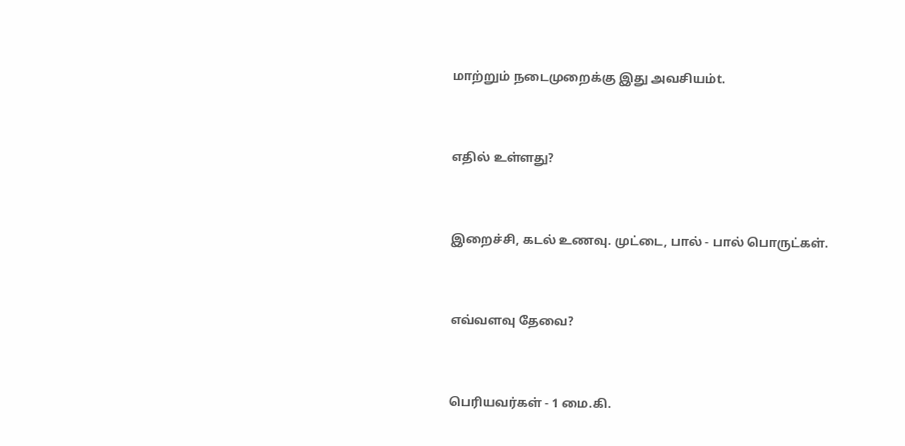மாற்றும் நடைமுறைக்கு இது அவசியம்t.



எதில் உள்ளது?



இறைச்சி, கடல் உணவு. முட்டை, பால் - பால் பொருட்கள்.



எவ்வளவு தேவை?



பெரியவர்கள் - 1 மை.கி.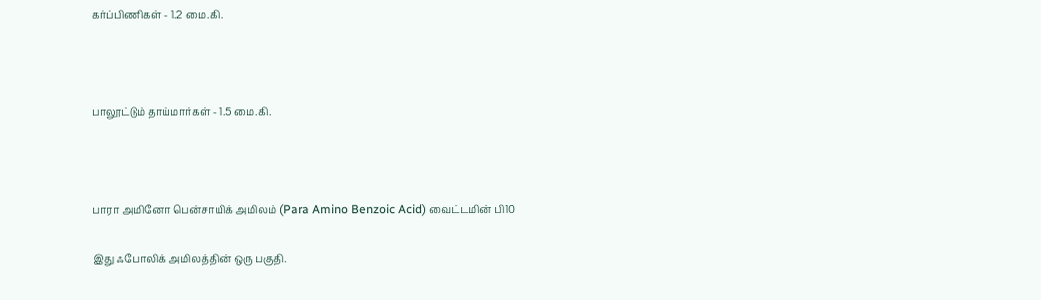கர்ப்பிணிகள் - 1.2 மை.கி.



பாலூட்டும் தாய்மார்கள் - 1.5 மை.கி.



பாரா அமினோ பென்சாயிக் அமிலம் (Para Amino Benzoic Acid) வைட்டமின் பி10

இது ஃபோலிக் அமிலத்தின் ஒரு பகுதி.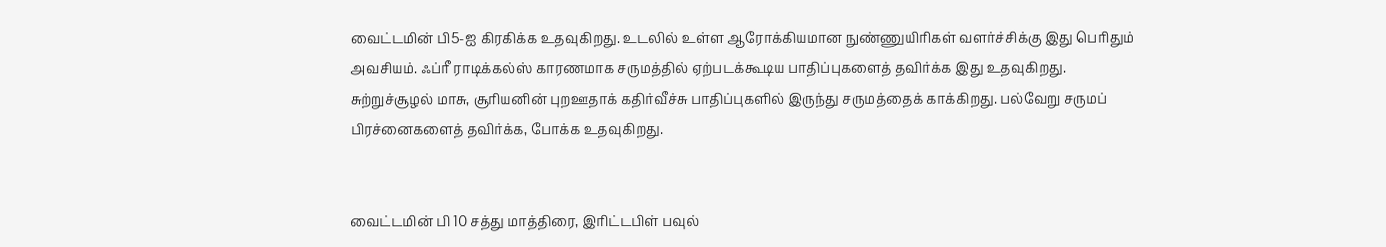வைட்டமின் பி5-ஐ கிரகிக்க உதவுகிறது. உடலில் உள்ள ஆரோக்கியமான நுண்ணுயிரிகள் வளர்ச்சிக்கு இது பெரிதும் அவசியம். ஃப்ரீ ராடிக்கல்ஸ் காரணமாக சருமத்தில் ஏற்படக்கூடிய பாதிப்புகளைத் தவிர்க்க இது உதவுகிறது. சுற்றுச்சூழல் மாசு, சூரியனின் புறஊதாக் கதிர்வீச்சு பாதிப்புகளில் இருந்து சருமத்தைக் காக்கிறது. பல்வேறு சருமப் பிரச்னைகளைத் தவிர்க்க, போக்க உதவுகிறது.


வைட்டமின் பி 10 சத்து மாத்திரை, இரிட்டபிள் பவுல்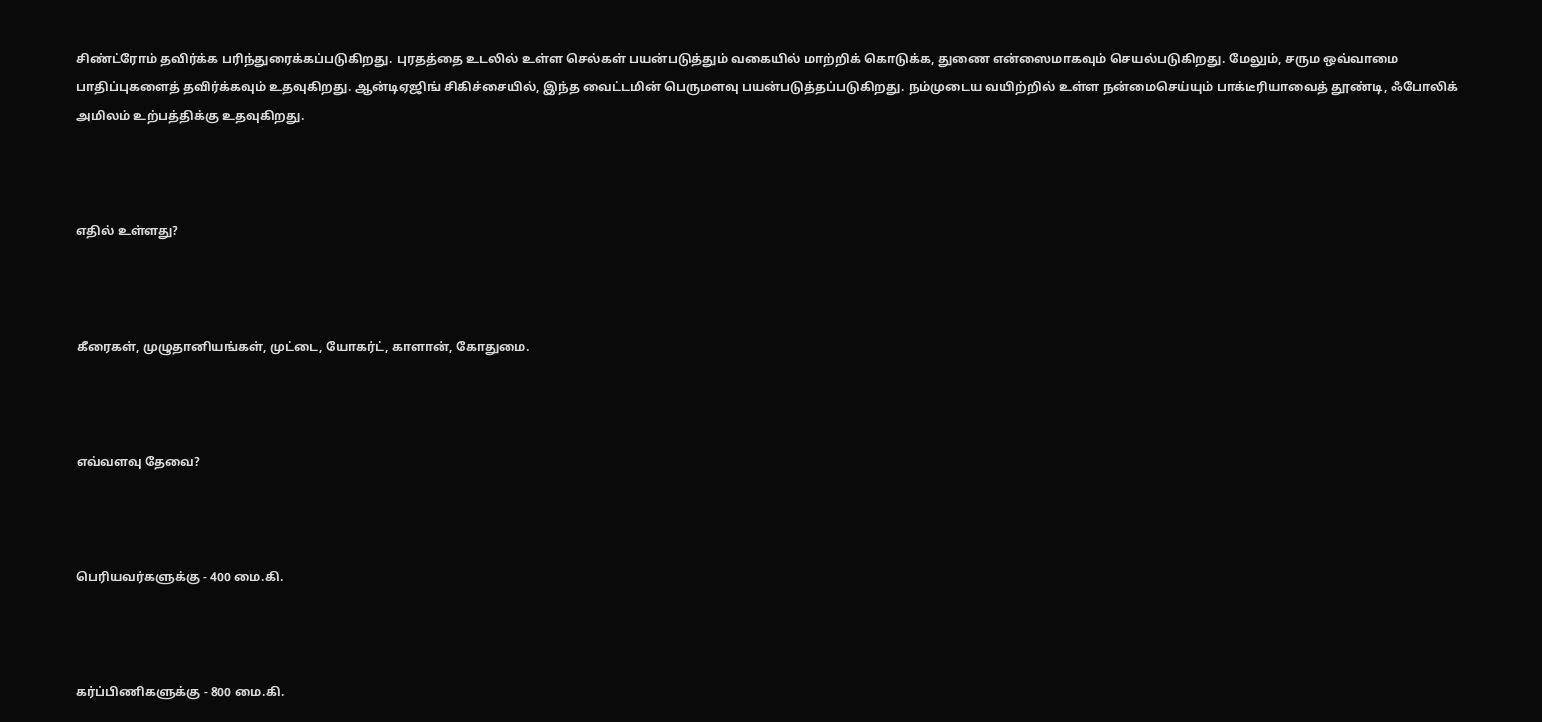சிண்ட்ரோம் தவிர்க்க பரிந்துரைக்கப்படுகிறது. புரதத்தை உடலில் உள்ள செல்கள் பயன்படுத்தும் வகையில் மாற்றிக் கொடுக்க, துணை என்ஸைமாகவும் செயல்படுகிறது. மேலும், சரும ஒவ்வாமை பாதிப்புகளைத் தவிர்க்கவும் உதவுகிறது. ஆன்டிஏஜிங் சிகிச்சையில், இந்த வைட்டமின் பெருமளவு பயன்படுத்தப்படுகிறது. நம்முடைய வயிற்றில் உள்ள நன்மைசெய்யும் பாக்டீரியாவைத் தூண்டி, ஃபோலிக் அமிலம் உற்பத்திக்கு உதவுகிறது.



எதில் உள்ளது?



கீரைகள், முழுதானியங்கள், முட்டை, யோகர்ட், காளான், கோதுமை.



எவ்வளவு தேவை?



பெரியவர்களுக்கு - 400 மை.கி.



கர்ப்பிணிகளுக்கு - 800 மை.கி.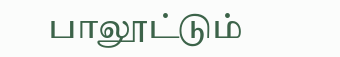பாலூட்டும்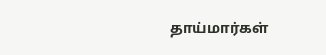தாய்மார்கள்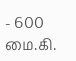- 600 மை.கி.